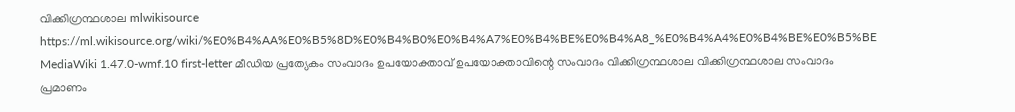വിക്കിഗ്രന്ഥശാല mlwikisource https://ml.wikisource.org/wiki/%E0%B4%AA%E0%B5%8D%E0%B4%B0%E0%B4%A7%E0%B4%BE%E0%B4%A8_%E0%B4%A4%E0%B4%BE%E0%B5%BE MediaWiki 1.47.0-wmf.10 first-letter മീഡിയ പ്രത്യേകം സംവാദം ഉപയോക്താവ് ഉപയോക്താവിന്റെ സംവാദം വിക്കിഗ്രന്ഥശാല വിക്കിഗ്രന്ഥശാല സംവാദം പ്രമാണം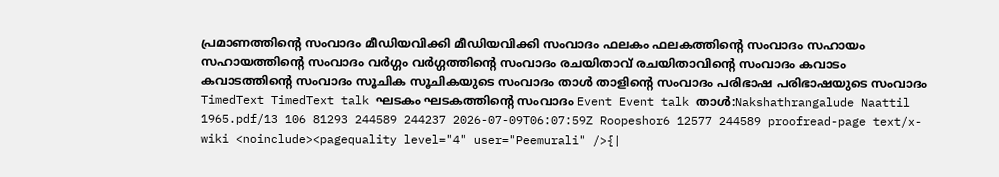പ്രമാണത്തിന്റെ സംവാദം മീഡിയവിക്കി മീഡിയവിക്കി സംവാദം ഫലകം ഫലകത്തിന്റെ സംവാദം സഹായം സഹായത്തിന്റെ സംവാദം വർഗ്ഗം വർഗ്ഗത്തിന്റെ സംവാദം രചയിതാവ് രചയിതാവിന്റെ സംവാദം കവാടം കവാടത്തിന്റെ സംവാദം സൂചിക സൂചികയുടെ സംവാദം താൾ താളിന്റെ സംവാദം പരിഭാഷ പരിഭാഷയുടെ സംവാദം TimedText TimedText talk ഘടകം ഘടകത്തിന്റെ സംവാദം Event Event talk താൾ:Nakshathrangalude Naattil 1965.pdf/13 106 81293 244589 244237 2026-07-09T06:07:59Z Roopeshor6 12577 244589 proofread-page text/x-wiki <noinclude><pagequality level="4" user="Peemurali" />{|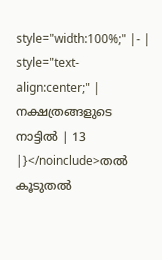style="width:100%;" |- | style="text-align:center;" | നക്ഷത്രങ്ങളുടെ നാട്ടിൽ | 13 |}</noinclude>തൽ കൂടുതൽ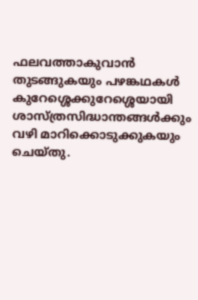ഫലവത്താകുവാൻ തുടങ്ങുകയും പഴങ്കഥകൾ കുറേശ്ശെക്കുറേശ്ശെയായി ശാസ്ത്രസിദ്ധാന്തങ്ങൾക്കും വഴി മാറിക്കൊടുക്കുകയും ചെയ്തു.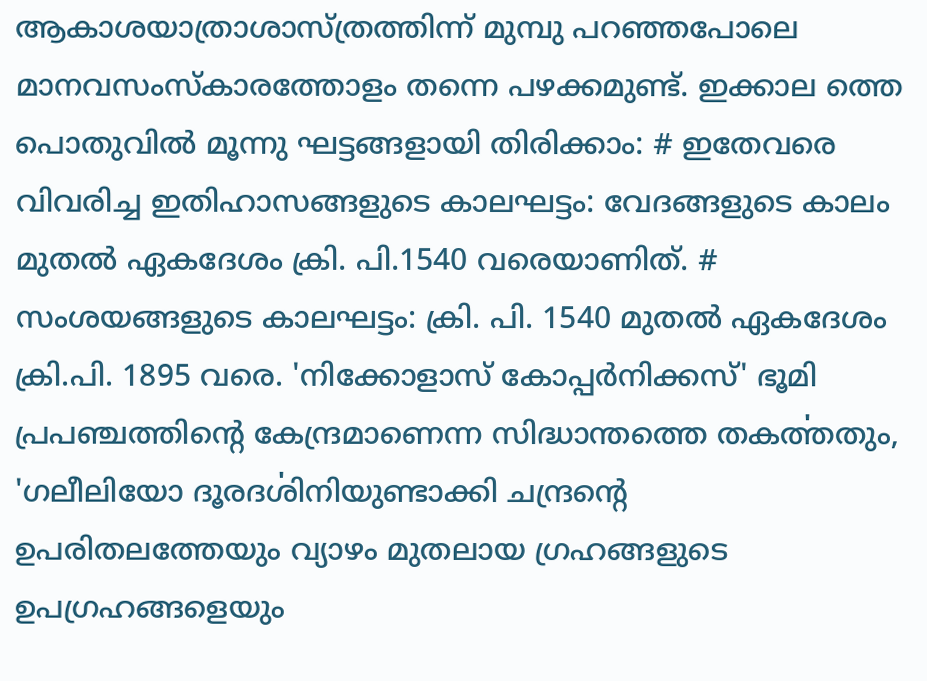ആകാശയാത്രാശാസ്ത്രത്തിന്ന് മുമ്പു പറഞ്ഞപോലെ മാനവസംസ്കാരത്തോളം തന്നെ പഴക്കമുണ്ട്. ഇക്കാല ത്തെ പൊതുവിൽ മൂന്നു ഘട്ടങ്ങളായി തിരിക്കാം: # ഇതേവരെ വിവരിച്ച ഇതിഹാസങ്ങളുടെ കാലഘട്ടം: വേദങ്ങളുടെ കാലം മുതൽ ഏകദേശം ക്രി. പി.1540 വരെയാണിത്. # സംശയങ്ങളുടെ കാലഘട്ടം: ക്രി. പി. 1540 മുതൽ ഏകദേശം ക്രി.പി. 1895 വരെ. 'നിക്കോളാസ് കോപ്പർനിക്കസ്' ഭൂമി പ്രപഞ്ചത്തിന്റെ കേന്ദ്രമാണെന്ന സിദ്ധാന്തത്തെ തകൎത്തതും, 'ഗലീലിയോ ദൂരദൎശിനിയുണ്ടാക്കി ചന്ദ്രന്റെ ഉപരിതലത്തേയും വ്യാഴം മുതലായ ഗ്രഹങ്ങളുടെ ഉപഗ്രഹങ്ങളെയും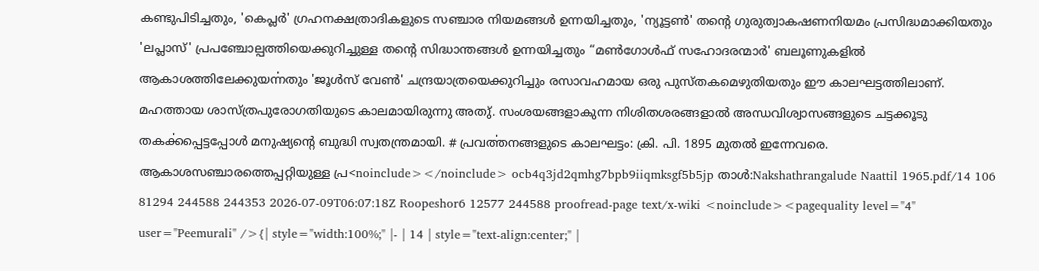കണ്ടുപിടിച്ചതും, 'കെപ്ലർ' ഗ്രഹനക്ഷത്രാദികളുടെ സഞ്ചാര നിയമങ്ങൾ ഉന്നയിച്ചതും, 'ന്യൂട്ടൺ' തന്റെ ഗുരുത്വാകഷണനിയമം പ്രസിദ്ധമാക്കിയതും 'ലപ്ലാസ്' പ്രപഞ്ചോല്പത്തിയെക്കുറിച്ചുള്ള തന്റെ സിദ്ധാന്തങ്ങൾ ഉന്നയിച്ചതും “മൺഗോൾഫ് സഹോദരന്മാർ' ബലൂണുകളിൽ ആകാശത്തിലേക്കുയൎന്നതും 'ജൂൾസ് വേൺ' ചന്ദ്രയാത്രയെക്കുറിച്ചും രസാവഹമായ ഒരു പുസ്തകമെഴുതിയതും ഈ കാലഘട്ടത്തിലാണ്. മഹത്തായ ശാസ്ത്രപുരോഗതിയുടെ കാലമായിരുന്നു അതു്. സംശയങ്ങളാകുന്ന നിശിതശരങ്ങളാൽ അന്ധവിശ്വാസങ്ങളുടെ ചട്ടക്കൂടു തകൎക്കപ്പെട്ടപ്പോൾ മനുഷ്യന്റെ ബുദ്ധി സ്വതന്ത്രമായി. # പ്രവൎത്തനങ്ങളുടെ കാലഘട്ടം: ക്രി. പി. 1895 മുതൽ ഇന്നേവരെ. ആകാശസഞ്ചാരത്തെപ്പറ്റിയുള്ള പ്ര<noinclude></noinclude> ocb4q3jd2qmhg7bpb9iiqmksgf5b5jp താൾ:Nakshathrangalude Naattil 1965.pdf/14 106 81294 244588 244353 2026-07-09T06:07:18Z Roopeshor6 12577 244588 proofread-page text/x-wiki <noinclude><pagequality level="4" user="Peemurali" />{| style="width:100%;" |- | 14 | style="text-align:center;" |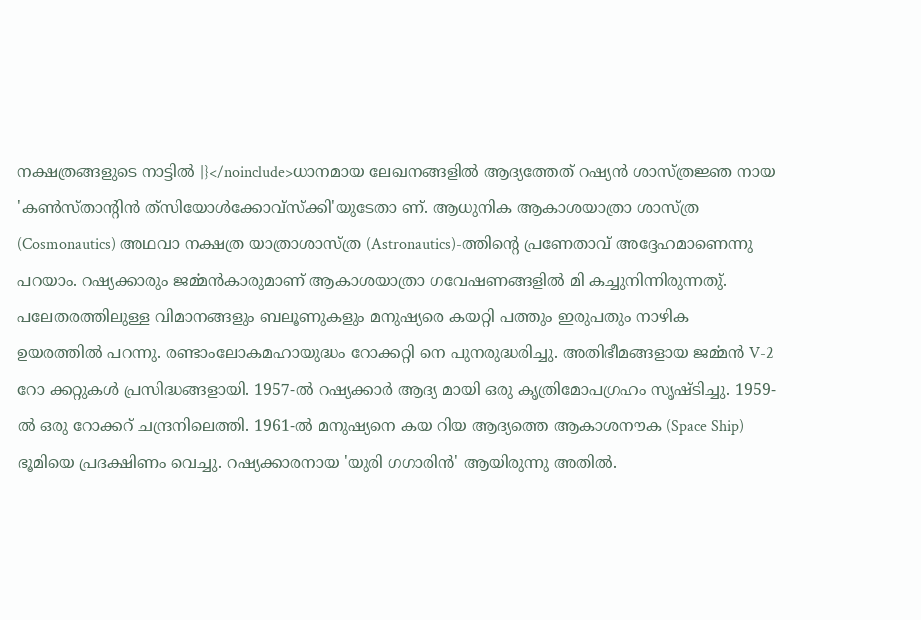നക്ഷത്രങ്ങളുടെ നാട്ടിൽ |}</noinclude>ധാനമായ ലേഖനങ്ങളിൽ ആദ്യത്തേത് റഷ്യൻ ശാസ്ത്രജ്ഞ നായ 'കൺസ്താന്റിൻ ത്‍സിയോൾക്കോവ്സ്ക്കി'യുടേതാ ണ്. ആധുനിക ആകാശയാത്രാ ശാസ്ത്ര (Cosmonautics) അഥവാ നക്ഷത്ര യാത്രാശാസ്ത്ര (Astronautics)-ത്തിന്റെ പ്രണേതാവ് അദ്ദേഹമാണെന്നു പറയാം. റഷ്യക്കാരും ജൎമ്മൻകാരുമാണ് ആകാശയാത്രാ ഗവേഷണങ്ങളിൽ മി കച്ചുനിന്നിരുന്നതു്. പലേതരത്തിലുള്ള വിമാനങ്ങളും ബലൂണുകളും മനുഷ്യരെ കയറ്റി പത്തും ഇരുപതും നാഴിക ഉയരത്തിൽ പറന്നു. രണ്ടാംലോകമഹായുദ്ധം റോക്കറ്റി നെ പുനരുദ്ധരിച്ചു. അതിഭീമങ്ങളായ ജൎമ്മൻ V-2 റോ ക്കറ്റുകൾ പ്രസിദ്ധങ്ങളായി. 1957-ൽ റഷ്യക്കാർ ആദ്യ മായി ഒരു കൃത്രിമോപഗ്രഹം സൃഷ്ടിച്ചു. 1959-ൽ ഒരു റോക്കറ് ചന്ദ്രനിലെത്തി. 1961-ൽ മനുഷ്യനെ കയ റിയ ആദ്യത്തെ ആകാശനൗക (Space Ship) ഭൂമിയെ പ്രദക്ഷിണം വെച്ചു. റഷ്യക്കാരനായ 'യുരി ഗഗാരിൻ' ആയിരുന്നു അതിൽ.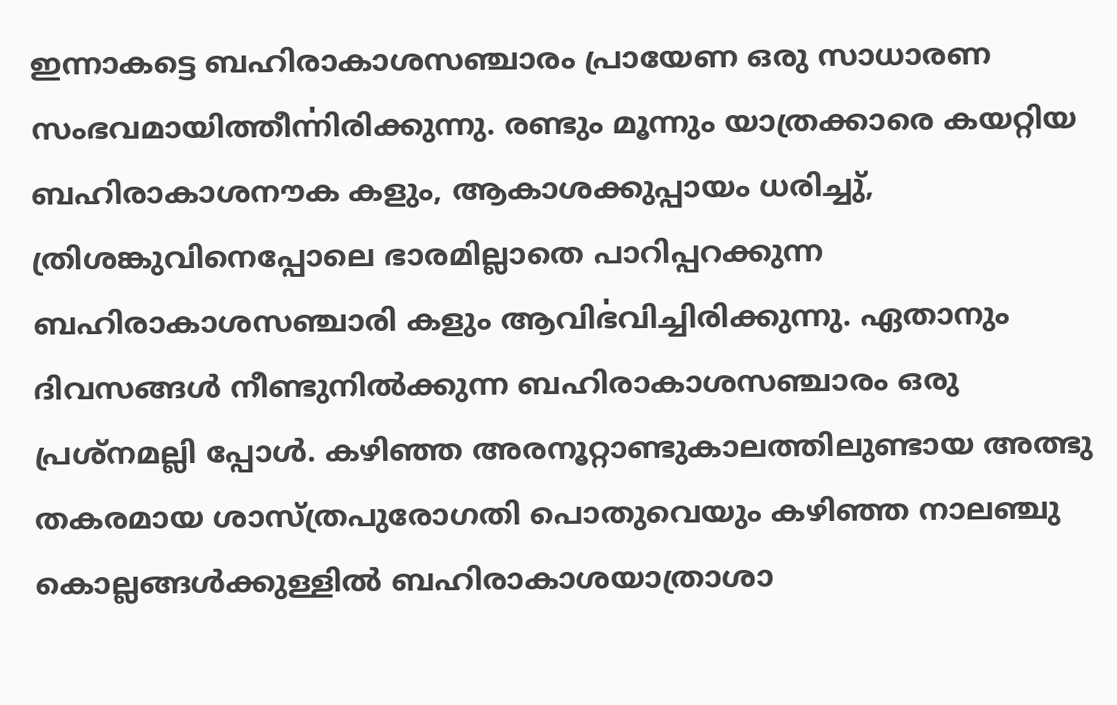ഇന്നാകട്ടെ ബഹിരാകാശസഞ്ചാരം പ്രായേണ ഒരു സാധാരണ സംഭവമായിത്തീൎന്നിരിക്കുന്നു. രണ്ടും മൂന്നും യാത്രക്കാരെ കയറ്റിയ ബഹിരാകാശനൗക കളും, ആകാശക്കുപ്പായം ധരിച്ചു്, ത്രിശങ്കുവിനെപ്പോലെ ഭാരമില്ലാതെ പാറിപ്പറക്കുന്ന ബഹിരാകാശസഞ്ചാരി കളും ആവിൎഭവിച്ചിരിക്കുന്നു. ഏതാനും ദിവസങ്ങൾ നീണ്ടുനിൽക്കുന്ന ബഹിരാകാശസഞ്ചാരം ഒരു പ്രശ്നമല്ലി പ്പോൾ. കഴിഞ്ഞ അരനൂറ്റാണ്ടുകാലത്തിലുണ്ടായ അത്ഭു തകരമായ ശാസ്ത്രപുരോഗതി പൊതുവെയും കഴിഞ്ഞ നാലഞ്ചു കൊല്ലങ്ങൾക്കുള്ളിൽ ബഹിരാകാശയാത്രാശാ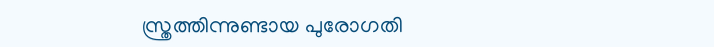സ്ത്രത്തിന്നുണ്ടായ പുരോഗതി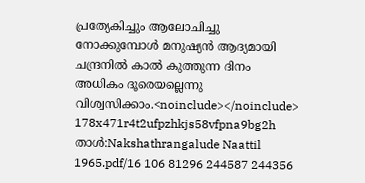പ്രത്യേകിച്ചും ആലോചിച്ചു നോക്കുമ്പോൾ മനുഷ്യൻ ആദ്യമായി ചന്ദ്രനിൽ കാൽ കുത്തുന്ന ദിനം അധികം ദൂരെയല്ലെന്നു വിശ്വസിക്കാം.<noinclude></noinclude> 178x471r4t2ufpzhkjs58vfpna9bg2h താൾ:Nakshathrangalude Naattil 1965.pdf/16 106 81296 244587 244356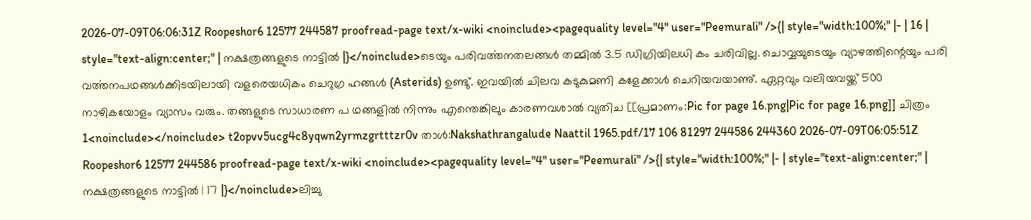2026-07-09T06:06:31Z Roopeshor6 12577 244587 proofread-page text/x-wiki <noinclude><pagequality level="4" user="Peemurali" />{| style="width:100%;" |- | 16 | style="text-align:center;" | നക്ഷത്രങ്ങളുടെ നാട്ടിൽ |}</noinclude>ടെയും പരിവൎത്തനതലങ്ങൾ തമ്മിൽ 3.5 ഡിഗ്രിയിലധി കം ചരിവില്ല. ചൊവ്വയുടെയും വ്യാഴത്തിന്റെയും പരി വൎത്തനപഥങ്ങൾക്കിടയിലായി വളരെയധികം ചെറുഗ്ര ഹങ്ങൾ (Asterids) ഉണ്ടു്. ഇവയിൽ ചിലവ കടുകുമണി കളേക്കാൾ ചെറിയവയാണു്. ഏറ്റവും വലിയവയ്ക്ക് 500 നാഴികയോളം വ്യാസം വരും. തങ്ങളുടെ സാധാരണ പ ഥങ്ങളിൽ നിന്നും എന്തെങ്കിലും കാരണവശാൽ വ്യതിച [[പ്രമാണം:Pic for page 16.png|Pic for page 16.png]] ചിത്രം 1<noinclude></noinclude> t2opvv5ucg4c8yqwn2yrmzgrtttzr0v താൾ:Nakshathrangalude Naattil 1965.pdf/17 106 81297 244586 244360 2026-07-09T06:05:51Z Roopeshor6 12577 244586 proofread-page text/x-wiki <noinclude><pagequality level="4" user="Peemurali" />{| style="width:100%;" |- | style="text-align:center;" | നക്ഷത്രങ്ങളുടെ നാട്ടിൽ | 17 |}</noinclude>ലിച്ചു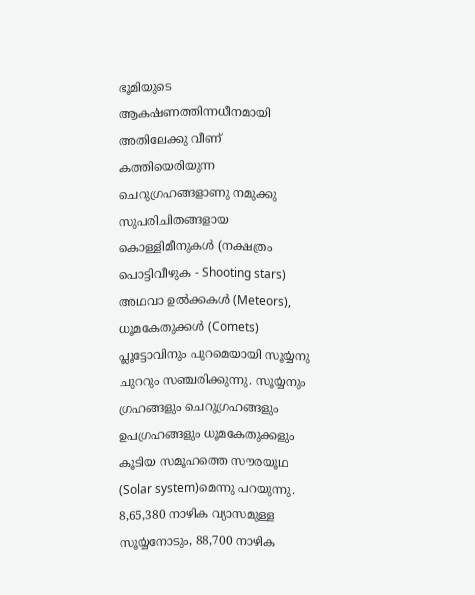ഭൂമിയുടെ ആകൎഷണത്തിന്നധീനമായി അതിലേക്കു വീണ് കത്തിയെരിയുന്ന ചെറുഗ്രഹങ്ങളാണു നമുക്കു സുപരിചിതങ്ങളായ കൊള്ളിമീനുകൾ (നക്ഷത്രം പൊട്ടിവീഴുക - Shooting stars) അഥവാ ഉൽക്കകൾ (Meteors), ധൂമകേതുക്കൾ (Comets) പ്ലൂട്ടോവിനും പുറമെയായി സൂൎയ്യനു ചുററും സഞ്ചരിക്കുന്നു. സൂൎയ്യനും ഗ്രഹങ്ങളും ചെറുഗ്രഹങ്ങളും ഉപഗ്രഹങ്ങളും ധൂമകേതുക്കളും കൂടിയ സമൂഹത്തെ സൗരയൂഥ (Solar system)മെന്നു പറയുന്നു. 8,65,380 നാഴിക വ്യാസമുള്ള സൂൎയ്യനോടും, 88,700 നാഴിക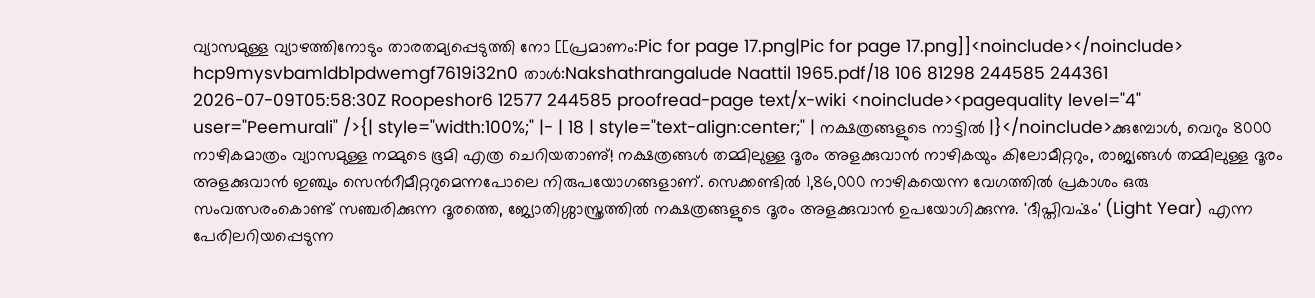വ്യാസമുള്ള വ്യാഴത്തിനോടും താരതമ്യപ്പെടുത്തി നോ [[പ്രമാണം:Pic for page 17.png|Pic for page 17.png]]<noinclude></noinclude> hcp9mysvbamldb1pdwemgf7619i32n0 താൾ:Nakshathrangalude Naattil 1965.pdf/18 106 81298 244585 244361 2026-07-09T05:58:30Z Roopeshor6 12577 244585 proofread-page text/x-wiki <noinclude><pagequality level="4" user="Peemurali" />{| style="width:100%;" |- | 18 | style="text-align:center;" | നക്ഷത്രങ്ങളുടെ നാട്ടിൽ |}</noinclude>ക്കുമ്പോൾ, വെറും 8000 നാഴികമാത്രം വ്യാസമുള്ള നമ്മുടെ ഭൂമി എത്ര ചെറിയതാണു്! നക്ഷത്രങ്ങൾ തമ്മിലുള്ള ദൂരം അളക്കുവാൻ നാഴികയും കിലോമീറ്ററും, രാജ്യങ്ങൾ തമ്മിലുള്ള ദൂരം അളക്കുവാൻ ഇഞ്ചും സെൻറീമീറ്ററുമെന്നപോലെ നിരുപയോഗങ്ങളാണ്. സെക്കണ്ടിൽ 1,86,000 നാഴികയെന്ന വേഗത്തിൽ പ്രകാശം ഒരു സംവത്സരംകൊണ്ട് സഞ്ചരിക്കുന്ന ദൂരത്തെ, ജ്യോതിശ്ശാസ്ത്രത്തിൽ നക്ഷത്രങ്ങളുടെ ദൂരം അളക്കുവാൻ ഉപയോഗിക്കുന്നു. 'ദീപ്തിവൎഷം' (Light Year) എന്ന പേരിലറിയപ്പെടുന്ന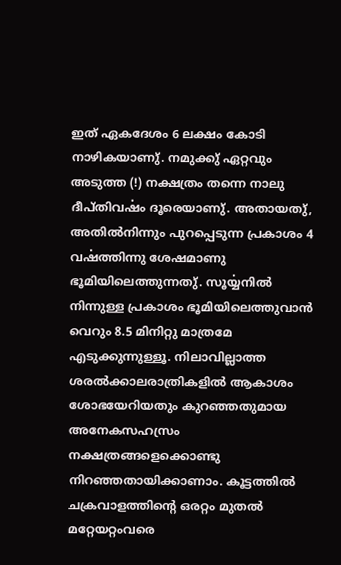ഇത് ഏകദേശം 6 ലക്ഷം കോടി നാഴികയാണു്. നമുക്കു് ഏറ്റവും അടുത്ത (!) നക്ഷത്രം തന്നെ നാലു ദീപ്തിവൎഷം ദൂരെയാണു്. അതായതു്, അതിൽനിന്നും പുറപ്പെടുന്ന പ്രകാശം 4 വൎഷത്തിന്നു ശേഷമാണു ഭൂമിയിലെത്തുന്നതു്. സൂൎയ്യനിൽ നിന്നുള്ള പ്രകാശം ഭൂമിയിലെത്തുവാൻ വെറും 8.5 മിനിറ്റു മാത്രമേ എടുക്കുന്നുള്ളൂ. നിലാവില്ലാത്ത ശരൽക്കാലരാത്രികളിൽ ആകാശം ശോഭയേറിയതും കുറഞ്ഞതുമായ അനേകസഹസ്രം നക്ഷത്രങ്ങളെക്കൊണ്ടു നിറഞ്ഞതായിക്കാണാം. കൂട്ടത്തിൽ ചക്രവാളത്തിന്റെ ഒരറ്റം മുതൽ മറ്റേയറ്റംവരെ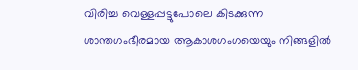വിരിച്ച വെള്ളപ്പട്ടുപോലെ കിടക്കുന്ന ശാന്തഗംഭീരമായ ആകാശഗംഗയെയും നിങ്ങളിൽ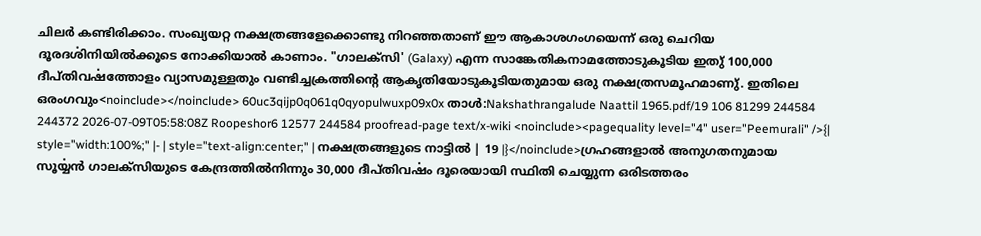ചിലർ കണ്ടിരിക്കാം. സംഖ്യയറ്റ നക്ഷത്രങ്ങളേക്കൊണ്ടു നിറഞ്ഞതാണ് ഈ ആകാശഗംഗയെന്ന് ഒരു ചെറിയ ദൂരദൎശിനിയിൽക്കൂടെ നോക്കിയാൽ കാണാം. "ഗാലക്സി' (Galaxy) എന്ന സാങ്കേതികനാമത്തോടുകൂടിയ ഇതു് 100,000 ദീപ്തിവൎഷത്തോളം വ്യാസമുള്ളതും വണ്ടിച്ചക്രത്തിന്റെ ആകൃതിയോടുകൂടിയതുമായ ഒരു നക്ഷത്രസമൂഹമാണു്. ഇതിലെ ഒരംഗവും<noinclude></noinclude> 60uc3qijp0q061q0qyopulwuxp09x0x താൾ:Nakshathrangalude Naattil 1965.pdf/19 106 81299 244584 244372 2026-07-09T05:58:08Z Roopeshor6 12577 244584 proofread-page text/x-wiki <noinclude><pagequality level="4" user="Peemurali" />{| style="width:100%;" |- | style="text-align:center;" | നക്ഷത്രങ്ങളുടെ നാട്ടിൽ | 19 |}</noinclude>ഗ്രഹങ്ങളാൽ അനുഗതനുമായ സൂൎയ്യൻ ഗാലക്സിയുടെ കേന്ദ്രത്തിൽനിന്നും 30,000 ദീപ്തിവൎഷം ദൂരെയായി സ്ഥിതി ചെയ്യുന്ന ഒരിടത്തരം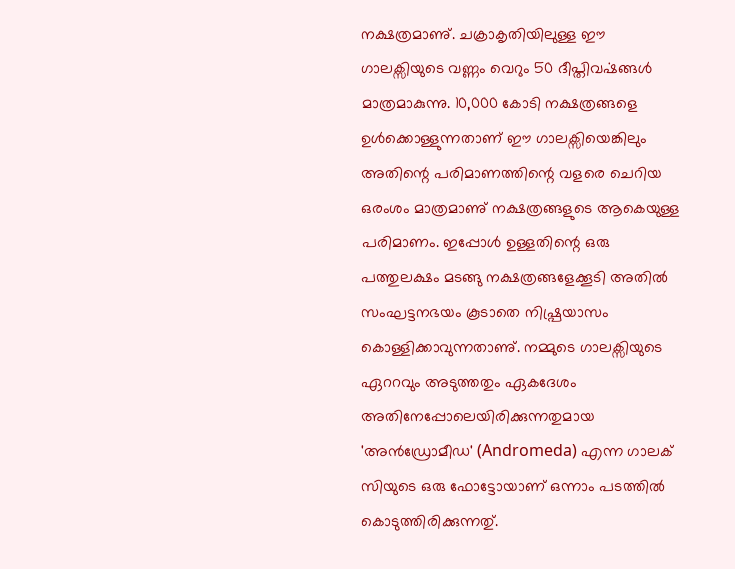നക്ഷത്രമാണു്. ചക്രാകൃതിയിലുള്ള ഈ ഗാലക്സിയുടെ വണ്ണം വെറും 50 ദീപ്തിവൎഷങ്ങൾ മാത്രമാകുന്നു. 10,000 കോടി നക്ഷത്രങ്ങളെ ഉൾക്കൊള്ളുന്നതാണ് ഈ ഗാലക്സിയെങ്കിലും അതിന്റെ പരിമാണത്തിന്റെ വളരെ ചെറിയ ഒരംശം മാത്രമാണു് നക്ഷത്രങ്ങളുടെ ആകെയുള്ള പരിമാണം. ഇപ്പോൾ ഉള്ളതിന്റെ ഒരു പത്തുലക്ഷം മടങ്ങു നക്ഷത്രങ്ങളേക്കൂടി അതിൽ സംഘട്ടനഭയം കൂടാതെ നിഷ്പ്രയാസം കൊള്ളിക്കാവുന്നതാണു്. നമ്മുടെ ഗാലക്സിയുടെ ഏററവും അടുത്തതും ഏകദേശം അതിനേപ്പോലെയിരിക്കുന്നതുമായ 'അൻഡ്രോമീഡ' (Andromeda) എന്ന ഗാലക് സിയുടെ ഒരു ഫോട്ടോയാണ് ഒന്നാം പടത്തിൽ കൊടുത്തിരിക്കുന്നതു്.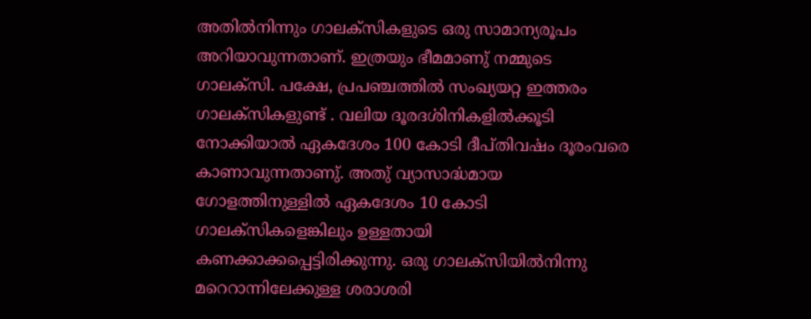അതിൽനിന്നും ഗാലക്സികളുടെ ഒരു സാമാന്യരൂപം അറിയാവുന്നതാണ്. ഇത്രയും ഭീമമാണു് നമ്മുടെ ഗാലക്സി. പക്ഷേ, പ്രപഞ്ചത്തിൽ സംഖ്യയറ്റ ഇത്തരം ഗാലക്സികളുണ്ട് . വലിയ ദൂരദൎശിനികളിൽക്കൂടി നോക്കിയാൽ ഏകദേശം 100 കോടി ദീപ്തിവൎഷം ദൂരംവരെ കാണാവുന്നതാണു്. അതു് വ്യാസാൎദ്ധമായ ഗോളത്തിനുള്ളിൽ ഏകദേശം 10 കോടി ഗാലക്സികളെങ്കിലും ഉള്ളതായി കണക്കാക്കപ്പെട്ടിരിക്കുന്നു. ഒരു ഗാലക്സിയിൽനിന്നു മറെറാന്നിലേക്കുള്ള ശരാശരി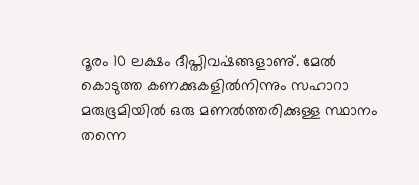ദൂരം 10 ലക്ഷം ദീപ്തിവൎഷങ്ങളാണു്. മേൽ കൊടുത്ത കണക്കുകളിൽനിന്നും സഹാറാ മരുഭൂമിയിൽ ഒരു മണൽത്തരിക്കുള്ള സ്ഥാനം തന്നെ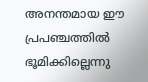അനന്തമായ ഈ പ്രപഞ്ചത്തിൽ ഭൂമിക്കില്ലെന്നു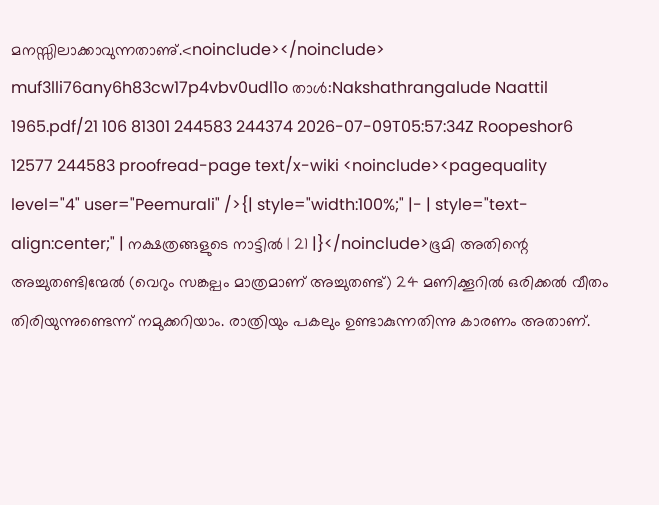മനസ്സിലാക്കാവുന്നതാണു്.<noinclude></noinclude> muf3lli76any6h83cw17p4vbv0udl1o താൾ:Nakshathrangalude Naattil 1965.pdf/21 106 81301 244583 244374 2026-07-09T05:57:34Z Roopeshor6 12577 244583 proofread-page text/x-wiki <noinclude><pagequality level="4" user="Peemurali" />{| style="width:100%;" |- | style="text-align:center;" | നക്ഷത്രങ്ങളുടെ നാട്ടിൽ | 21 |}</noinclude>ഭൂമി അതിന്റെ അച്ചുതണ്ടിന്മേൽ (വെറും സങ്കല്പം മാത്രമാണ് അച്ചുതണ്ട്) 24 മണിക്കൂറിൽ ഒരിക്കൽ വീതം തിരിയുന്നുണ്ടെന്ന് നമുക്കറിയാം. രാത്രിയും പകലും ഉണ്ടാകുന്നതിന്നു കാരണം അതാണ്.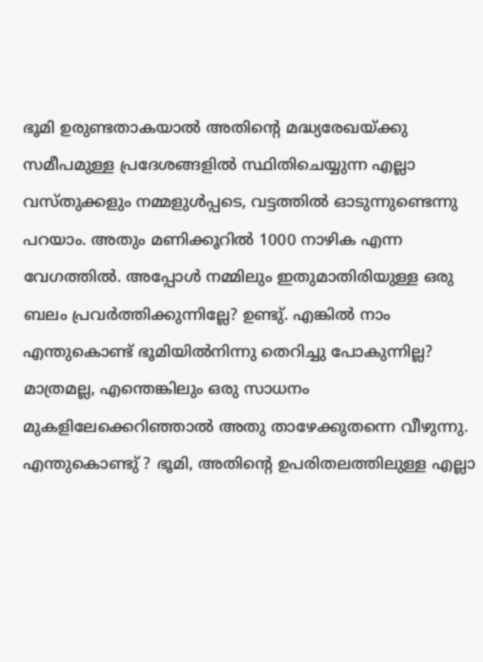ഭൂമി ഉരുണ്ടതാകയാൽ അതിന്റെ മദ്ധ്യരേഖയ്ക്കു സമീപമുള്ള പ്രദേശങ്ങളിൽ സ്ഥിതിചെയ്യുന്ന എല്ലാ വസ്തുക്കളും നമ്മളുൾപ്പടെ, വട്ടത്തിൽ ഓടുന്നുണ്ടെന്നു പറയാം. അതും മണിക്കൂറിൽ 1000 നാഴിക എന്ന വേഗത്തിൽ. അപ്പോൾ നമ്മിലും ഇതുമാതിരിയുള്ള ഒരു ബലം പ്രവർത്തിക്കുന്നില്ലേ? ഉണ്ടു്. എങ്കിൽ നാം എന്തുകൊണ്ട് ഭൂമിയിൽനിന്നു തെറിച്ചു പോകുന്നില്ല? മാത്രമല്ല, എന്തെങ്കിലും ഒരു സാധനം മുകളിലേക്കെറിഞ്ഞാൽ അതു താഴേക്കുതന്നെ വീഴുന്നു. എന്തുകൊണ്ടു് ? ഭൂമി, അതിന്റെ ഉപരിതലത്തിലുള്ള എല്ലാ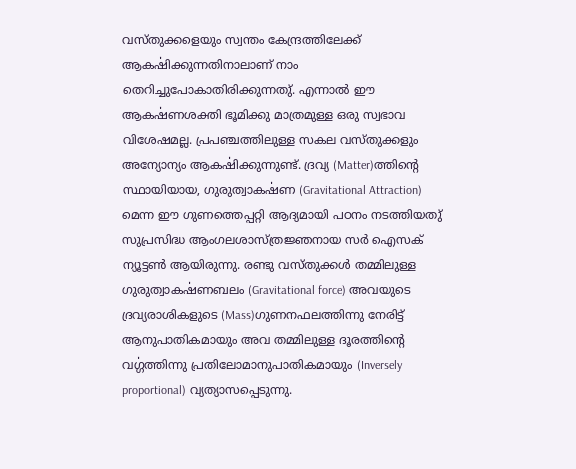വസ്തുക്കളെയും സ്വന്തം കേന്ദ്രത്തിലേക്ക് ആകൎഷിക്കുന്നതിനാലാണ് നാം തെറിച്ചുപോകാതിരിക്കുന്നതു്. എന്നാൽ ഈ ആകൎഷണശക്തി ഭൂമിക്കു മാത്രമുള്ള ഒരു സ്വഭാവ വിശേഷമല്ല. പ്രപഞ്ചത്തിലുള്ള സകല വസ്തുക്കളും അന്യോന്യം ആകൎഷിക്കുന്നുണ്ട്. ദ്രവ്യ (Matter)ത്തിന്റെ സ്ഥായിയായ, ഗുരുത്വാകൎഷണ (Gravitational Attraction) മെന്ന ഈ ഗുണത്തെപ്പറ്റി ആദ്യമായി പഠനം നടത്തിയതു് സുപ്രസിദ്ധ ആംഗലശാസ്ത്രജ്ഞനായ സർ ഐസക് ന്യൂട്ടൺ ആയിരുന്നു. രണ്ടു വസ്തുക്കൾ തമ്മിലുള്ള ഗുരുത്വാകൎഷണബലം (Gravitational force) അവയുടെ ദ്രവ്യരാശികളുടെ (Mass)ഗുണനഫലത്തിന്നു നേരിട്ട് ആനുപാതികമായും അവ തമ്മിലുള്ള ദൂരത്തിന്റെ വൎഗ്ഗത്തിന്നു പ്രതിലോമാനുപാതികമായും (Inversely proportional) വ്യത്യാസപ്പെടുന്നു.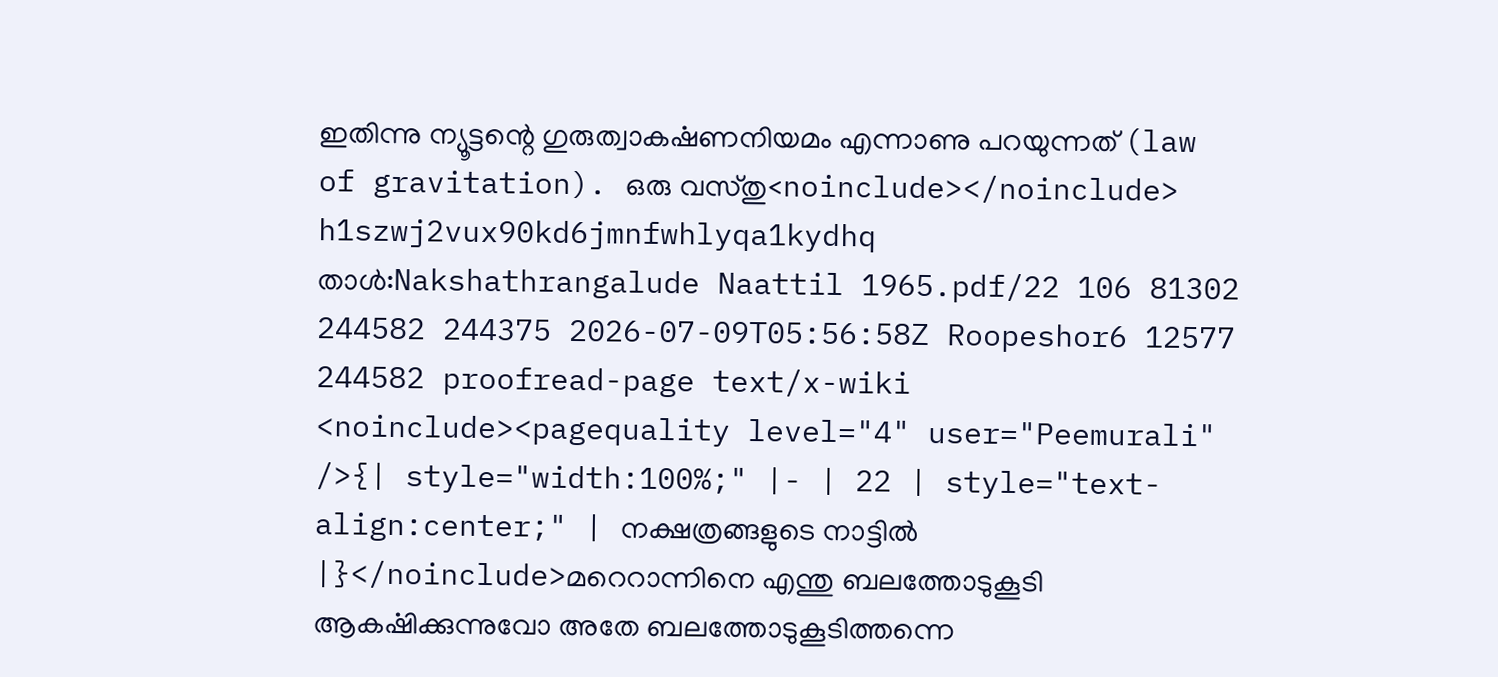ഇതിന്നു ന്യൂട്ടന്റെ ഗുരുത്വാകൎഷണനിയമം എന്നാണു പറയുന്നത് (law of gravitation). ഒരു വസ്തു<noinclude></noinclude> h1szwj2vux90kd6jmnfwhlyqa1kydhq താൾ:Nakshathrangalude Naattil 1965.pdf/22 106 81302 244582 244375 2026-07-09T05:56:58Z Roopeshor6 12577 244582 proofread-page text/x-wiki <noinclude><pagequality level="4" user="Peemurali" />{| style="width:100%;" |- | 22 | style="text-align:center;" | നക്ഷത്രങ്ങളുടെ നാട്ടിൽ |}</noinclude>മറെറാന്നിനെ എന്തു ബലത്തോടുകൂടി ആകൎഷിക്കുന്നുവോ അതേ ബലത്തോടുകൂടിത്തന്നെ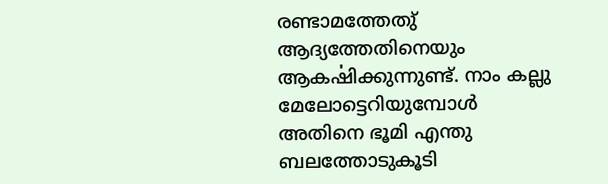രണ്ടാമത്തേതു് ആദ്യത്തേതിനെയും ആകൎഷിക്കുന്നുണ്ട്. നാം കല്ലു മേലോട്ടെറിയുമ്പോൾ അതിനെ ഭൂമി എന്തു ബലത്തോടുകൂടി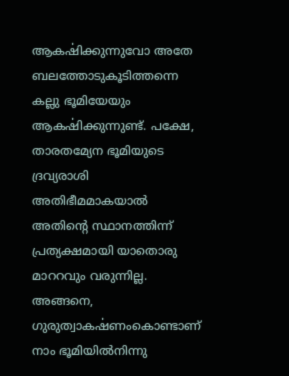ആകൎഷിക്കുന്നുവോ അതേ ബലത്തോടുകൂടിത്തന്നെ കല്ലു ഭൂമിയേയും ആകൎഷിക്കുന്നുണ്ട്. പക്ഷേ, താരതമ്യേന ഭൂമിയുടെ ദ്രവ്യരാശി അതിഭീമമാകയാൽ അതിന്റെ സ്ഥാനത്തിന്ന് പ്രത്യക്ഷമായി യാതൊരു മാററവും വരുന്നില്ല. അങ്ങനെ, ഗുരുത്വാകൎഷണംകൊണ്ടാണ് നാം ഭൂമിയിൽനിന്നു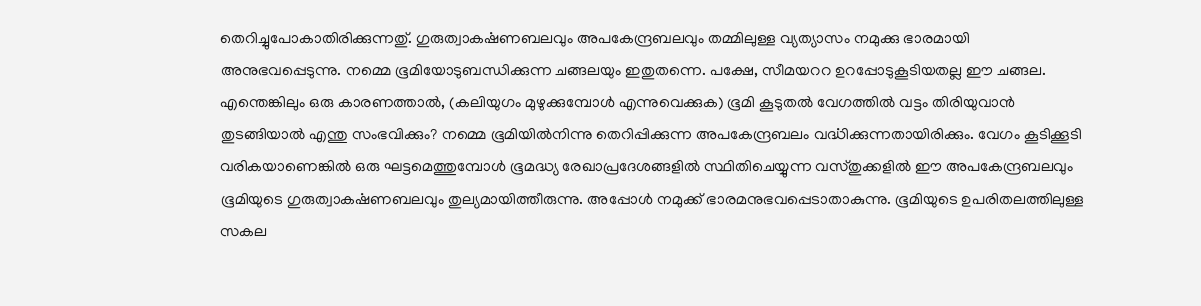തെറിച്ചുപോകാതിരിക്കുന്നതു്. ഗുരുത്വാകൎഷണബലവും അപകേന്ദ്രബലവും തമ്മിലുള്ള വ്യത്യാസം നമുക്കു ഭാരമായി അനുഭവപ്പെടുന്നു. നമ്മെ ഭൂമിയോടുബന്ധിക്കുന്ന ചങ്ങലയും ഇതുതന്നെ. പക്ഷേ, സീമയററ ഉറപ്പോടുകൂടിയതല്ല ഈ ചങ്ങല. എന്തെങ്കിലും ഒരു കാരണത്താൽ, (കലിയുഗം മുഴുക്കുമ്പോൾ എന്നുവെക്കുക) ഭൂമി കൂടുതൽ വേഗത്തിൽ വട്ടം തിരിയുവാൻ തുടങ്ങിയാൽ എന്തു സംഭവിക്കും? നമ്മെ ഭൂമിയിൽനിന്നു തെറിപ്പിക്കുന്ന അപകേന്ദ്രബലം വൎദ്ധിക്കുന്നതായിരിക്കും. വേഗം കൂടിക്കൂടി വരികയാണെങ്കിൽ ഒരു ഘട്ടമെത്തുമ്പോൾ ഭൂമദ്ധ്യ രേഖാപ്രദേശങ്ങളിൽ സ്ഥിതിചെയ്യുന്ന വസ്തുക്കളിൽ ഈ അപകേന്ദ്രബലവും ഭൂമിയുടെ ഗുരുത്വാകൎഷണബലവും തുല്യമായിത്തീരുന്നു. അപ്പോൾ നമുക്ക് ഭാരമനുഭവപ്പെടാതാകുന്നു. ഭൂമിയുടെ ഉപരിതലത്തിലുള്ള സകല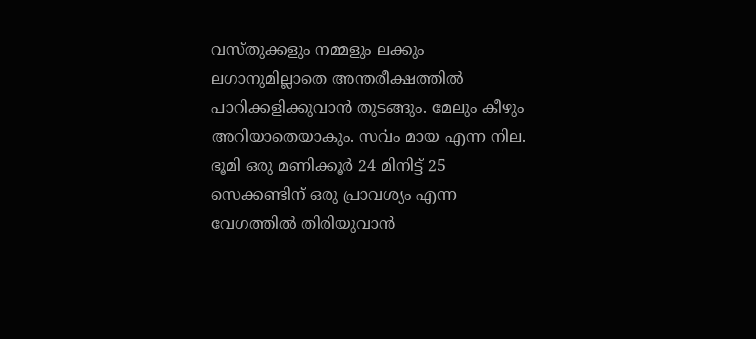വസ്തുക്കളും നമ്മളും ലക്കും ലഗാനുമില്ലാതെ അന്തരീക്ഷത്തിൽ പാറിക്കളിക്കുവാൻ തുടങ്ങും. മേലും കീഴും അറിയാതെയാകും. സൎവം മായ എന്ന നില. ഭൂമി ഒരു മണിക്കൂർ 24 മിനിട്ട് 25 സെക്കണ്ടിന് ഒരു പ്രാവശ്യം എന്ന വേഗത്തിൽ തിരിയുവാൻ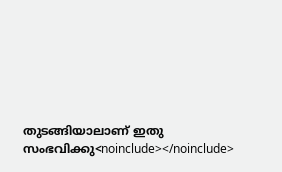തുടങ്ങിയാലാണ് ഇതു സംഭവിക്കു<noinclude></noinclude>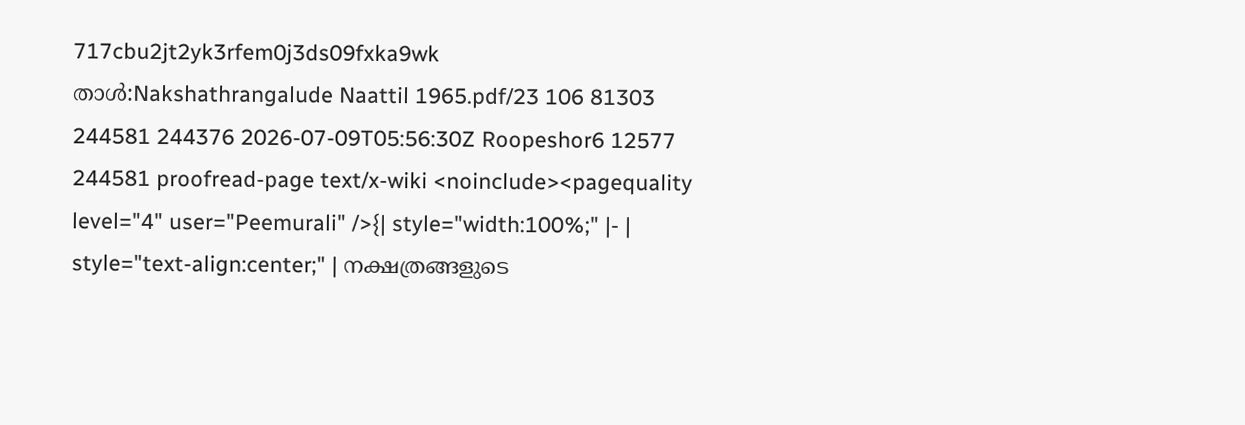717cbu2jt2yk3rfem0j3ds09fxka9wk താൾ:Nakshathrangalude Naattil 1965.pdf/23 106 81303 244581 244376 2026-07-09T05:56:30Z Roopeshor6 12577 244581 proofread-page text/x-wiki <noinclude><pagequality level="4" user="Peemurali" />{| style="width:100%;" |- | style="text-align:center;" | നക്ഷത്രങ്ങളുടെ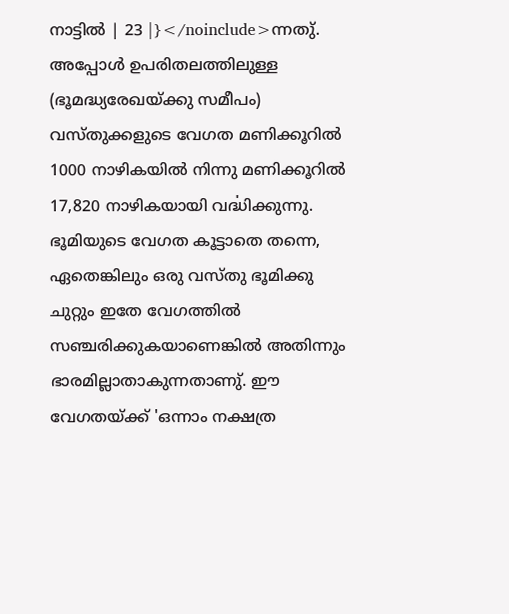നാട്ടിൽ | 23 |}</noinclude>ന്നതു്. അപ്പോൾ ഉപരിതലത്തിലുള്ള (ഭൂമദ്ധ്യരേഖയ്ക്കു സമീപം) വസ്തുക്കളുടെ വേഗത മണിക്കൂറിൽ 1000 നാഴികയിൽ നിന്നു മണിക്കൂറിൽ 17,820 നാഴികയായി വൎദ്ധിക്കുന്നു. ഭൂമിയുടെ വേഗത കൂട്ടാതെ തന്നെ, ഏതെങ്കിലും ഒരു വസ്തു ഭൂമിക്കു ചുറ്റും ഇതേ വേഗത്തിൽ സഞ്ചരിക്കുകയാണെങ്കിൽ അതിന്നും ഭാരമില്ലാതാകുന്നതാണു്. ഈ വേഗതയ്ക്ക് 'ഒന്നാം നക്ഷത്ര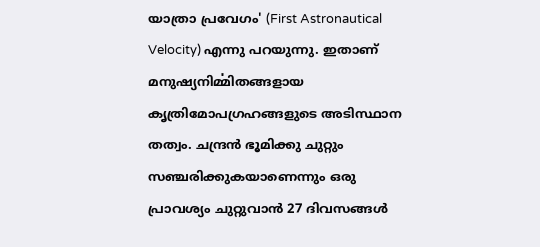യാത്രാ പ്രവേഗം' (First Astronautical Velocity) എന്നു പറയുന്നു. ഇതാണ് മനുഷ്യനിൎമ്മിതങ്ങളായ കൃത്രിമോപഗ്രഹങ്ങളുടെ അടിസ്ഥാന തത്വം. ചന്ദ്രൻ ഭൂമിക്കു ചുറ്റും സഞ്ചരിക്കുകയാണെന്നും ഒരു പ്രാവശ്യം ചുറ്റുവാൻ 27 ദിവസങ്ങൾ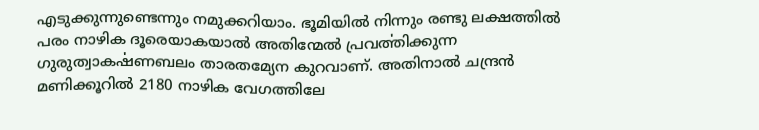എടുക്കുന്നുണ്ടെന്നും നമുക്കറിയാം. ഭൂമിയിൽ നിന്നും രണ്ടു ലക്ഷത്തിൽ പരം നാഴിക ദൂരെയാകയാൽ അതിന്മേൽ പ്രവൎത്തിക്കുന്ന ഗുരുത്വാകൎഷണബലം താരതമ്യേന കുറവാണ്. അതിനാൽ ചന്ദ്രൻ മണിക്കൂറിൽ 2180 നാഴിക വേഗത്തിലേ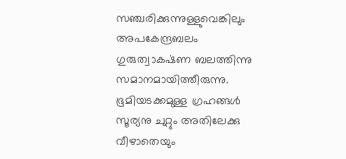സഞ്ചരിക്കുന്നുള്ളുവെങ്കിലും അപകേന്ദ്രബലം ഗുരുത്വാകൎഷണ ബലത്തിന്നു സമാനമായിത്തീരുന്നു. ഭൂമിയടക്കമുള്ള ഗ്രഹങ്ങൾ സൂര്യനു ചുറ്റും അതിലേക്കു വീഴാതെയും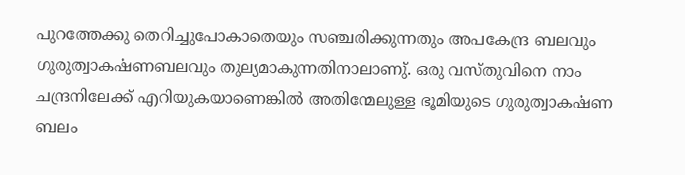പുറത്തേക്കു തെറിച്ചുപോകാതെയും സഞ്ചരിക്കുന്നതും അപകേന്ദ്ര ബലവും ഗുരുത്വാകൎഷണബലവും തുല്യമാകുന്നതിനാലാണു്. ഒരു വസ്തുവിനെ നാം ചന്ദ്രനിലേക്ക് എറിയുകയാണെങ്കിൽ അതിന്മേലുള്ള ഭൂമിയുടെ ഗുരുത്വാകൎഷണ ബലം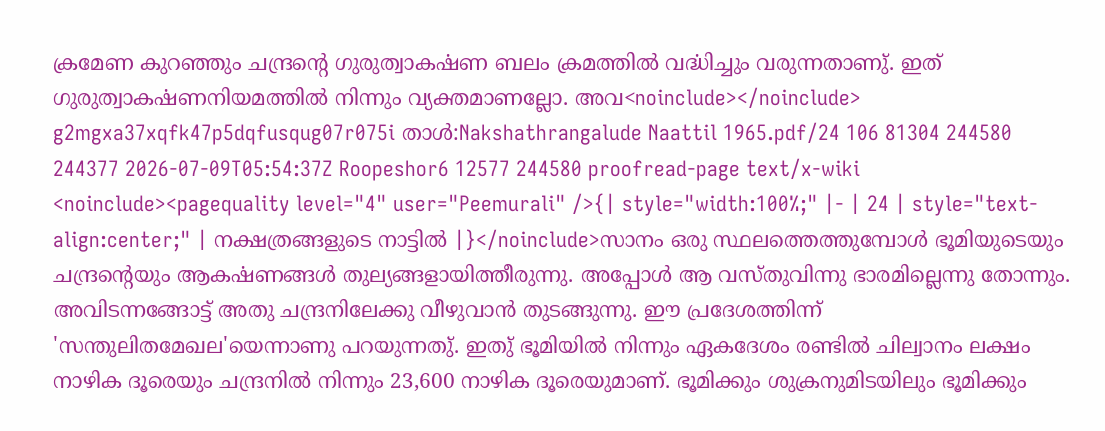ക്രമേണ കുറഞ്ഞും ചന്ദ്രന്റെ ഗുരുത്വാകൎഷണ ബലം ക്രമത്തിൽ വൎദ്ധിച്ചും വരുന്നതാണു്. ഇത് ഗുരുത്വാകൎഷണനിയമത്തിൽ നിന്നും വ്യക്തമാണല്ലോ. അവ<noinclude></noinclude> g2mgxa37xqfk47p5dqfusqug07r075i താൾ:Nakshathrangalude Naattil 1965.pdf/24 106 81304 244580 244377 2026-07-09T05:54:37Z Roopeshor6 12577 244580 proofread-page text/x-wiki <noinclude><pagequality level="4" user="Peemurali" />{| style="width:100%;" |- | 24 | style="text-align:center;" | നക്ഷത്രങ്ങളുടെ നാട്ടിൽ |}</noinclude>സാനം ഒരു സ്ഥലത്തെത്തുമ്പോൾ ഭൂമിയുടെയും ചന്ദ്രന്റെയും ആകൎഷണങ്ങൾ തുല്യങ്ങളായിത്തീരുന്നു. അപ്പോൾ ആ വസ്തുവിന്നു ഭാരമില്ലെന്നു തോന്നും. അവിടന്നങ്ങോട്ട് അതു ചന്ദ്രനിലേക്കു വീഴുവാൻ തുടങ്ങുന്നു. ഈ പ്രദേശത്തിന്ന് 'സന്തുലിതമേഖല'യെന്നാണു പറയുന്നതു്. ഇതു് ഭൂമിയിൽ നിന്നും ഏകദേശം രണ്ടിൽ ചില്വാനം ലക്ഷം നാഴിക ദൂരെയും ചന്ദ്രനിൽ നിന്നും 23,600 നാഴിക ദൂരെയുമാണ്. ഭൂമിക്കും ശുക്രനുമിടയിലും ഭൂമിക്കും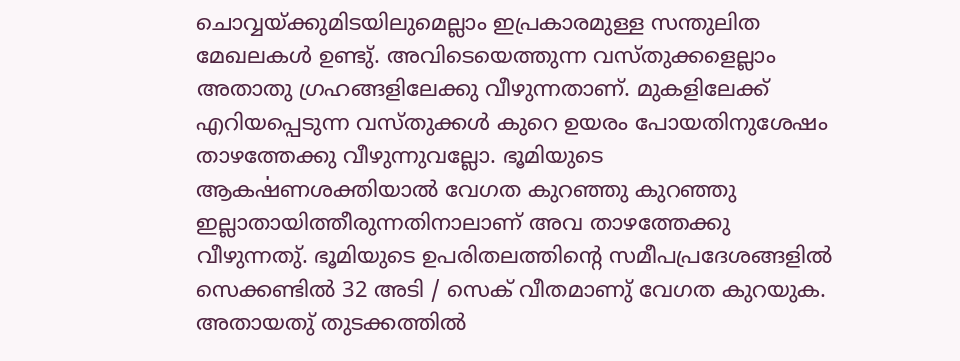ചൊവ്വയ്ക്കുമിടയിലുമെല്ലാം ഇപ്രകാരമുള്ള സന്തുലിത മേഖലകൾ ഉണ്ടു്. അവിടെയെത്തുന്ന വസ്തുക്കളെല്ലാം അതാതു ഗ്രഹങ്ങളിലേക്കു വീഴുന്നതാണ്. മുകളിലേക്ക് എറിയപ്പെടുന്ന വസ്തുക്കൾ കുറെ ഉയരം പോയതിനുശേഷം താഴത്തേക്കു വീഴുന്നുവല്ലോ. ഭൂമിയുടെ ആകൎഷണശക്തിയാൽ വേഗത കുറഞ്ഞു കുറഞ്ഞു ഇല്ലാതായിത്തീരുന്നതിനാലാണ് അവ താഴത്തേക്കു വീഴുന്നതു്. ഭൂമിയുടെ ഉപരിതലത്തിന്റെ സമീപപ്രദേശങ്ങളിൽ സെക്കണ്ടിൽ 32 അടി / സെക് വീതമാണു് വേഗത കുറയുക. അതായതു് തുടക്കത്തിൽ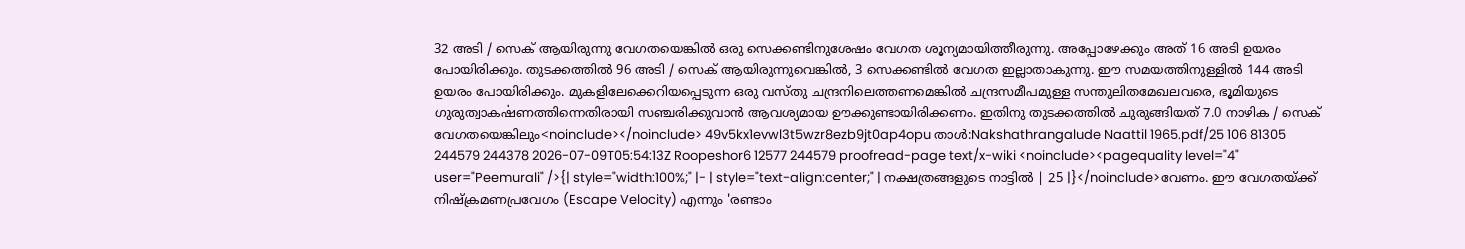32 അടി / സെക് ആയിരുന്നു വേഗതയെങ്കിൽ ഒരു സെക്കണ്ടിനുശേഷം വേഗത ശൂന്യമായിത്തീരുന്നു. അപ്പോഴേക്കും അത് 16 അടി ഉയരം പോയിരിക്കും. തുടക്കത്തിൽ 96 അടി / സെക് ആയിരുന്നുവെങ്കിൽ, 3 സെക്കണ്ടിൽ വേഗത ഇല്ലാതാകുന്നു. ഈ സമയത്തിനുള്ളിൽ 144 അടി ഉയരം പോയിരിക്കും. മുകളിലേക്കെറിയപ്പെടുന്ന ഒരു വസ്തു ചന്ദ്രനിലെത്തണമെങ്കിൽ ചന്ദ്രസമീപമുള്ള സന്തുലിതമേഖലവരെ, ഭൂമിയുടെ ഗുരുത്വാകൎഷണത്തിന്നെതിരായി സഞ്ചരിക്കുവാൻ ആവശ്യമായ ഊക്കുണ്ടായിരിക്കണം. ഇതിനു തുടക്കത്തിൽ ചുരുങ്ങിയത് 7.0 നാഴിക / സെക് വേഗതയെങ്കിലും<noinclude></noinclude> 49v5kx1evwl3t5wzr8ezb9jt0ap4opu താൾ:Nakshathrangalude Naattil 1965.pdf/25 106 81305 244579 244378 2026-07-09T05:54:13Z Roopeshor6 12577 244579 proofread-page text/x-wiki <noinclude><pagequality level="4" user="Peemurali" />{| style="width:100%;" |- | style="text-align:center;" | നക്ഷത്രങ്ങളുടെ നാട്ടിൽ | 25 |}</noinclude>വേണം. ഈ വേഗതയ്ക്ക് നിഷ്‍ക്രമണപ്രവേഗം (Escape Velocity) എന്നും 'രണ്ടാം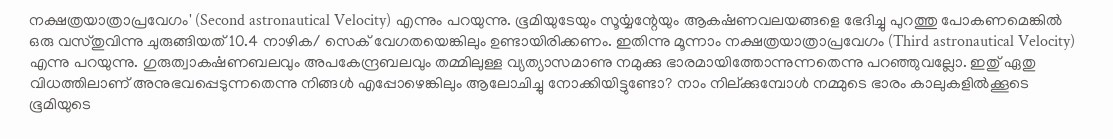നക്ഷത്രയാത്രാപ്രവേഗം' (Second astronautical Velocity) എന്നും പറയുന്നു. ഭൂമിയുടേയും സൂൎയ്യന്റേയും ആകൎഷണവലയങ്ങളെ ഭേദിച്ചു പുറത്തു പോകണമെങ്കിൽ ഒരു വസ്തുവിന്നു ചുരുങ്ങിയത് 10.4 നാഴിക/ സെക് വേഗതയെങ്കിലും ഉണ്ടായിരിക്കണം. ഇതിന്നു മൂന്നാം നക്ഷത്രയാത്രാപ്രവേഗം (Third astronautical Velocity) എന്നു പറയുന്നു. ഗുരുത്വാകൎഷണബലവും അപകേന്ദ്രബലവും തമ്മിലുള്ള വ്യത്യാസമാണു നമുക്കു ഭാരമായിത്തോന്നുന്നതെന്നു പറഞ്ഞുവല്ലോ. ഇതു് ഏതു വിധത്തിലാണ് അനുഭവപ്പെടുന്നതെന്നു നിങ്ങൾ എപ്പോഴെങ്കിലും ആലോചിച്ചു നോക്കിയിട്ടുണ്ടോ? നാം നില്ക്കുമ്പോൾ നമ്മുടെ ഭാരം കാലുകളിൽക്കൂടെ ഭൂമിയുടെ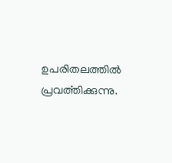ഉപരിതലത്തിൽ പ്രവൎത്തിക്കുന്നു.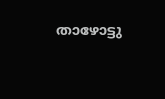താഴോട്ടു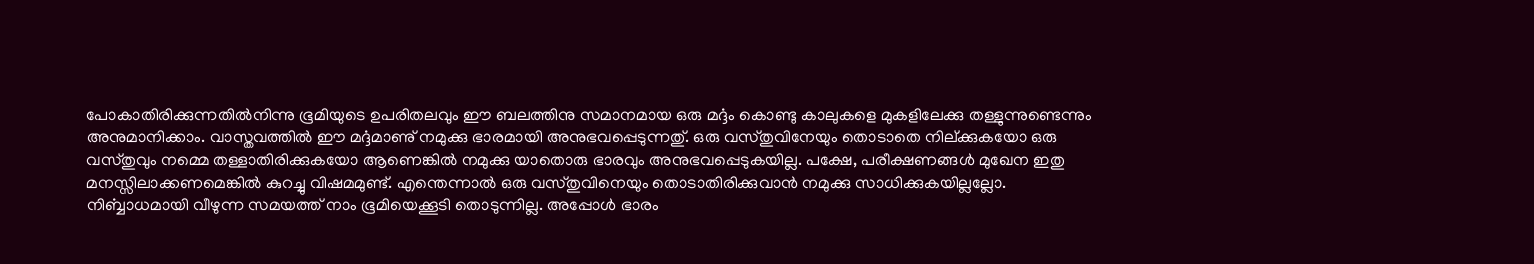പോകാതിരിക്കുന്നതിൽനിന്നു ഭൂമിയുടെ ഉപരിതലവും ഈ ബലത്തിനു സമാനമായ ഒരു മൎദ്ദം കൊണ്ടു കാലുകളെ മുകളിലേക്കു തള്ളുന്നുണ്ടെന്നും അനുമാനിക്കാം. വാസ്തവത്തിൽ ഈ മൎദ്ദമാണു് നമുക്കു ഭാരമായി അനുഭവപ്പെടുന്നതു്. ഒരു വസ്തുവിനേയും തൊടാതെ നില്ക്കുകയോ ഒരു വസ്തുവും നമ്മെ തള്ളാതിരിക്കുകയോ ആണെങ്കിൽ നമുക്കു യാതൊരു ഭാരവും അനുഭവപ്പെടുകയില്ല. പക്ഷേ, പരീക്ഷണങ്ങൾ മുഖേന ഇതു മനസ്സിലാക്കണമെങ്കിൽ കുറച്ചു വിഷമമുണ്ട്. എന്തെന്നാൽ ഒരു വസ്തുവിനെയും തൊടാതിരിക്കുവാൻ നമുക്കു സാധിക്കുകയില്ലല്ലോ. നിൎബ്ബാധമായി വീഴുന്ന സമയത്ത് നാം ഭൂമിയെക്കൂടി തൊടുന്നില്ല. അപ്പോൾ ഭാരം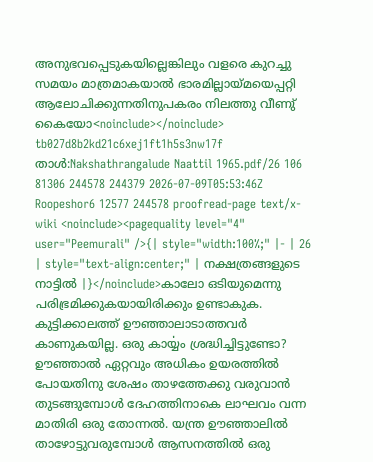അനുഭവപ്പെടുകയില്ലെങ്കിലും വളരെ കുറച്ചു സമയം മാത്രമാകയാൽ ഭാരമില്ലായ്മയെപ്പറ്റി ആലോചിക്കുന്നതിനുപകരം നിലത്തു വീണു് കൈയോ<noinclude></noinclude> tb027d8b2kd21c6xej1ft1h5s3nw17f താൾ:Nakshathrangalude Naattil 1965.pdf/26 106 81306 244578 244379 2026-07-09T05:53:46Z Roopeshor6 12577 244578 proofread-page text/x-wiki <noinclude><pagequality level="4" user="Peemurali" />{| style="width:100%;" |- | 26 | style="text-align:center;" | നക്ഷത്രങ്ങളുടെ നാട്ടിൽ |}</noinclude>കാലോ ഒടിയുമെന്നു പരിഭ്രമിക്കുകയായിരിക്കും ഉണ്ടാകുക. കുട്ടിക്കാലത്ത് ഊഞ്ഞാലാടാത്തവർ കാണുകയില്ല. ഒരു കാൎയ്യം ശ്രദ്ധിച്ചിട്ടുണ്ടോ? ഊഞ്ഞാൽ ഏറ്റവും അധികം ഉയരത്തിൽ പോയതിനു ശേഷം താഴത്തേക്കു വരുവാൻ തുടങ്ങുമ്പോൾ ദേഹത്തിനാകെ ലാഘവം വന്ന മാതിരി ഒരു തോന്നൽ. യന്ത്ര ഊഞ്ഞാലിൽ താഴോട്ടുവരുമ്പോൾ ആസനത്തിൽ ഒരു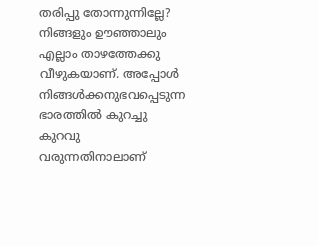തരിപ്പു തോന്നുന്നില്ലേ? നിങ്ങളും ഊഞ്ഞാലും എല്ലാം താഴത്തേക്കു വീഴുകയാണ്. അപ്പോൾ നിങ്ങൾക്കനുഭവപ്പെടുന്ന ഭാരത്തിൽ കുറച്ചു കുറവു വരുന്നതിനാലാണ്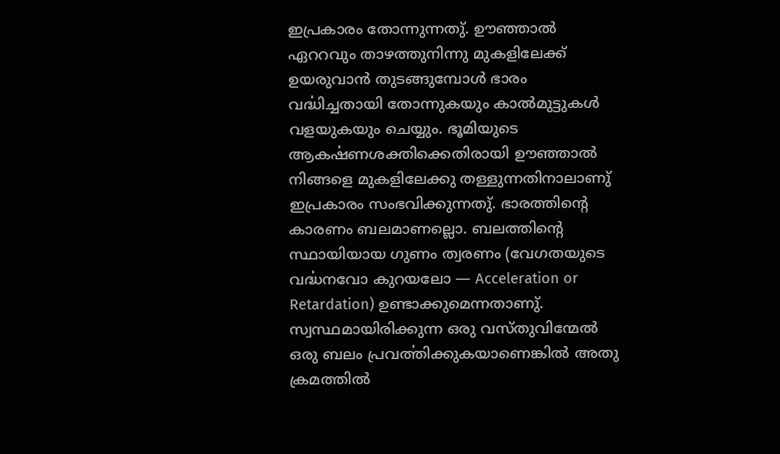ഇപ്രകാരം തോന്നുന്നതു്. ഊഞ്ഞാൽ ഏററവും താഴത്തുനിന്നു മുകളിലേക്ക് ഉയരുവാൻ തുടങ്ങുമ്പോൾ ഭാരം വൎദ്ധിച്ചതായി തോന്നുകയും കാൽമുട്ടുകൾ വളയുകയും ചെയ്യും. ഭൂമിയുടെ ആകൎഷണശക്തിക്കെതിരായി ഊഞ്ഞാൽ നിങ്ങളെ മുകളിലേക്കു തള്ളുന്നതിനാലാണു് ഇപ്രകാരം സംഭവിക്കുന്നതു്. ഭാരത്തിന്റെ കാരണം ബലമാണല്ലൊ. ബലത്തിന്റെ സ്ഥായിയായ ഗുണം ത്വരണം (വേഗതയുടെ വൎദ്ധനവോ കുറയലോ ― Acceleration or Retardation) ഉണ്ടാക്കുമെന്നതാണു്. സ്വസ്ഥമായിരിക്കുന്ന ഒരു വസ്തുവിന്മേൽ ഒരു ബലം പ്രവൎത്തിക്കുകയാണെങ്കിൽ അതു ക്രമത്തിൽ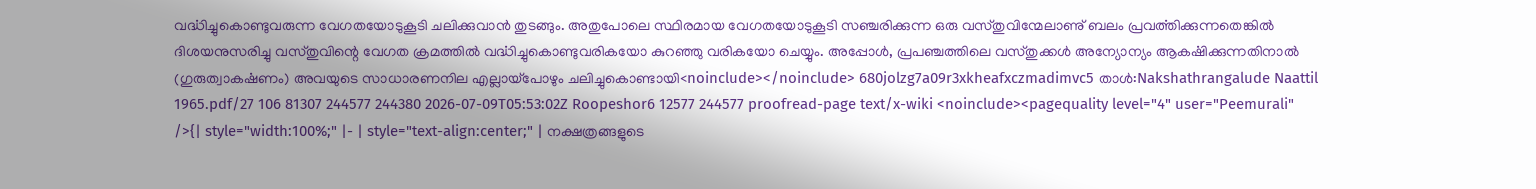വൎദ്ധിച്ചുകൊണ്ടുവരുന്ന വേഗതയോടുകൂടി ചലിക്കുവാൻ തുടങ്ങും. അതുപോലെ സ്ഥിരമായ വേഗതയോടുകൂടി സഞ്ചരിക്കുന്ന ഒരു വസ്തുവിന്മേലാണു് ബലം പ്രവൎത്തിക്കുന്നതെങ്കിൽ ദിശയനുസരിച്ചു വസ്തുവിന്റെ വേഗത ക്രമത്തിൽ വൎദ്ധിച്ചുകൊണ്ടുവരികയോ കുറഞ്ഞു വരികയോ ചെയ്യും. അപ്പോൾ, പ്രപഞ്ചത്തിലെ വസ്തുക്കൾ അന്യോന്യം ആകൎഷിക്കുന്നതിനാൽ (ഗുരുത്വാകൎഷണം) അവയുടെ സാധാരണനില എല്ലായ്പോഴും ചലിച്ചുകൊണ്ടായി<noinclude></noinclude> 680jolzg7a09r3xkheafxczmadimvc5 താൾ:Nakshathrangalude Naattil 1965.pdf/27 106 81307 244577 244380 2026-07-09T05:53:02Z Roopeshor6 12577 244577 proofread-page text/x-wiki <noinclude><pagequality level="4" user="Peemurali" />{| style="width:100%;" |- | style="text-align:center;" | നക്ഷത്രങ്ങളുടെ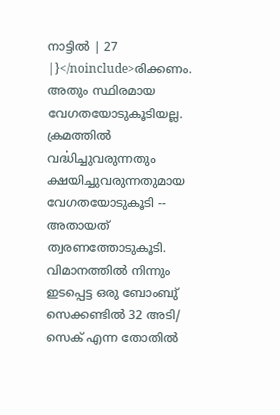നാട്ടിൽ | 27 |}</noinclude>രിക്കണം. അതും സ്ഥിരമായ വേഗതയോടുകൂടിയല്ല. ക്രമത്തിൽ വൎദ്ധിച്ചുവരുന്നതും ക്ഷയിച്ചുവരുന്നതുമായ വേഗതയോടുകൂടി -- അതായത് ത്വരണത്തോടുകൂടി. വിമാനത്തിൽ നിന്നും ഇടപ്പെട്ട ഒരു ബോംബു് സെക്കണ്ടിൽ 32 അടി/ സെക് എന്ന തോതിൽ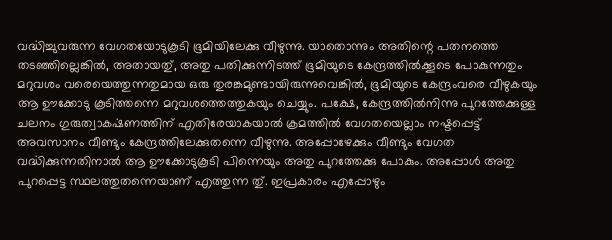വൎദ്ധിച്ചുവരുന്ന വേഗതയോടുകൂടി ഭൂമിയിലേക്കു വീഴുന്നു. യാതൊന്നും അതിന്റെ പതനത്തെ തടഞ്ഞില്ലെങ്കിൽ, അതായതു്, അതു പതിക്കുന്നിടത്ത് ഭൂമിയുടെ കേന്ദ്രത്തിൽക്കൂടെ പോകുന്നതും മറുവശം വരെയെത്തുന്നതുമായ ഒരു തുരങ്കമുണ്ടായിരുന്നുവെങ്കിൽ, ഭൂമിയുടെ കേന്ദ്രംവരെ വീഴുകയും ആ ഊക്കോടു കൂടിത്തന്നെ മറുവശത്തെത്തുകയും ചെയ്യും. പക്ഷേ, കേന്ദ്രത്തിൽനിന്നു പുറത്തേക്കുള്ള ചലനം ഗുരുത്വാകൎഷണത്തിന് എതിരേയാകയാൽ ക്രമത്തിൽ വേഗതയെല്ലാം നഷ്ടപ്പെട്ട് അവസാനം വീണ്ടും കേന്ദ്രത്തിലേക്കുതന്നെ വീഴുന്നു. അപ്പോഴേക്കും വീണ്ടും വേഗത വൎദ്ധിക്കുന്നതിനാൽ ആ ഊക്കോടുകൂടി പിന്നെയും അതു പുറത്തേക്കു പോകും. അപ്പോൾ അതു പുറപ്പെട്ട സ്ഥലത്തുതന്നെയാണ് എത്തുന്ന തു്. ഇപ്രകാരം എപ്പോഴും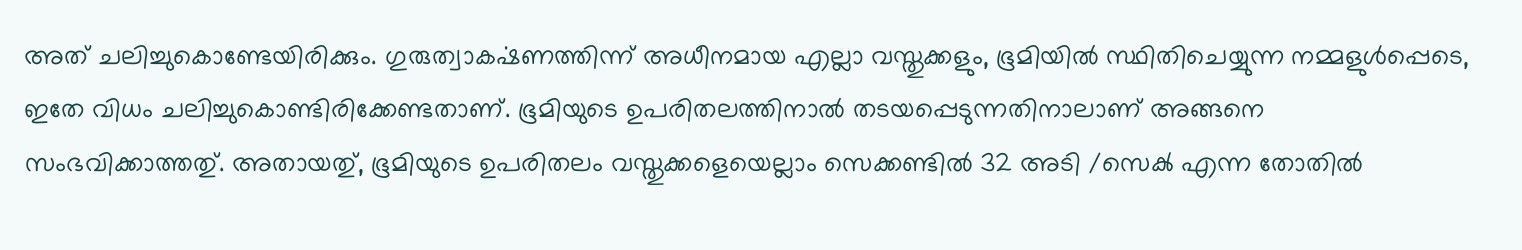അത് ചലിച്ചുകൊണ്ടേയിരിക്കും. ഗുരുത്വാകൎഷണത്തിന്ന് അധീനമായ എല്ലാ വസ്തുക്കളും, ഭൂമിയിൽ സ്ഥിതിചെയ്യുന്ന നമ്മളുൾപ്പെടെ, ഇതേ വിധം ചലിച്ചുകൊണ്ടിരിക്കേണ്ടതാണ്. ഭൂമിയുടെ ഉപരിതലത്തിനാൽ തടയപ്പെടുന്നതിനാലാണ് അങ്ങനെ സംഭവിക്കാത്തതു്. അതായതു്, ഭൂമിയുടെ ഉപരിതലം വസ്തുക്കളെയെല്ലാം സെക്കണ്ടിൽ 32 അടി /സെൿ എന്ന തോതിൽ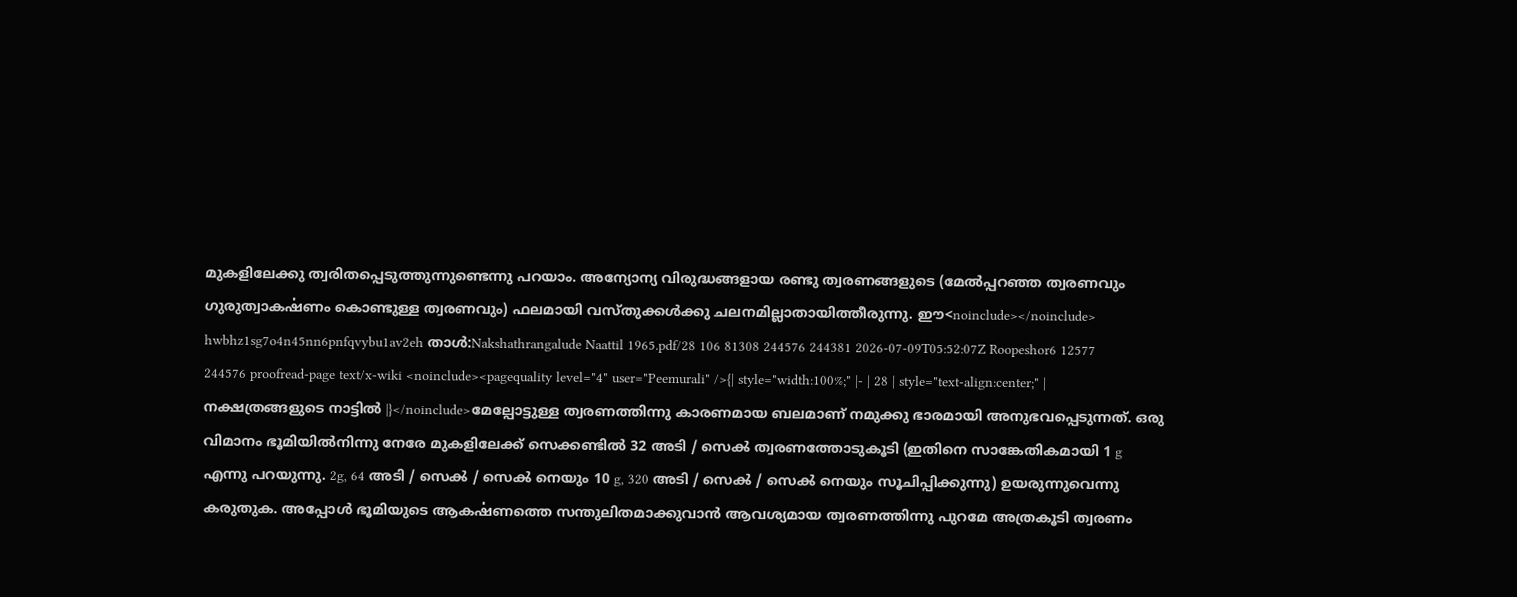മുകളിലേക്കു ത്വരിതപ്പെടുത്തുന്നുണ്ടെന്നു പറയാം. അന്യോന്യ വിരുദ്ധങ്ങളായ രണ്ടു ത്വരണങ്ങളുടെ (മേൽപ്പറഞ്ഞ ത്വരണവും ഗുരുത്വാകൎഷണം കൊണ്ടുള്ള ത്വരണവും) ഫലമായി വസ്തുക്കൾക്കു ചലനമില്ലാതായിത്തീരുന്നു. ഈ<noinclude></noinclude> hwbhz1sg7o4n45nn6pnfqvybu1av2eh താൾ:Nakshathrangalude Naattil 1965.pdf/28 106 81308 244576 244381 2026-07-09T05:52:07Z Roopeshor6 12577 244576 proofread-page text/x-wiki <noinclude><pagequality level="4" user="Peemurali" />{| style="width:100%;" |- | 28 | style="text-align:center;" | നക്ഷത്രങ്ങളുടെ നാട്ടിൽ |}</noinclude>മേല്പോട്ടുള്ള ത്വരണത്തിന്നു കാരണമായ ബലമാണ് നമുക്കു ഭാരമായി അനുഭവപ്പെടുന്നത്. ഒരു വിമാനം ഭൂമിയിൽനിന്നു നേരേ മുകളിലേക്ക് സെക്കണ്ടിൽ 32 അടി / സെൿ ത്വരണത്തോടുകൂടി (ഇതിനെ സാങ്കേതികമായി 1 g എന്നു പറയുന്നു. 2g, 64 അടി / സെൿ / സെൿ നെയും 10 g, 320 അടി / സെൿ / സെൿ നെയും സൂചിപ്പിക്കുന്നു) ഉയരുന്നുവെന്നു കരുതുക. അപ്പോൾ ഭൂമിയുടെ ആകൎഷണത്തെ സന്തുലിതമാക്കുവാൻ ആവശ്യമായ ത്വരണത്തിന്നു പുറമേ അത്രകൂടി ത്വരണം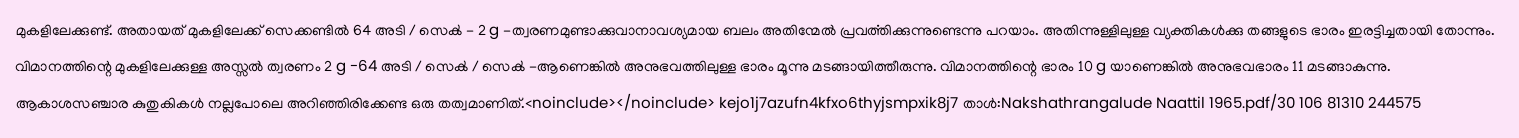മുകളിലേക്കുണ്ട്. അതായത് മുകളിലേക്ക് സെക്കണ്ടിൽ 64 അടി / സെൿ - 2 g -ത്വരണമുണ്ടാക്കുവാനാവശ്യമായ ബലം അതിന്മേൽ പ്രവൎത്തിക്കുന്നുണ്ടെന്നു പറയാം. അതിന്നുള്ളിലുള്ള വ്യക്തികൾക്കു തങ്ങളുടെ ഭാരം ഇരട്ടിച്ചതായി തോന്നും. വിമാനത്തിന്റെ മുകളിലേക്കുള്ള അസ്സൽ ത്വരണം 2 g -64 അടി / സെൿ / സെൿ -ആണെങ്കിൽ അനുഭവത്തിലുള്ള ഭാരം മൂന്നു മടങ്ങായിത്തീരുന്നു. വിമാനത്തിന്റെ ഭാരം 10 g യാണെങ്കിൽ അനുഭവഭാരം 11 മടങ്ങാകുന്നു. ആകാശസഞ്ചാര കുതുകികൾ നല്ലപോലെ അറിഞ്ഞിരിക്കേണ്ട ഒരു തത്വമാണിത്.<noinclude></noinclude> kejo1j7azufn4kfxo6thyjsmpxik8j7 താൾ:Nakshathrangalude Naattil 1965.pdf/30 106 81310 244575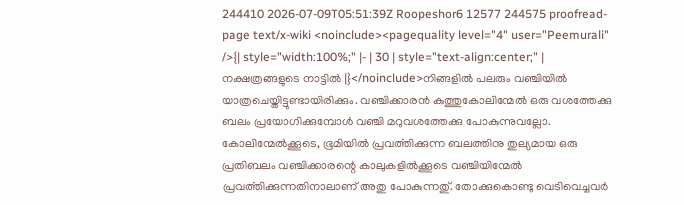244410 2026-07-09T05:51:39Z Roopeshor6 12577 244575 proofread-page text/x-wiki <noinclude><pagequality level="4" user="Peemurali" />{| style="width:100%;" |- | 30 | style="text-align:center;" | നക്ഷത്രങ്ങളുടെ നാട്ടിൽ |}</noinclude>നിങ്ങളിൽ പലരും വഞ്ചിയിൽ യാത്രചെയ്തിട്ടുണ്ടായിരിക്കും. വഞ്ചിക്കാരൻ കുത്തുകോലിന്മേൽ ഒരു വശത്തേക്കു ബലം പ്രയോഗിക്കുമ്പോൾ വഞ്ചി മറുവശത്തേക്കു പോകുന്നുവല്ലോ. കോലിന്മേൽക്കൂടെ, ഭൂമിയിൽ പ്രവൎത്തിക്കുന്ന ബലത്തിനു തുല്യമായ ഒരു പ്രതിബലം വഞ്ചിക്കാരന്റെ കാലുകളിൽക്കൂടെ വഞ്ചിയിന്മേൽ പ്രവൎത്തിക്കുന്നതിനാലാണ് അതു പോകുന്നതു്. തോക്കുകൊണ്ടു വെടിവെച്ചവർ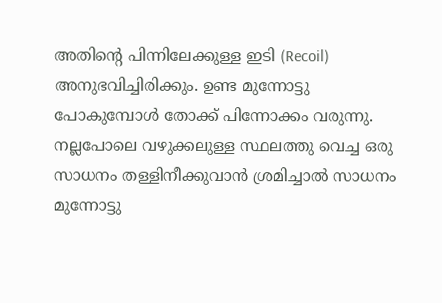അതിന്റെ പിന്നിലേക്കുള്ള ഇടി (Recoil) അനുഭവിച്ചിരിക്കും. ഉണ്ട മുന്നോട്ടു പോകുമ്പോൾ തോക്ക് പിന്നോക്കം വരുന്നു. നല്ലപോലെ വഴുക്കലുള്ള സ്ഥലത്തു വെച്ച ഒരു സാധനം തള്ളിനീക്കുവാൻ ശ്രമിച്ചാൽ സാധനം മുന്നോട്ടു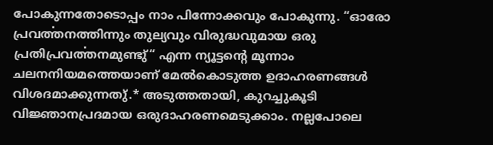പോകുന്നതോടൊപ്പം നാം പിന്നോക്കവും പോകുന്നു. “ഓരോ പ്രവൎത്തനത്തിന്നും തുല്യവും വിരുദ്ധവുമായ ഒരു പ്രതിപ്രവൎത്തനമുണ്ടു്“ എന്ന ന്യൂട്ടന്റെ മൂന്നാം ചലനനിയമത്തെയാണ് മേൽകൊടുത്ത ഉദാഹരണങ്ങൾ വിശദമാക്കുന്നതു്.* അടുത്തതായി, കുറച്ചുകൂടി വിജ്ഞാനപ്രദമായ ഒരുദാഹരണമെടുക്കാം. നല്ലപോലെ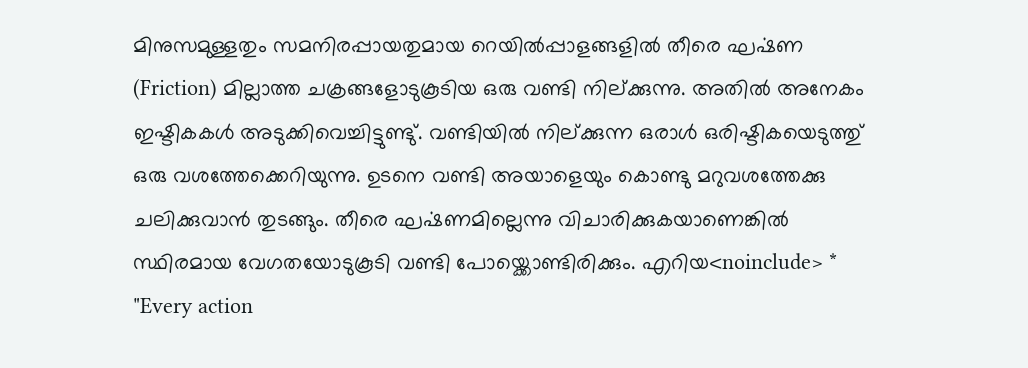മിനുസമുള്ളതും സമനിരപ്പായതുമായ റെയിൽപ്പാളങ്ങളിൽ തീരെ ഘൎഷണ (Friction) മില്ലാത്ത ചക്രങ്ങളോടുകൂടിയ ഒരു വണ്ടി നില്ക്കുന്നു. അതിൽ അനേകം ഇഷ്ടികകൾ അടുക്കിവെച്ചിട്ടുണ്ടു്. വണ്ടിയിൽ നില്ക്കുന്ന ഒരാൾ ഒരിഷ്ടികയെടുത്തു് ഒരു വശത്തേക്കെറിയുന്നു. ഉടനെ വണ്ടി അയാളെയും കൊണ്ടു മറുവശത്തേക്കു ചലിക്കുവാൻ തുടങ്ങും. തീരെ ഘൎഷണമില്ലെന്നു വിചാരിക്കുകയാണെങ്കിൽ സ്ഥിരമായ വേഗതയോടുകൂടി വണ്ടി പോയ്ക്കൊണ്ടിരിക്കും. എറിയ<noinclude> * "Every action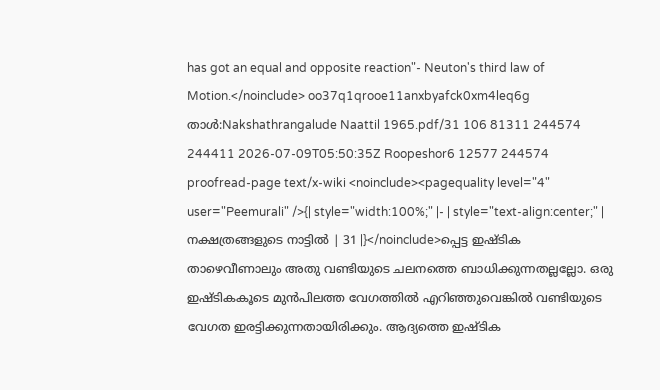has got an equal and opposite reaction"- Neuton's third law of Motion.</noinclude> oo37q1qrooe11anxbyafck0xm4leq6g താൾ:Nakshathrangalude Naattil 1965.pdf/31 106 81311 244574 244411 2026-07-09T05:50:35Z Roopeshor6 12577 244574 proofread-page text/x-wiki <noinclude><pagequality level="4" user="Peemurali" />{| style="width:100%;" |- | style="text-align:center;" | നക്ഷത്രങ്ങളുടെ നാട്ടിൽ | 31 |}</noinclude>പ്പെട്ട ഇഷ്ടിക താഴെവീണാലും അതു വണ്ടിയുടെ ചലനത്തെ ബാധിക്കുന്നതല്ലല്ലോ. ഒരു ഇഷ്ടികകൂടെ മുൻപിലത്ത വേഗത്തിൽ എറിഞ്ഞുവെങ്കിൽ വണ്ടിയുടെ വേഗത ഇരട്ടിക്കുന്നതായിരിക്കും. ആദ്യത്തെ ഇഷ്ടിക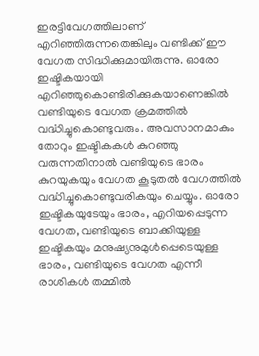ഇരട്ടിവേഗത്തിലാണ് എറിഞ്ഞിരുന്നതെങ്കിലും വണ്ടിക്ക് ഈ വേഗത സിദ്ധിക്കുമായിരുന്നു. ഓരോ ഇഷ്ടികയായി എറിഞ്ഞുകൊണ്ടിരിക്കുകയാണെങ്കിൽ വണ്ടിയുടെ വേഗത ക്രമത്തിൽ വൎദ്ധിച്ചുകൊണ്ടുവരും. അവസാനമാകും തോറും ഇഷ്ടികകൾ കുറഞ്ഞു വരുന്നതിനാൽ വണ്ടിയുടെ ഭാരം കുറയുകയും വേഗത കൂടുതൽ വേഗത്തിൽ വൎദ്ധിച്ചുകൊണ്ടുവരികയും ചെയ്യും. ഓരോ ഇഷ്ടികയുടേയും ഭാരം, എറിയപ്പെടുന്ന വേഗത, വണ്ടിയുടെ ബാക്കിയുള്ള ഇഷ്ടികയും മനുഷ്യനുമുൾപ്പെടെയുള്ള ഭാരം, വണ്ടിയുടെ വേഗത എന്നീ രാശികൾ തമ്മിൽ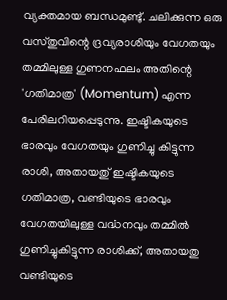വ്യക്തമായ ബന്ധമുണ്ടു്. ചലിക്കുന്ന ഒരു വസ്തുവിന്റെ ദ്രവ്യരാശിയും വേഗതയും തമ്മിലുള്ള ഗുണനഫലം അതിന്റെ 'ഗതിമാത്ര' (Momentum) എന്ന പേരിലറിയപ്പെടുന്നു. ഇഷ്ടികയുടെ ഭാരവും വേഗതയും ഗുണിച്ചു കിട്ടുന്ന രാശി, അതായതു് ഇഷ്ടികയുടെ ഗതിമാത്ര, വണ്ടിയുടെ ഭാരവും വേഗതയിലുള്ള വൎദ്ധനവും തമ്മിൽ ഗുണിച്ചുകിട്ടുന്ന രാശിക്ക്, അതായതു വണ്ടിയുടെ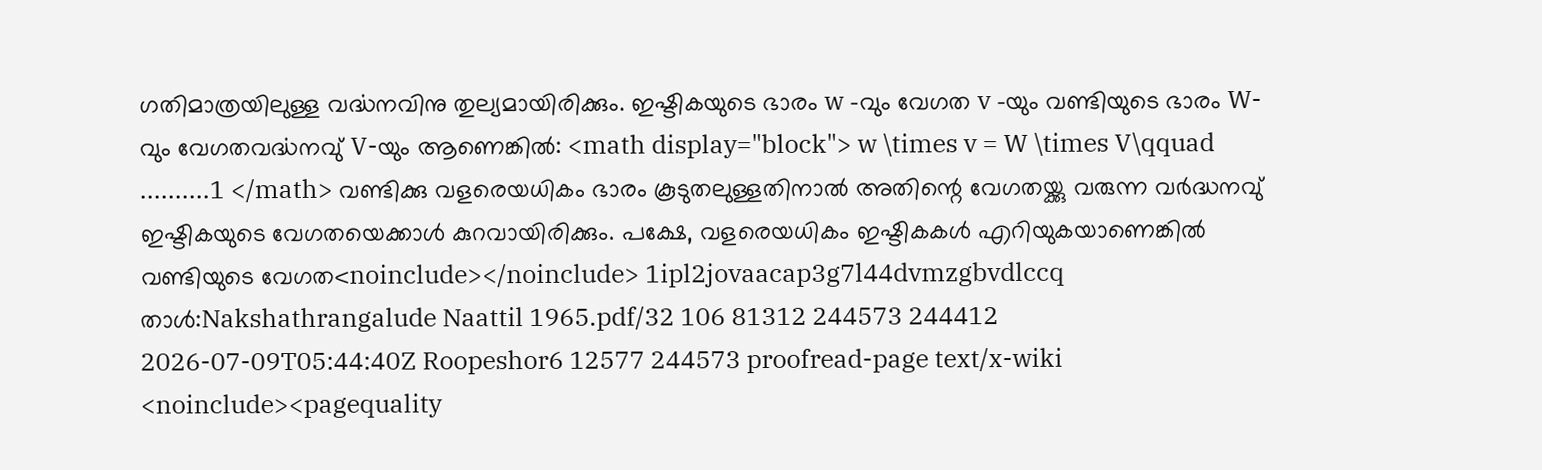ഗതിമാത്രയിലുള്ള വൎദ്ധനവിനു തുല്യമായിരിക്കും. ഇഷ്ടികയുടെ ഭാരം w -വും വേഗത v -യും വണ്ടിയുടെ ഭാരം W-വും വേഗതവൎദ്ധനവു് V-യും ആണെങ്കിൽ: <math display="block"> w \times v = W \times V\qquad ..........1 </math> വണ്ടിക്കു വളരെയധികം ഭാരം കൂടുതലുള്ളതിനാൽ അതിന്റെ വേഗതയ്ക്കു വരുന്ന വർദ്ധനവു് ഇഷ്ടികയുടെ വേഗതയെക്കാൾ കുറവായിരിക്കും. പക്ഷേ, വളരെയധികം ഇഷ്ടികകൾ എറിയുകയാണെങ്കിൽ വണ്ടിയുടെ വേഗത<noinclude></noinclude> 1ipl2jovaacap3g7l44dvmzgbvdlccq താൾ:Nakshathrangalude Naattil 1965.pdf/32 106 81312 244573 244412 2026-07-09T05:44:40Z Roopeshor6 12577 244573 proofread-page text/x-wiki <noinclude><pagequality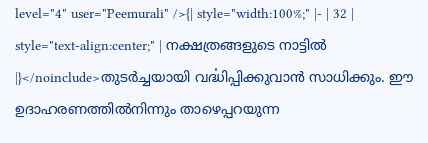level="4" user="Peemurali" />{| style="width:100%;" |- | 32 | style="text-align:center;" | നക്ഷത്രങ്ങളുടെ നാട്ടിൽ |}</noinclude>തുടർച്ചയായി വൎദ്ധിപ്പിക്കുവാൻ സാധിക്കും. ഈ ഉദാഹരണത്തിൽനിന്നും താഴെപ്പറയുന്ന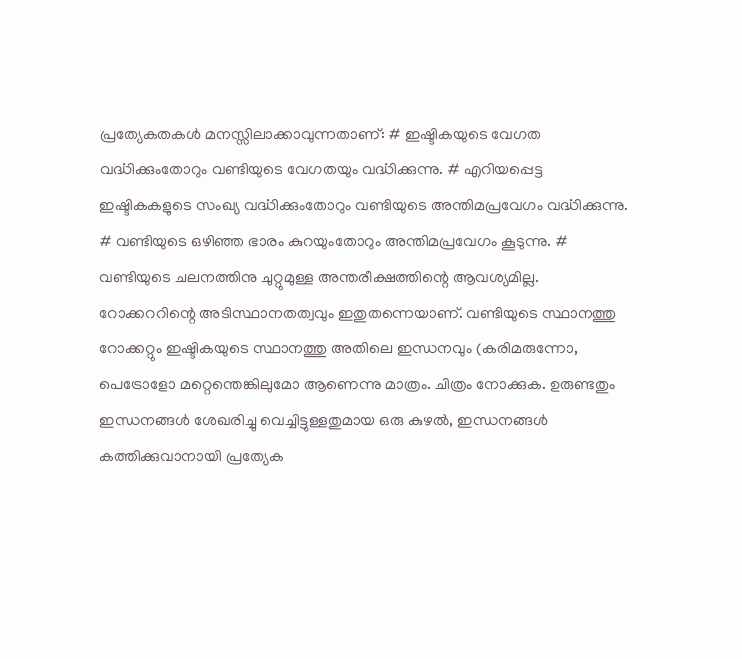പ്രത്യേകതകൾ മനസ്സിലാക്കാവുന്നതാണ്: # ഇഷ്ടികയുടെ വേഗത വൎദ്ധിക്കുംതോറും വണ്ടിയുടെ വേഗതയും വൎദ്ധിക്കുന്നു. # എറിയപ്പെട്ട ഇഷ്ടികകളുടെ സംഖ്യ വൎദ്ധിക്കുംതോറും വണ്ടിയുടെ അന്തിമപ്രവേഗം വൎദ്ധിക്കുന്നു. # വണ്ടിയുടെ ഒഴിഞ്ഞ ഭാരം കുറയുംതോറും അന്തിമപ്രവേഗം കൂടുന്നു. # വണ്ടിയുടെ ചലനത്തിനു ചുറ്റുമുള്ള അന്തരീക്ഷത്തിന്റെ ആവശ്യമില്ല. റോക്കററിന്റെ അടിസ്ഥാനതത്വവും ഇതുതന്നെയാണ്. വണ്ടിയുടെ സ്ഥാനത്തു റോക്കറ്റും ഇഷ്ടികയുടെ സ്ഥാനത്തു അതിലെ ഇന്ധനവും (കരിമരുന്നോ, പെട്രോളോ മറ്റെന്തെങ്കിലുമോ ആണെന്നു മാത്രം. ചിത്രം നോക്കുക. ഉരുണ്ടതും ഇന്ധനങ്ങൾ ശേഖരിച്ചു വെച്ചിട്ടുള്ളതുമായ ഒരു കുഴൽ, ഇന്ധനങ്ങൾ കത്തിക്കുവാനായി പ്രത്യേക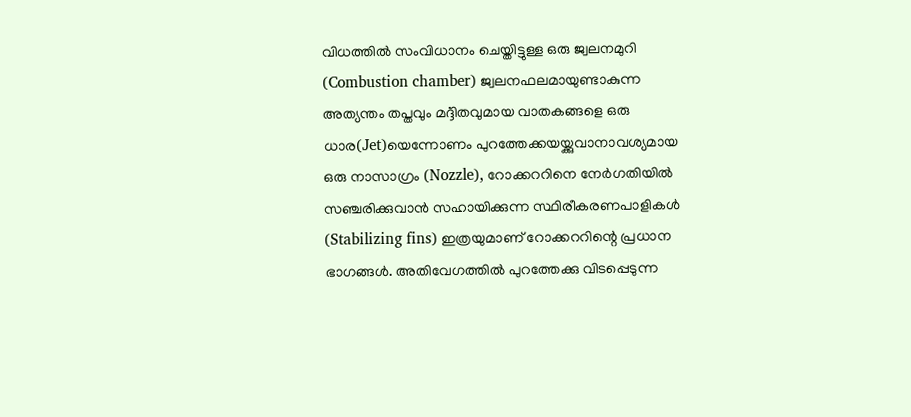വിധത്തിൽ സംവിധാനം ചെയ്തിട്ടുള്ള ഒരു ജ്വലനമുറി (Combustion chamber) ജ്വലനഫലമായുണ്ടാകുന്ന അത്യന്തം തപ്തവും മൎദ്ദിതവുമായ വാതകങ്ങളെ ഒരു ധാര(Jet)യെന്നോണം പുറത്തേക്കയയ്ക്കുവാനാവശ്യമായ ഒരു നാസാഗ്രം (Nozzle), റോക്കററിനെ നേർഗതിയിൽ സഞ്ചരിക്കുവാൻ സഹായിക്കുന്ന സ്ഥിരീകരണപാളികൾ (Stabilizing fins) ഇത്രയുമാണ് റോക്കററിന്റെ പ്രധാന ഭാഗങ്ങൾ. അതിവേഗത്തിൽ പുറത്തേക്കു വിടപ്പെടുന്ന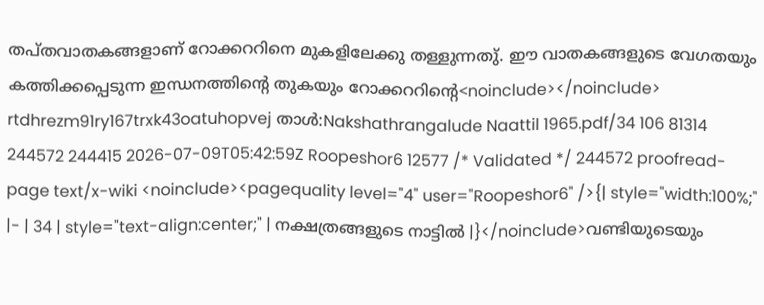തപ്തവാതകങ്ങളാണ് റോക്കററിനെ മുകളിലേക്കു തള്ളുന്നതു്. ഈ വാതകങ്ങളുടെ വേഗതയും കത്തിക്കപ്പെടുന്ന ഇന്ധനത്തിന്റെ തുകയും റോക്കററിന്റെ<noinclude></noinclude> rtdhrezm91ry167trxk43oatuhopvej താൾ:Nakshathrangalude Naattil 1965.pdf/34 106 81314 244572 244415 2026-07-09T05:42:59Z Roopeshor6 12577 /* Validated */ 244572 proofread-page text/x-wiki <noinclude><pagequality level="4" user="Roopeshor6" />{| style="width:100%;" |- | 34 | style="text-align:center;" | നക്ഷത്രങ്ങളുടെ നാട്ടിൽ |}</noinclude>വണ്ടിയുടെയും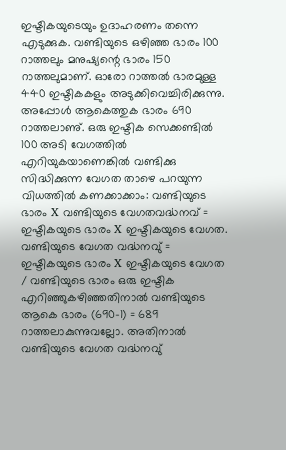ഇഷ്ടികയുടെയും ഉദാഹരണം തന്നെ എടുക്കുക. വണ്ടിയുടെ ഒഴിഞ്ഞ ഭാരം 100 റാത്തലും മനുഷ്യന്റെ ഭാരം 150 റാത്തലുമാണ്. ഓരോ റാത്തൽ ഭാരമുള്ള 440 ഇഷ്ടികകളും അടുക്കിവെച്ചിരിക്കുന്നു. അപ്പോൾ ആകെത്തുക ഭാരം 690 റാത്തലാണു്. ഒരു ഇഷ്ടിക സെക്കണ്ടിൽ 100 അടി വേഗത്തിൽ എറിയുകയാണെങ്കിൽ വണ്ടിക്കു സിദ്ധിക്കുന്ന വേഗത താഴെ പറയുന്ന വിധത്തിൽ കണക്കാക്കാം: വണ്ടിയുടെ ഭാരം X വണ്ടിയുടെ വേഗതവൎദ്ധനവ് = ഇഷ്ടികയുടെ ഭാരം X ഇഷ്ടികയുടെ വേഗത. വണ്ടിയുടെ വേഗത വൎദ്ധനവു് = ഇഷ്ടികയുടെ ഭാരം X ഇഷ്ടികയുടെ വേഗത / വണ്ടിയുടെ ഭാരം ഒരു ഇഷ്ടിക എറിഞ്ഞുകഴിഞ്ഞതിനാൽ വണ്ടിയുടെ ആകെ ഭാരം (690-1) = 689 റാത്തലാകുന്നുവല്ലോ. അതിനാൽ വണ്ടിയുടെ വേഗത വൎദ്ധനവു്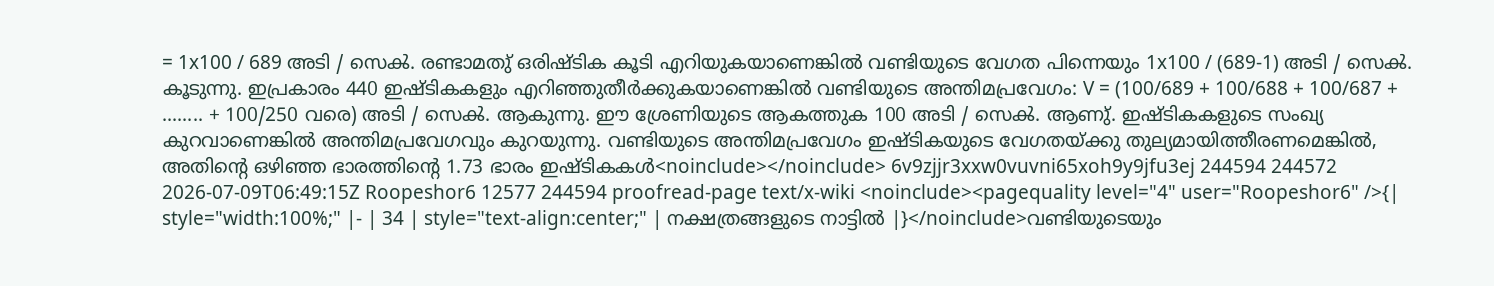= 1x100 / 689 അടി / സെൿ. രണ്ടാമതു് ഒരിഷ്ടിക കൂടി എറിയുകയാണെങ്കിൽ വണ്ടിയുടെ വേഗത പിന്നെയും 1x100 / (689-1) അടി / സെൿ. കൂടുന്നു. ഇപ്രകാരം 440 ഇഷ്ടികകളും എറിഞ്ഞുതീർക്കുകയാണെങ്കിൽ വണ്ടിയുടെ അന്തിമപ്രവേഗം: V = (100/689 + 100/688 + 100/687 + ........ + 100/250 വരെ) അടി / സെൿ. ആകുന്നു. ഈ ശ്രേണിയുടെ ആകത്തുക 100 അടി / സെൿ. ആണു്. ഇഷ്ടികകളുടെ സംഖ്യ കുറവാണെങ്കിൽ അന്തിമപ്രവേഗവും കുറയുന്നു. വണ്ടിയുടെ അന്തിമപ്രവേഗം ഇഷ്ടികയുടെ വേഗതയ്ക്കു തുല്യമായിത്തീരണമെങ്കിൽ, അതിന്റെ ഒഴിഞ്ഞ ഭാരത്തിന്റെ 1.73 ഭാരം ഇഷ്ടികകൾ<noinclude></noinclude> 6v9zjjr3xxw0vuvni65xoh9y9jfu3ej 244594 244572 2026-07-09T06:49:15Z Roopeshor6 12577 244594 proofread-page text/x-wiki <noinclude><pagequality level="4" user="Roopeshor6" />{| style="width:100%;" |- | 34 | style="text-align:center;" | നക്ഷത്രങ്ങളുടെ നാട്ടിൽ |}</noinclude>വണ്ടിയുടെയും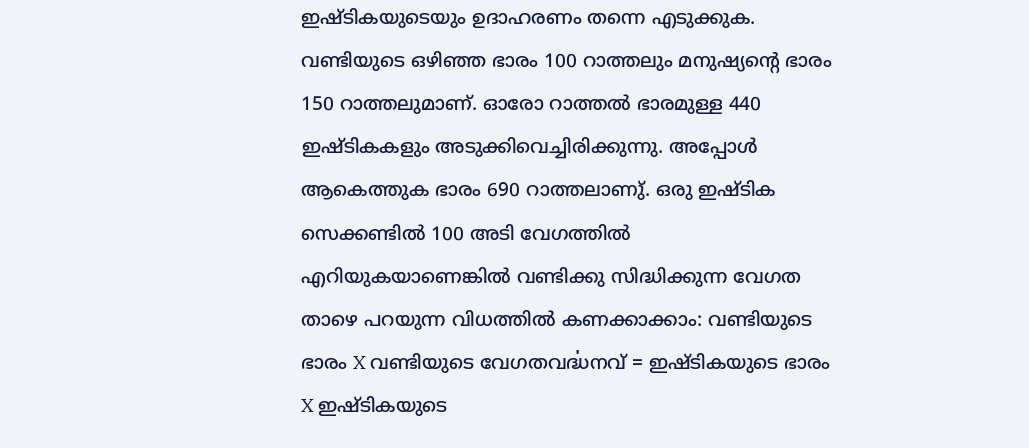ഇഷ്ടികയുടെയും ഉദാഹരണം തന്നെ എടുക്കുക. വണ്ടിയുടെ ഒഴിഞ്ഞ ഭാരം 100 റാത്തലും മനുഷ്യന്റെ ഭാരം 150 റാത്തലുമാണ്. ഓരോ റാത്തൽ ഭാരമുള്ള 440 ഇഷ്ടികകളും അടുക്കിവെച്ചിരിക്കുന്നു. അപ്പോൾ ആകെത്തുക ഭാരം 690 റാത്തലാണു്. ഒരു ഇഷ്ടിക സെക്കണ്ടിൽ 100 അടി വേഗത്തിൽ എറിയുകയാണെങ്കിൽ വണ്ടിക്കു സിദ്ധിക്കുന്ന വേഗത താഴെ പറയുന്ന വിധത്തിൽ കണക്കാക്കാം: വണ്ടിയുടെ ഭാരം X വണ്ടിയുടെ വേഗതവൎദ്ധനവ് = ഇഷ്ടികയുടെ ഭാരം X ഇഷ്ടികയുടെ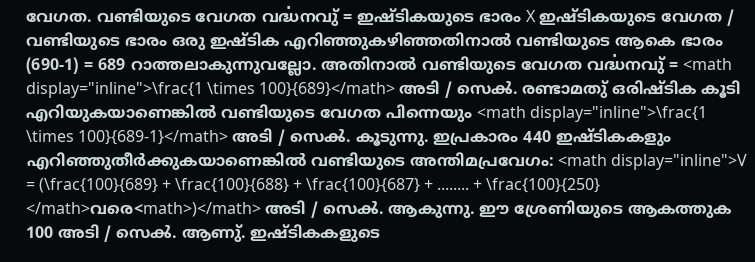വേഗത. വണ്ടിയുടെ വേഗത വൎദ്ധനവു് = ഇഷ്ടികയുടെ ഭാരം X ഇഷ്ടികയുടെ വേഗത / വണ്ടിയുടെ ഭാരം ഒരു ഇഷ്ടിക എറിഞ്ഞുകഴിഞ്ഞതിനാൽ വണ്ടിയുടെ ആകെ ഭാരം (690-1) = 689 റാത്തലാകുന്നുവല്ലോ. അതിനാൽ വണ്ടിയുടെ വേഗത വൎദ്ധനവു് = <math display="inline">\frac{1 \times 100}{689}</math> അടി / സെൿ. രണ്ടാമതു് ഒരിഷ്ടിക കൂടി എറിയുകയാണെങ്കിൽ വണ്ടിയുടെ വേഗത പിന്നെയും <math display="inline">\frac{1 \times 100}{689-1}</math> അടി / സെൿ. കൂടുന്നു. ഇപ്രകാരം 440 ഇഷ്ടികകളും എറിഞ്ഞുതീർക്കുകയാണെങ്കിൽ വണ്ടിയുടെ അന്തിമപ്രവേഗം: <math display="inline">V = (\frac{100}{689} + \frac{100}{688} + \frac{100}{687} + ........ + \frac{100}{250} </math>വരെ<math>)</math> അടി / സെൿ. ആകുന്നു. ഈ ശ്രേണിയുടെ ആകത്തുക 100 അടി / സെൿ. ആണു്. ഇഷ്ടികകളുടെ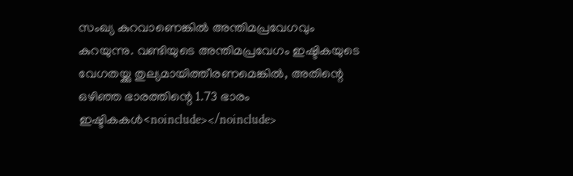സംഖ്യ കുറവാണെങ്കിൽ അന്തിമപ്രവേഗവും കുറയുന്നു. വണ്ടിയുടെ അന്തിമപ്രവേഗം ഇഷ്ടികയുടെ വേഗതയ്ക്കു തുല്യമായിത്തീരണമെങ്കിൽ, അതിന്റെ ഒഴിഞ്ഞ ഭാരത്തിന്റെ 1.73 ഭാരം ഇഷ്ടികകൾ<noinclude></noinclude>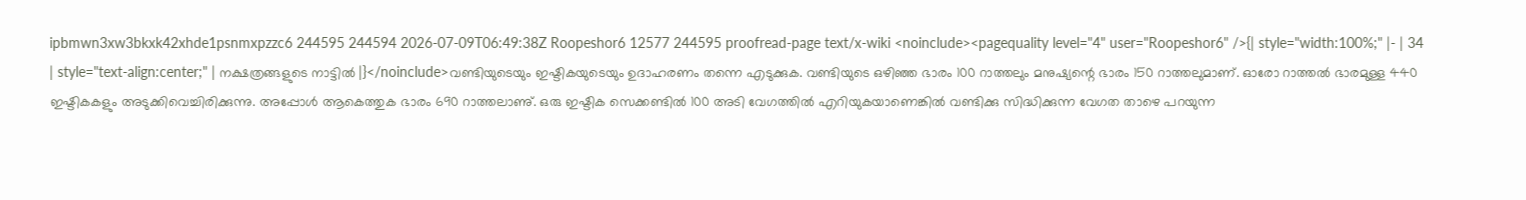ipbmwn3xw3bkxk42xhde1psnmxpzzc6 244595 244594 2026-07-09T06:49:38Z Roopeshor6 12577 244595 proofread-page text/x-wiki <noinclude><pagequality level="4" user="Roopeshor6" />{| style="width:100%;" |- | 34 | style="text-align:center;" | നക്ഷത്രങ്ങളുടെ നാട്ടിൽ |}</noinclude>വണ്ടിയുടെയും ഇഷ്ടികയുടെയും ഉദാഹരണം തന്നെ എടുക്കുക. വണ്ടിയുടെ ഒഴിഞ്ഞ ഭാരം 100 റാത്തലും മനുഷ്യന്റെ ഭാരം 150 റാത്തലുമാണ്. ഓരോ റാത്തൽ ഭാരമുള്ള 440 ഇഷ്ടികകളും അടുക്കിവെച്ചിരിക്കുന്നു. അപ്പോൾ ആകെത്തുക ഭാരം 690 റാത്തലാണു്. ഒരു ഇഷ്ടിക സെക്കണ്ടിൽ 100 അടി വേഗത്തിൽ എറിയുകയാണെങ്കിൽ വണ്ടിക്കു സിദ്ധിക്കുന്ന വേഗത താഴെ പറയുന്ന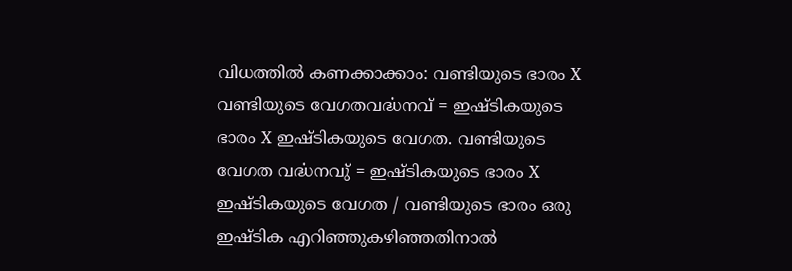വിധത്തിൽ കണക്കാക്കാം: വണ്ടിയുടെ ഭാരം X വണ്ടിയുടെ വേഗതവൎദ്ധനവ് = ഇഷ്ടികയുടെ ഭാരം X ഇഷ്ടികയുടെ വേഗത. വണ്ടിയുടെ വേഗത വൎദ്ധനവു് = ഇഷ്ടികയുടെ ഭാരം X ഇഷ്ടികയുടെ വേഗത / വണ്ടിയുടെ ഭാരം ഒരു ഇഷ്ടിക എറിഞ്ഞുകഴിഞ്ഞതിനാൽ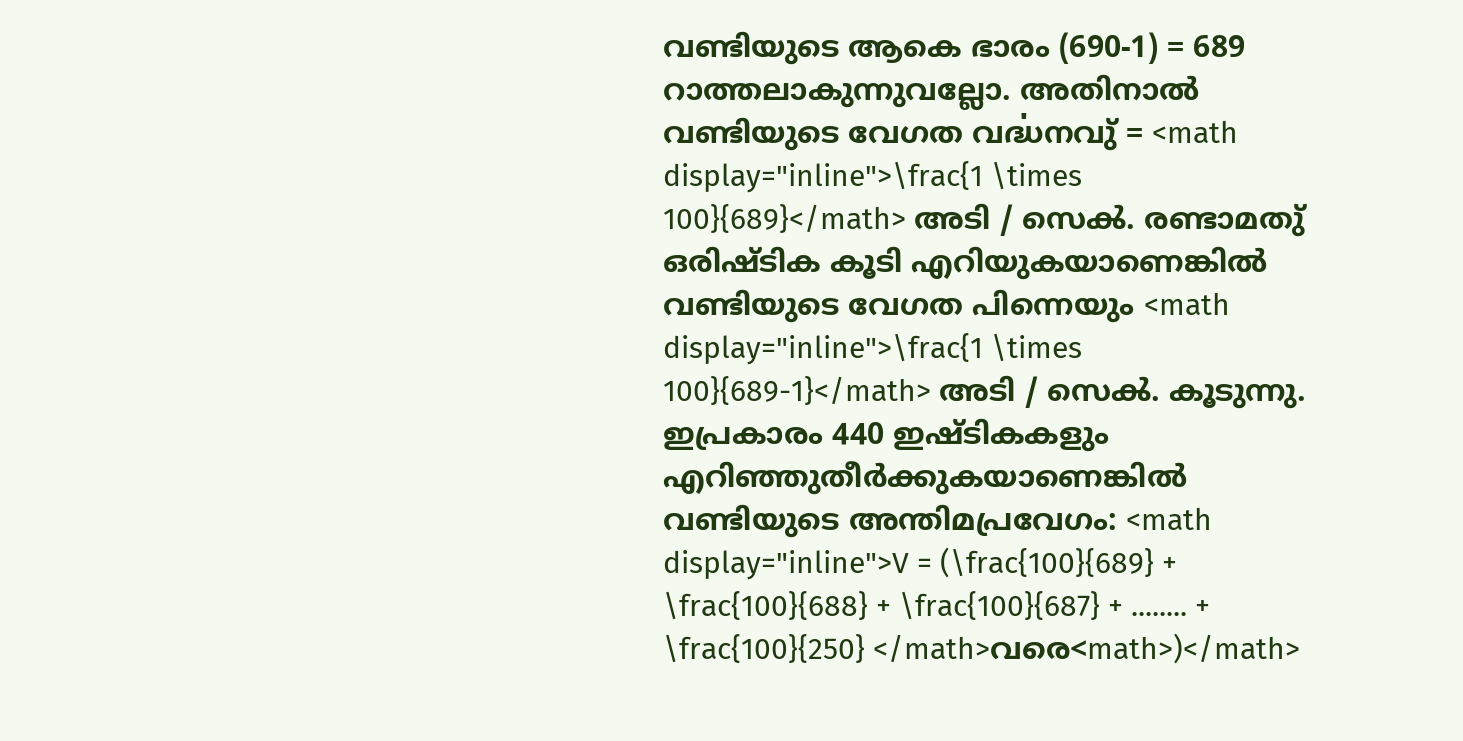വണ്ടിയുടെ ആകെ ഭാരം (690-1) = 689 റാത്തലാകുന്നുവല്ലോ. അതിനാൽ വണ്ടിയുടെ വേഗത വൎദ്ധനവു് = <math display="inline">\frac{1 \times 100}{689}</math> അടി / സെൿ. രണ്ടാമതു് ഒരിഷ്ടിക കൂടി എറിയുകയാണെങ്കിൽ വണ്ടിയുടെ വേഗത പിന്നെയും <math display="inline">\frac{1 \times 100}{689-1}</math> അടി / സെൿ. കൂടുന്നു. ഇപ്രകാരം 440 ഇഷ്ടികകളും എറിഞ്ഞുതീർക്കുകയാണെങ്കിൽ വണ്ടിയുടെ അന്തിമപ്രവേഗം: <math display="inline">V = (\frac{100}{689} + \frac{100}{688} + \frac{100}{687} + ........ + \frac{100}{250} </math>വരെ<math>)</math>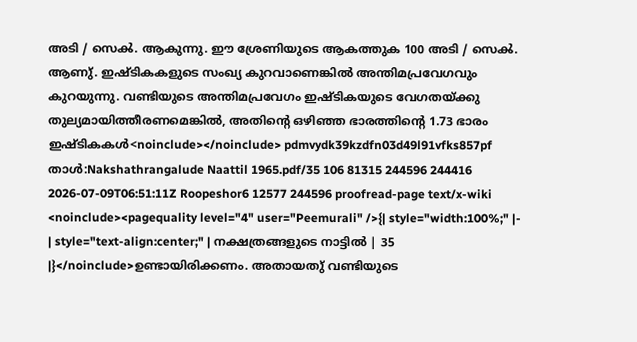അടി / സെൿ. ആകുന്നു. ഈ ശ്രേണിയുടെ ആകത്തുക 100 അടി / സെൿ. ആണു്. ഇഷ്ടികകളുടെ സംഖ്യ കുറവാണെങ്കിൽ അന്തിമപ്രവേഗവും കുറയുന്നു. വണ്ടിയുടെ അന്തിമപ്രവേഗം ഇഷ്ടികയുടെ വേഗതയ്ക്കു തുല്യമായിത്തീരണമെങ്കിൽ, അതിന്റെ ഒഴിഞ്ഞ ഭാരത്തിന്റെ 1.73 ഭാരം ഇഷ്ടികകൾ<noinclude></noinclude> pdmvydk39kzdfn03d49l91vfks857pf താൾ:Nakshathrangalude Naattil 1965.pdf/35 106 81315 244596 244416 2026-07-09T06:51:11Z Roopeshor6 12577 244596 proofread-page text/x-wiki <noinclude><pagequality level="4" user="Peemurali" />{| style="width:100%;" |- | style="text-align:center;" | നക്ഷത്രങ്ങളുടെ നാട്ടിൽ | 35 |}</noinclude>ഉണ്ടായിരിക്കണം. അതായതു് വണ്ടിയുടെ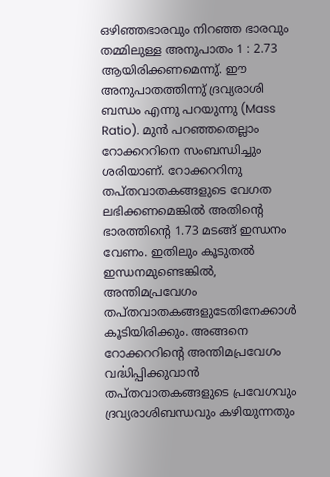ഒഴിഞ്ഞഭാരവും നിറഞ്ഞ ഭാരവും തമ്മിലുള്ള അനുപാതം 1 : 2.73 ആയിരിക്കണമെന്നു്. ഈ അനുപാതത്തിന്നു് ദ്രവ്യരാശി ബന്ധം എന്നു പറയുന്നു (Mass Ratio). മുൻ പറഞ്ഞതെല്ലാം റോക്കററിനെ സംബന്ധിച്ചും ശരിയാണ്. റോക്കററിനു തപ്തവാതകങ്ങളുടെ വേഗത ലഭിക്കണമെങ്കിൽ അതിന്റെ ഭാരത്തിന്റെ 1.73 മടങ്ങ് ഇന്ധനം വേണം. ഇതിലും കൂടുതൽ ഇന്ധനമുണ്ടെങ്കിൽ, അന്തിമപ്രവേഗം തപ്തവാതകങ്ങളുടേതിനേക്കാൾ കൂടിയിരിക്കും. അങ്ങനെ റോക്കററിന്റെ അന്തിമപ്രവേഗം വൎദ്ധിപ്പിക്കുവാൻ തപ്തവാതകങ്ങളുടെ പ്രവേഗവും ദ്രവ്യരാശിബന്ധവും കഴിയുന്നതും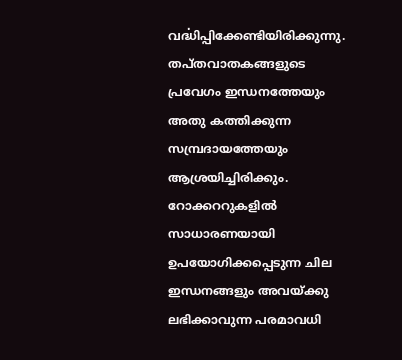വൎദ്ധിപ്പിക്കേണ്ടിയിരിക്കുന്നു. തപ്തവാതകങ്ങളുടെ പ്രവേഗം ഇന്ധനത്തേയും അതു കത്തിക്കുന്ന സമ്പ്രദായത്തേയും ആശ്രയിച്ചിരിക്കും. റോക്കററുകളിൽ സാധാരണയായി ഉപയോഗിക്കപ്പെടുന്ന ചില ഇന്ധനങ്ങളും അവയ്ക്കു ലഭിക്കാവുന്ന പരമാവധി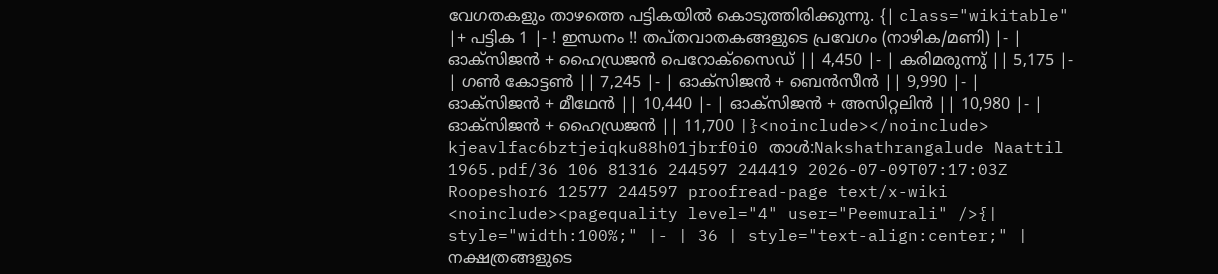വേഗതകളും താഴത്തെ പട്ടികയിൽ കൊടുത്തിരിക്കുന്നു. {| class="wikitable" |+ പട്ടിക 1 |- ! ഇന്ധനം !! തപ്തവാതകങ്ങളുടെ പ്രവേഗം (നാഴിക/മണി) |- | ഓക്സിജൻ + ഹൈഡ്രജൻ പെറോക്സൈഡ് || 4,450 |- | കരിമരുന്നു് || 5,175 |- | ഗൺ കോട്ടൺ || 7,245 |- | ഓക്സിജൻ + ബെൻസീൻ || 9,990 |- | ഓക്സിജൻ + മീഥേൻ || 10,440 |- | ഓക്സിജൻ + അസിറ്റലിൻ || 10,980 |- | ഓക്സിജൻ + ഹൈഡ്രജൻ || 11,700 |}<noinclude></noinclude> kjeavlfac6bztjeiqku88h01jbrf0i0 താൾ:Nakshathrangalude Naattil 1965.pdf/36 106 81316 244597 244419 2026-07-09T07:17:03Z Roopeshor6 12577 244597 proofread-page text/x-wiki <noinclude><pagequality level="4" user="Peemurali" />{| style="width:100%;" |- | 36 | style="text-align:center;" | നക്ഷത്രങ്ങളുടെ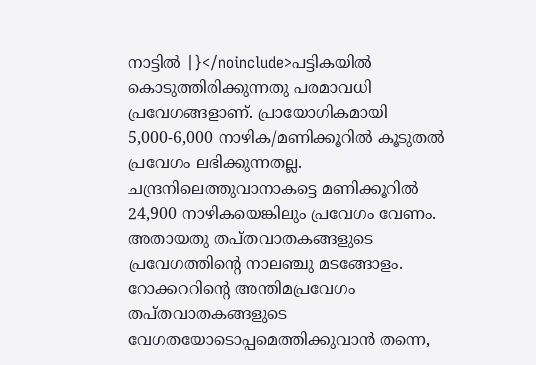നാട്ടിൽ |}</noinclude>പട്ടികയിൽ കൊടുത്തിരിക്കുന്നതു പരമാവധി പ്രവേഗങ്ങളാണ്. പ്രായോഗികമായി 5,000-6,000 നാഴിക/മണിക്കൂറിൽ കൂടുതൽ പ്രവേഗം ലഭിക്കുന്നതല്ല. ചന്ദ്രനിലെത്തുവാനാകട്ടെ മണിക്കൂറിൽ 24,900 നാഴികയെങ്കിലും പ്രവേഗം വേണം. അതായതു തപ്തവാതകങ്ങളുടെ പ്രവേഗത്തിന്റെ നാലഞ്ചു മടങ്ങോളം. റോക്കററിന്റെ അന്തിമപ്രവേഗം തപ്തവാതകങ്ങളുടെ വേഗതയോടൊപ്പമെത്തിക്കുവാൻ തന്നെ,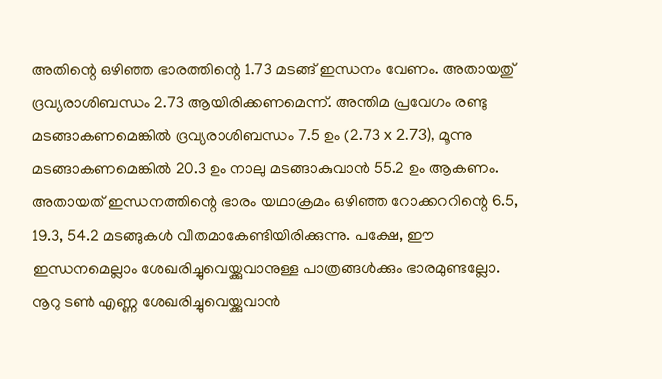അതിന്റെ ഒഴിഞ്ഞ ഭാരത്തിന്റെ 1.73 മടങ്ങ് ഇന്ധനം വേണം. അതായതു് ദ്രവ്യരാശിബന്ധം 2.73 ആയിരിക്കണമെന്ന്. അന്തിമ പ്രവേഗം രണ്ടു മടങ്ങാകണമെങ്കിൽ ദ്രവ്യരാശിബന്ധം 7.5 ഉം (2.73 x 2.73), മൂന്നു മടങ്ങാകണമെങ്കിൽ 20.3 ഉം നാലു മടങ്ങാകുവാൻ 55.2 ഉം ആകണം. അതായത് ഇന്ധനത്തിന്റെ ഭാരം യഥാക്രമം ഒഴിഞ്ഞ റോക്കററിന്റെ 6.5, 19.3, 54.2 മടങ്ങുകൾ വീതമാകേണ്ടിയിരിക്കുന്നു. പക്ഷേ, ഈ ഇന്ധനമെല്ലാം ശേഖരിച്ചുവെയ്ക്കുവാനുള്ള പാത്രങ്ങൾക്കും ഭാരമുണ്ടല്ലോ. നൂറു ടൺ എണ്ണ ശേഖരിച്ചുവെയ്ക്കുവാൻ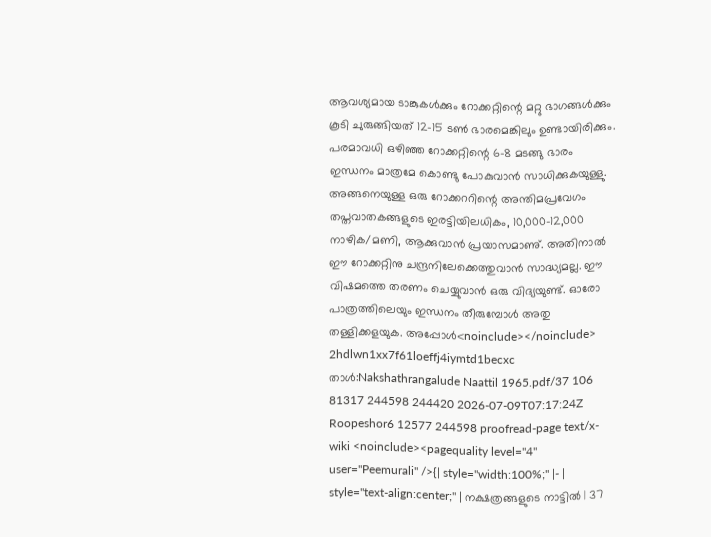ആവശ്യമായ ടാങ്കുകൾക്കും റോക്കറ്റിന്റെ മറ്റു ഭാഗങ്ങൾക്കും കൂടി ചുരുങ്ങിയത് 12-15 ടൺ ഭാരമെങ്കിലും ഉണ്ടായിരിക്കും. പരമാവധി ഒഴിഞ്ഞ റോക്കറ്റിന്റെ 6-8 മടങ്ങു ഭാരം ഇന്ധനം മാത്രമേ കൊണ്ടു പോകുവാൻ സാധിക്കുകയുള്ളു. അങ്ങനെയുള്ള ഒരു റോക്കററിന്റെ അന്തിമപ്രവേഗം തപ്തവാതകങ്ങളുടെ ഇരട്ടിയിലധികം, 10,000-12,000 നാഴിക/മണി, ആക്കുവാൻ പ്രയാസമാണു്. അതിനാൽ ഈ റോക്കറ്റിനു ചന്ദ്രനിലേക്കെത്തുവാൻ സാദ്ധ്യമല്ല. ഈ വിഷമത്തെ തരണം ചെയ്യുവാൻ ഒരു വിദ്യയുണ്ട്. ഓരോ പാത്രത്തിലെയും ഇന്ധനം തീരുമ്പോൾ അതു തള്ളിക്കളയുക. അപ്പോൾ<noinclude></noinclude> 2hdlwn1xx7f61loeffj4iymtd1becxc താൾ:Nakshathrangalude Naattil 1965.pdf/37 106 81317 244598 244420 2026-07-09T07:17:24Z Roopeshor6 12577 244598 proofread-page text/x-wiki <noinclude><pagequality level="4" user="Peemurali" />{| style="width:100%;" |- | style="text-align:center;" | നക്ഷത്രങ്ങളുടെ നാട്ടിൽ | 37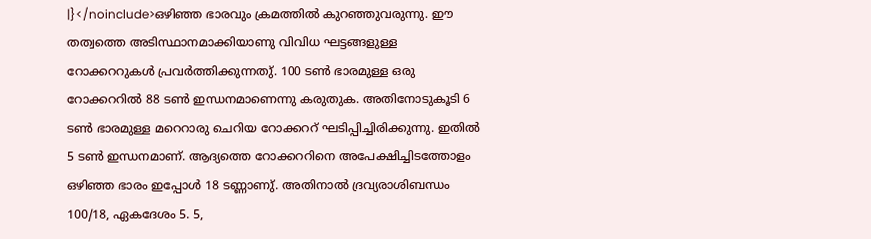|}</noinclude>ഒഴിഞ്ഞ ഭാരവും ക്രമത്തിൽ കുറഞ്ഞുവരുന്നു. ഈ തത്വത്തെ അടിസ്ഥാനമാക്കിയാണു വിവിധ ഘട്ടങ്ങളുള്ള റോക്കററുകൾ പ്രവർത്തിക്കുന്നതു്. 100 ടൺ ഭാരമുള്ള ഒരു റോക്കററിൽ 88 ടൺ ഇന്ധനമാണെന്നു കരുതുക. അതിനോടുകൂടി 6 ടൺ ഭാരമുള്ള മറെറാരു ചെറിയ റോക്കററ് ഘടിപ്പിച്ചിരിക്കുന്നു. ഇതിൽ 5 ടൺ ഇന്ധനമാണ്. ആദ്യത്തെ റോക്കററിനെ അപേക്ഷിച്ചിടത്തോളം ഒഴിഞ്ഞ ഭാരം ഇപ്പോൾ 18 ടണ്ണാണു്. അതിനാൽ ദ്രവ്യരാശിബന്ധം 100/18, ഏകദേശം 5. 5,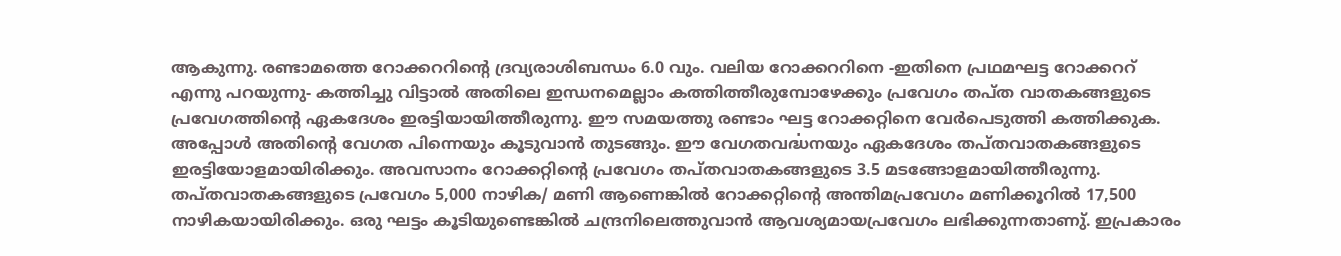ആകുന്നു. രണ്ടാമത്തെ റോക്കററിന്റെ ദ്രവ്യരാശിബന്ധം 6.0 വും. വലിയ റോക്കററിനെ -ഇതിനെ പ്രഥമഘട്ട റോക്കററ് എന്നു പറയുന്നു- കത്തിച്ചു വിട്ടാൽ അതിലെ ഇന്ധനമെല്ലാം കത്തിത്തീരുമ്പോഴേക്കും പ്രവേഗം തപ്ത വാതകങ്ങളുടെ പ്രവേഗത്തിന്റെ ഏകദേശം ഇരട്ടിയായിത്തീരുന്നു. ഈ സമയത്തു രണ്ടാം ഘട്ട റോക്കറ്റിനെ വേർപെടുത്തി കത്തിക്കുക. അപ്പോൾ അതിന്റെ വേഗത പിന്നെയും കൂടുവാൻ തുടങ്ങും. ഈ വേഗതവൎദ്ധനയും ഏകദേശം തപ്തവാതകങ്ങളുടെ ഇരട്ടിയോളമായിരിക്കും. അവസാനം റോക്കറ്റിന്റെ പ്രവേഗം തപ്തവാതകങ്ങളുടെ 3.5 മടങ്ങോളമായിത്തീരുന്നു. തപ്തവാതകങ്ങളുടെ പ്രവേഗം 5,000 നാഴിക/ മണി ആണെങ്കിൽ റോക്കറ്റിന്റെ അന്തിമപ്രവേഗം മണിക്കൂറിൽ 17,500 നാഴികയായിരിക്കും. ഒരു ഘട്ടം കൂടിയുണ്ടെങ്കിൽ ചന്ദ്രനിലെത്തുവാൻ ആവശ്യമായപ്രവേഗം ലഭിക്കുന്നതാണു്. ഇപ്രകാരം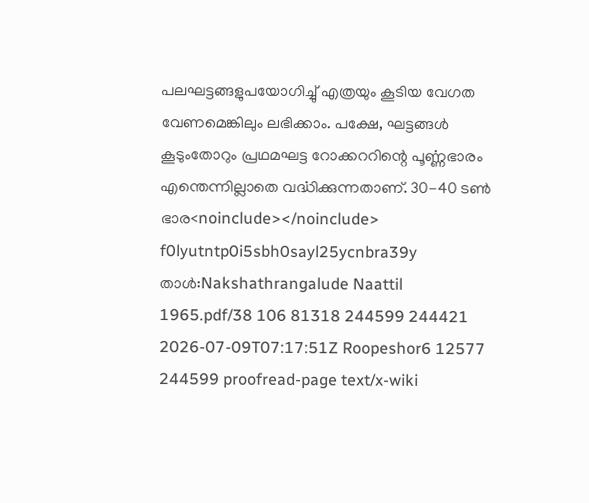പലഘട്ടങ്ങളുപയോഗിച്ചു് എത്രയും കൂടിയ വേഗത വേണമെങ്കിലും ലഭിക്കാം. പക്ഷേ, ഘട്ടങ്ങൾ കൂടുംതോറും പ്രഥമഘട്ട റോക്കററിന്റെ പൂൎണ്ണഭാരം എന്തെന്നില്ലാതെ വൎദ്ധിക്കുന്നതാണ്. 30-40 ടൺ ഭാര<noinclude></noinclude> f0lyutntp0i5sbh0sayl25ycnbra39y താൾ:Nakshathrangalude Naattil 1965.pdf/38 106 81318 244599 244421 2026-07-09T07:17:51Z Roopeshor6 12577 244599 proofread-page text/x-wiki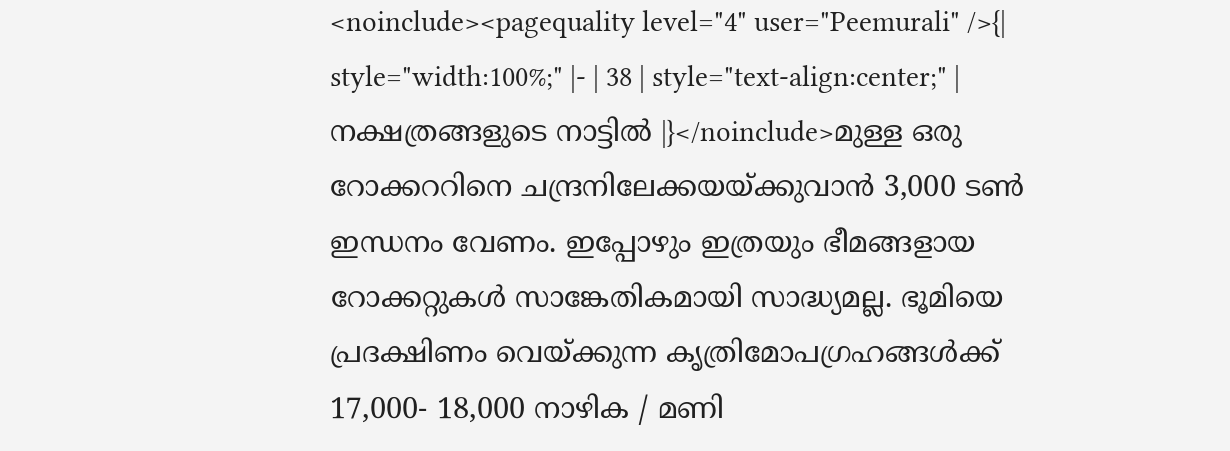<noinclude><pagequality level="4" user="Peemurali" />{| style="width:100%;" |- | 38 | style="text-align:center;" | നക്ഷത്രങ്ങളുടെ നാട്ടിൽ |}</noinclude>മുള്ള ഒരു റോക്കററിനെ ചന്ദ്രനിലേക്കയയ്ക്കുവാൻ 3,000 ടൺ ഇന്ധനം വേണം. ഇപ്പോഴും ഇത്രയും ഭീമങ്ങളായ റോക്കറ്റുകൾ സാങ്കേതികമായി സാദ്ധ്യമല്ല. ഭൂമിയെ പ്രദക്ഷിണം വെയ്ക്കുന്ന കൃത്രിമോപഗ്രഹങ്ങൾക്ക് 17,000- 18,000 നാഴിക / മണി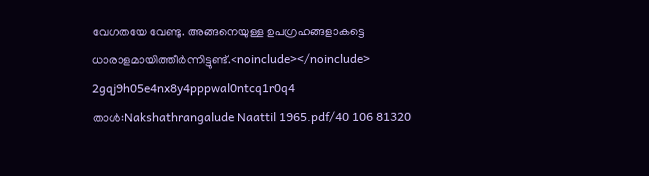വേഗതയേ വേണ്ടു. അങ്ങനെയുള്ള ഉപഗ്രഹങ്ങളാകട്ടെ ധാരാളമായിത്തീർന്നിട്ടുണ്ട്.<noinclude></noinclude> 2gqj9h05e4nx8y4pppwal0ntcq1r0q4 താൾ:Nakshathrangalude Naattil 1965.pdf/40 106 81320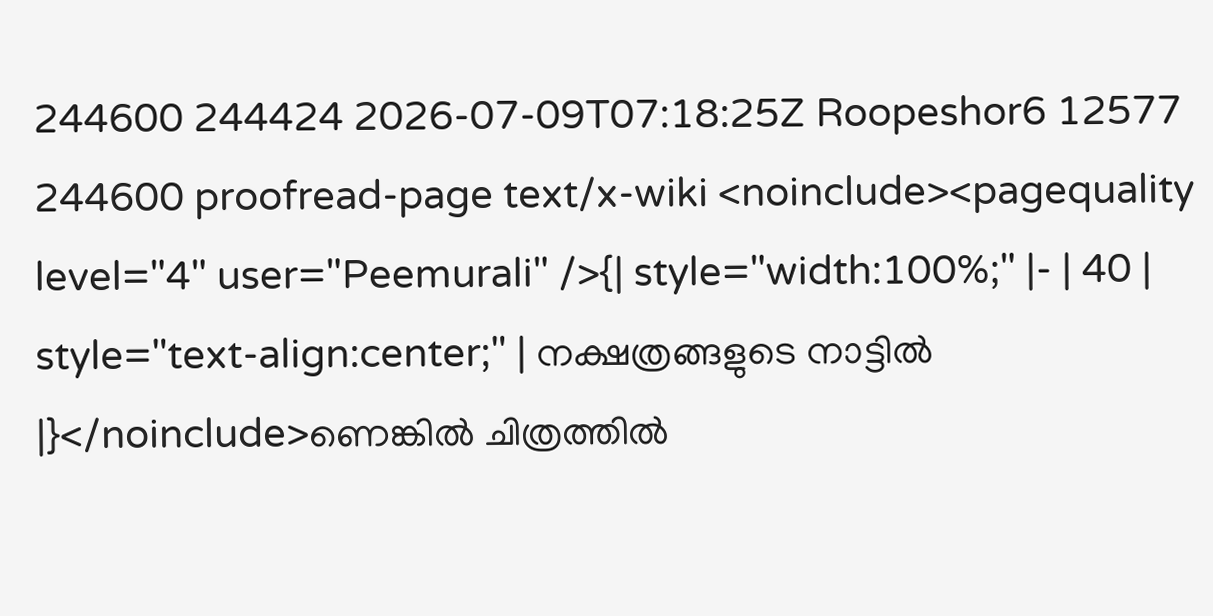244600 244424 2026-07-09T07:18:25Z Roopeshor6 12577 244600 proofread-page text/x-wiki <noinclude><pagequality level="4" user="Peemurali" />{| style="width:100%;" |- | 40 | style="text-align:center;" | നക്ഷത്രങ്ങളുടെ നാട്ടിൽ |}</noinclude>ണെങ്കിൽ ചിത്രത്തിൽ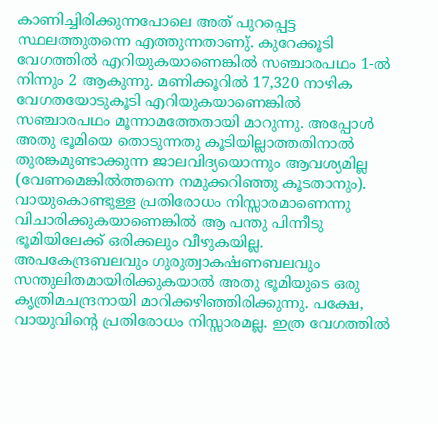കാണിച്ചിരിക്കുന്നപോലെ അത് പുറപ്പെട്ട സ്ഥലത്തുതന്നെ എത്തുന്നതാണു്. കുറേക്കൂടി വേഗത്തിൽ എറിയുകയാണെങ്കിൽ സഞ്ചാരപഥം 1-ൽ നിന്നും 2 ആകുന്നു. മണിക്കൂറിൽ 17,320 നാഴിക വേഗതയോടുകൂടി എറിയുകയാണെങ്കിൽ സഞ്ചാരപഥം മൂന്നാമത്തേതായി മാറുന്നു. അപ്പോൾ അതു ഭൂമിയെ തൊടുന്നതു കൂടിയില്ലാത്തതിനാൽ തുരങ്കമുണ്ടാക്കുന്ന ജാലവിദ്യയൊന്നും ആവശ്യമില്ല (വേണമെങ്കിൽത്തന്നെ നമുക്കറിഞ്ഞു കൂടതാനും). വായുകൊണ്ടുള്ള പ്രതിരോധം നിസ്സാരമാണെന്നു വിചാരിക്കുകയാണെങ്കിൽ ആ പന്തു പിന്നീടു ഭൂമിയിലേക്ക് ഒരിക്കലും വീഴുകയില്ല. അപകേന്ദ്രബലവും ഗുരുത്വാകൎഷണബലവും സന്തുലിതമായിരിക്കുകയാൽ അതു ഭൂമിയുടെ ഒരു കൃത്രിമചന്ദ്രനായി മാറിക്കഴിഞ്ഞിരിക്കുന്നു. പക്ഷേ, വായുവിന്റെ പ്രതിരോധം നിസ്സാരമല്ല. ഇത്ര വേഗത്തിൽ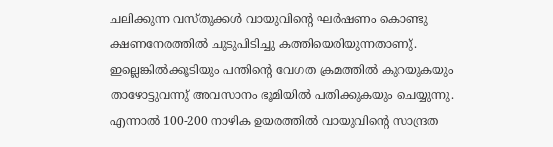ചലിക്കുന്ന വസ്തുക്കൾ വായുവിന്റെ ഘ‍ർഷണം കൊണ്ടു ക്ഷണനേരത്തിൽ ചുടുപിടിച്ചു കത്തിയെരിയുന്നതാണു്. ഇല്ലെങ്കിൽക്കൂടിയും പന്തിന്റെ വേഗത ക്രമത്തിൽ കുറയുകയും താഴോട്ടുവന്നു് അവസാനം ഭൂമിയിൽ പതിക്കുകയും ചെയ്യുന്നു. എന്നാൽ 100-200 നാഴിക ഉയരത്തിൽ വായുവിന്റെ സാന്ദ്രത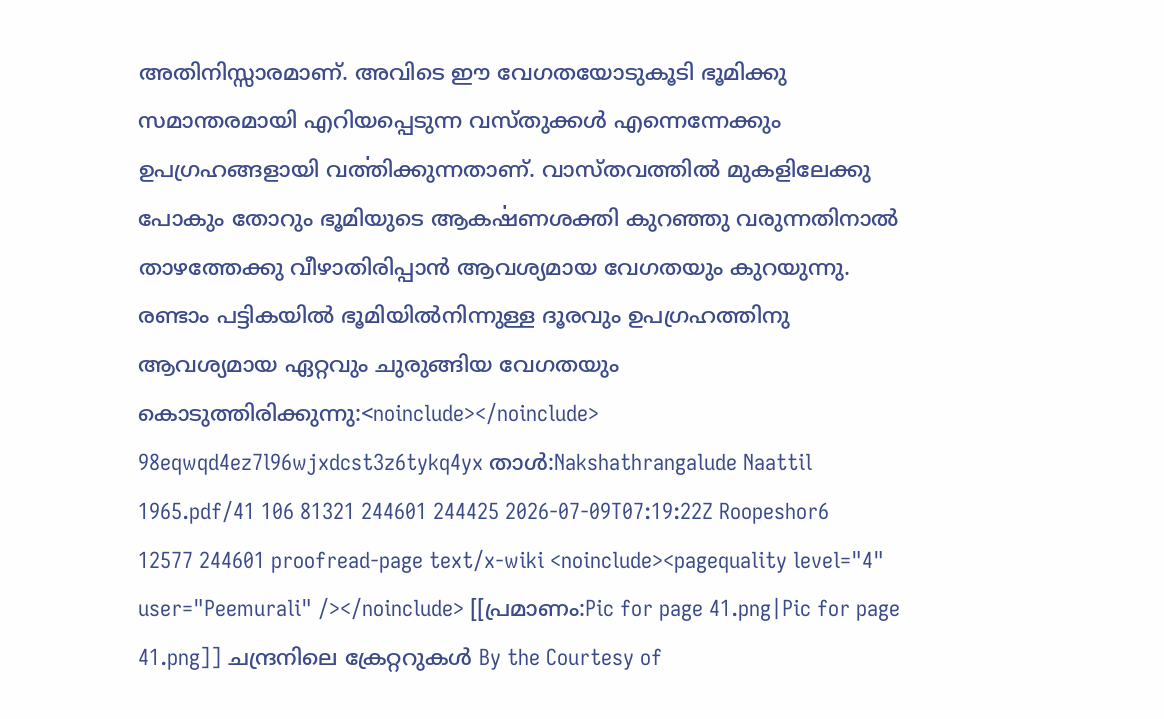അതിനിസ്സാരമാണ്. അവിടെ ഈ വേഗതയോടുകൂടി ഭൂമിക്കു സമാന്തരമായി എറിയപ്പെടുന്ന വസ്തുക്കൾ എന്നെന്നേക്കും ഉപഗ്രഹങ്ങളായി വൎത്തിക്കുന്നതാണ്. വാസ്തവത്തിൽ മുകളിലേക്കു പോകും തോറും ഭൂമിയുടെ ആകൎഷണശക്തി കുറഞ്ഞു വരുന്നതിനാൽ താഴത്തേക്കു വീഴാതിരിപ്പാൻ ആവശ്യമായ വേഗതയും കുറയുന്നു. രണ്ടാം പട്ടികയിൽ ഭൂമിയിൽനിന്നുള്ള ദൂരവും ഉപഗ്രഹത്തിനു ആവശ്യമായ ഏറ്റവും ചുരുങ്ങിയ വേഗതയും കൊടുത്തിരിക്കുന്നു:<noinclude></noinclude> 98eqwqd4ez7l96wjxdcst3z6tykq4yx താൾ:Nakshathrangalude Naattil 1965.pdf/41 106 81321 244601 244425 2026-07-09T07:19:22Z Roopeshor6 12577 244601 proofread-page text/x-wiki <noinclude><pagequality level="4" user="Peemurali" /></noinclude> [[പ്രമാണം:Pic for page 41.png|Pic for page 41.png]] ചന്ദ്രനിലെ ക്രേറ്ററുകൾ By the Courtesy of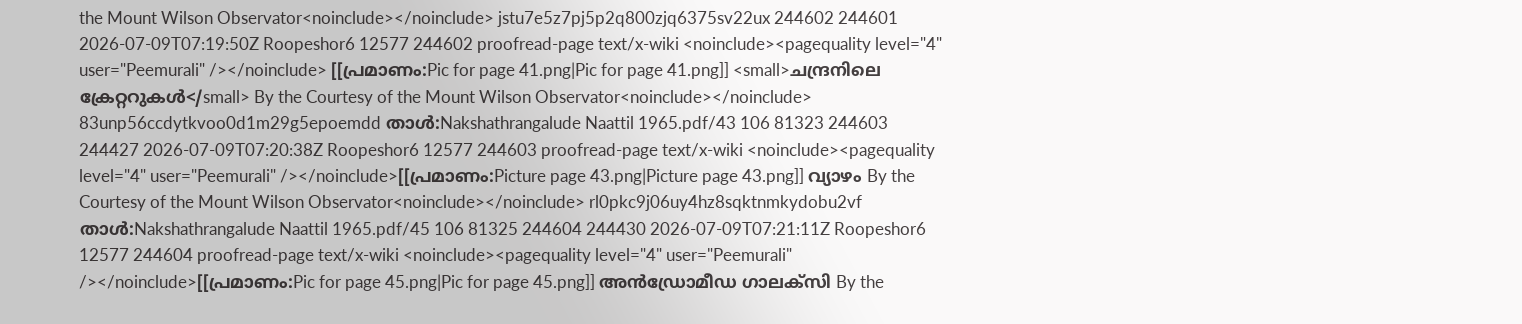the Mount Wilson Observator<noinclude></noinclude> jstu7e5z7pj5p2q800zjq6375sv22ux 244602 244601 2026-07-09T07:19:50Z Roopeshor6 12577 244602 proofread-page text/x-wiki <noinclude><pagequality level="4" user="Peemurali" /></noinclude> [[പ്രമാണം:Pic for page 41.png|Pic for page 41.png]] <small>ചന്ദ്രനിലെ ക്രേറ്ററുകൾ</small> By the Courtesy of the Mount Wilson Observator<noinclude></noinclude> 83unp56ccdytkvoo0d1m29g5epoemdd താൾ:Nakshathrangalude Naattil 1965.pdf/43 106 81323 244603 244427 2026-07-09T07:20:38Z Roopeshor6 12577 244603 proofread-page text/x-wiki <noinclude><pagequality level="4" user="Peemurali" /></noinclude>[[പ്രമാണം:Picture page 43.png|Picture page 43.png]] വ്യാഴം By the Courtesy of the Mount Wilson Observator<noinclude></noinclude> rl0pkc9j06uy4hz8sqktnmkydobu2vf താൾ:Nakshathrangalude Naattil 1965.pdf/45 106 81325 244604 244430 2026-07-09T07:21:11Z Roopeshor6 12577 244604 proofread-page text/x-wiki <noinclude><pagequality level="4" user="Peemurali" /></noinclude>[[പ്രമാണം:Pic for page 45.png|Pic for page 45.png]] അൻഡ്രോമീഡ ഗാലക്സി By the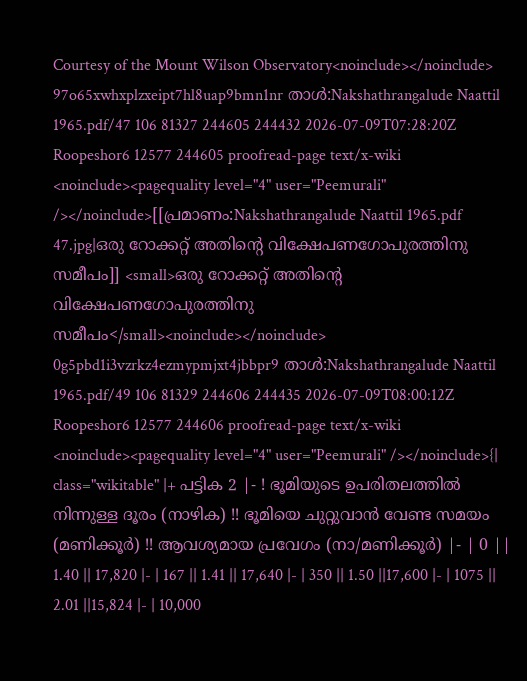Courtesy of the Mount Wilson Observatory<noinclude></noinclude> 97o65xwhxplzxeipt7hl8uap9bmn1nr താൾ:Nakshathrangalude Naattil 1965.pdf/47 106 81327 244605 244432 2026-07-09T07:28:20Z Roopeshor6 12577 244605 proofread-page text/x-wiki <noinclude><pagequality level="4" user="Peemurali" /></noinclude>[[പ്രമാണം:Nakshathrangalude Naattil 1965.pdf 47.jpg|ഒരു റോക്കറ്റ് അതിന്റെ വിക്ഷേപണഗോപുരത്തിനു സമീപം]] <small>ഒരു റോക്കറ്റ് അതിന്റെ വിക്ഷേപണഗോപുരത്തിനു സമീപം</small><noinclude></noinclude> 0g5pbd1i3vzrkz4ezmypmjxt4jbbpr9 താൾ:Nakshathrangalude Naattil 1965.pdf/49 106 81329 244606 244435 2026-07-09T08:00:12Z Roopeshor6 12577 244606 proofread-page text/x-wiki <noinclude><pagequality level="4" user="Peemurali" /></noinclude>{| class="wikitable" |+ പട്ടിക 2 |- ! ഭൂമിയുടെ ഉപരിതലത്തിൽ നിന്നുള്ള ദൂരം (നാഴിക) !! ഭൂമിയെ ചുറ്റുവാൻ വേണ്ട സമയം (മണിക്കൂർ) !! ആവശ്യമായ പ്രവേഗം (നാ/മണിക്കൂർ) |- | 0 || 1.40 || 17,820 |- | 167 || 1.41 || 17,640 |- | 350 || 1.50 ||17,600 |- | 1075 || 2.01 ||15,824 |- | 10,000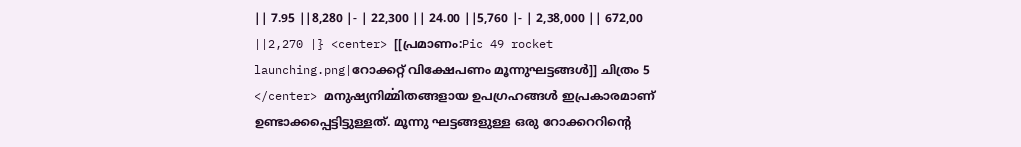|| 7.95 ||8,280 |- | 22,300 || 24.00 ||5,760 |- | 2,38,000 || 672,00 ||2,270 |} <center> [[പ്രമാണം:Pic 49 rocket launching.png|റോക്കറ്റ് വിക്ഷേപണം മൂന്നുഘട്ടങ്ങൾ]] ചിത്രം 5 </center> മനുഷ്യനിൎമ്മിതങ്ങളായ ഉപഗ്രഹങ്ങൾ ഇപ്രകാരമാണ് ഉണ്ടാക്കപ്പെട്ടിട്ടുള്ളത്. മൂന്നു ഘട്ടങ്ങളുള്ള ഒരു റോക്കററിന്റെ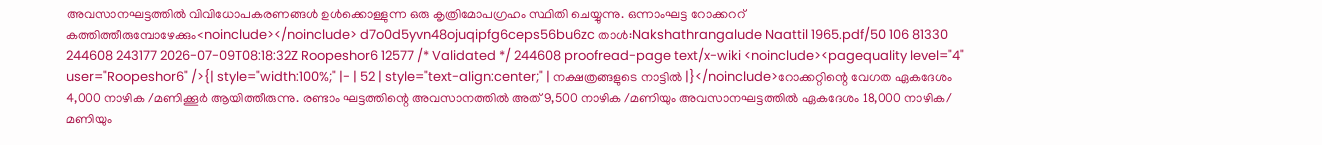അവസാനഘട്ടത്തിൽ വിവിധോപകരണങ്ങൾ ഉൾക്കൊള്ളുന്ന ഒരു കൃത്രിമോപഗ്രഹം സ്ഥിതി ചെയ്യുന്നു. ഒന്നാംഘട്ട റോക്കററ് കത്തിത്തീരുമ്പോഴേക്കും<noinclude></noinclude> d7o0d5yvn48ojuqipfg6ceps56bu6zc താൾ:Nakshathrangalude Naattil 1965.pdf/50 106 81330 244608 243177 2026-07-09T08:18:32Z Roopeshor6 12577 /* Validated */ 244608 proofread-page text/x-wiki <noinclude><pagequality level="4" user="Roopeshor6" />{| style="width:100%;" |- | 52 | style="text-align:center;" | നക്ഷത്രങ്ങളുടെ നാട്ടിൽ |}</noinclude>റോക്കറ്റിന്റെ വേഗത ഏകദേശം 4,000 നാഴിക /മണിക്കൂർ ആയിത്തീരുന്നു. രണ്ടാം ഘട്ടത്തിന്റെ അവസാനത്തിൽ അത് 9,500 നാഴിക /മണിയും അവസാനഘട്ടത്തിൽ ഏകദേശം 18,000 നാഴിക/ മണിയും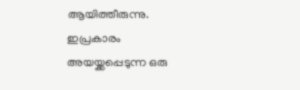ആയിത്തീരുന്നു. ഇപ്രകാരം അയയ്ക്കപ്പെടുന്ന ഒരു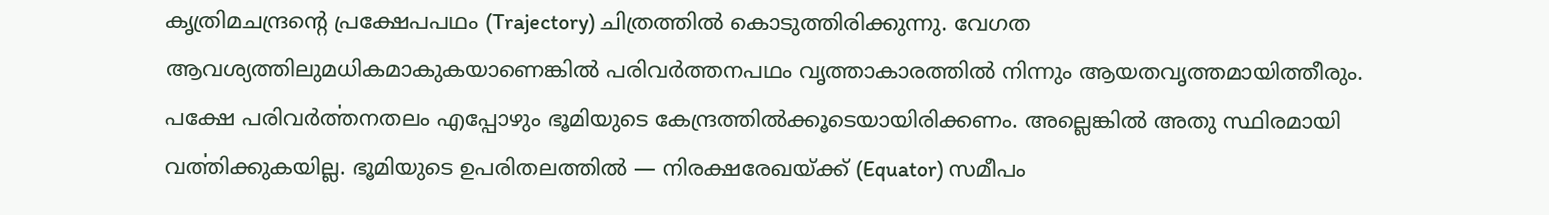കൃത്രിമചന്ദ്രന്റെ പ്രക്ഷേപപഥം (Trajectory) ചിത്രത്തിൽ കൊടുത്തിരിക്കുന്നു. വേഗത ആവശ്യത്തിലുമധികമാകുകയാണെങ്കിൽ പരിവർത്തനപഥം വൃത്താകാരത്തിൽ നിന്നും ആയതവൃത്തമായിത്തീരും. പക്ഷേ പരിവർൎത്തനതലം എപ്പോഴും ഭൂമിയുടെ കേന്ദ്രത്തിൽക്കൂടെയായിരിക്കണം. അല്ലെങ്കിൽ അതു സ്ഥിരമായി വൎത്തിക്കുകയില്ല. ഭൂമിയുടെ ഉപരിതലത്തിൽ — നിരക്ഷരേഖയ്ക്ക് (Equator) സമീപം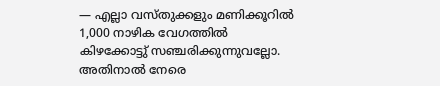— എല്ലാ വസ്തുക്കളും മണിക്കൂറിൽ 1,000 നാഴിക വേഗത്തിൽ കിഴക്കോട്ടു് സഞ്ചരിക്കുന്നുവല്ലോ. അതിനാൽ നേരെ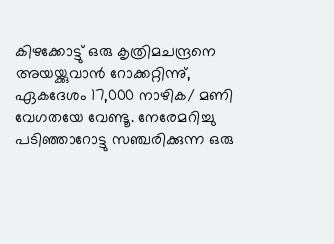കിഴക്കോട്ടു് ഒരു കൃത്രിമചന്ദ്രനെ അയയ്ക്കുവാൻ റോക്കറ്റിന്നു്, ഏകദേശം 17,000 നാഴിക/ മണി വേഗതയേ വേണ്ടൂ. നേരേമറിച്ചു പടിഞ്ഞാറോട്ടു സഞ്ചരിക്കുന്ന ഒരു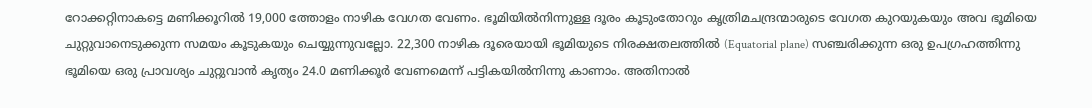റോക്കറ്റിനാകട്ടെ മണിക്കൂറിൽ 19,000 ത്തോളം നാഴിക വേഗത വേണം. ഭൂമിയിൽനിന്നുള്ള ദൂരം കൂടുംതോറും കൃത്രിമചന്ദ്രന്മാരുടെ വേഗത കുറയുകയും അവ ഭൂമിയെ ചുറ്റുവാനെടുക്കുന്ന സമയം കൂടുകയും ചെയ്യുന്നുവല്ലോ. 22,300 നാഴിക ദൂരെയായി ഭൂമിയുടെ നിരക്ഷതലത്തിൽ (Equatorial plane) സഞ്ചരിക്കുന്ന ഒരു ഉപഗ്രഹത്തിന്നു ഭൂമിയെ ഒരു പ്രാവശ്യം ചുറ്റുവാൻ കൃത്യം 24.0 മണിക്കൂർ വേണമെന്ന് പട്ടികയിൽനിന്നു കാണാം. അതിനാൽ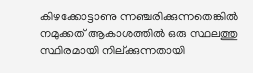കിഴക്കോട്ടാണു ന്നഞ്ചരിക്കുന്നതെങ്കിൽ നമുക്കത് ആകാശത്തിൽ ഒരു സ്ഥലത്തു സ്ഥിരമായി നില്ക്കുന്നതായി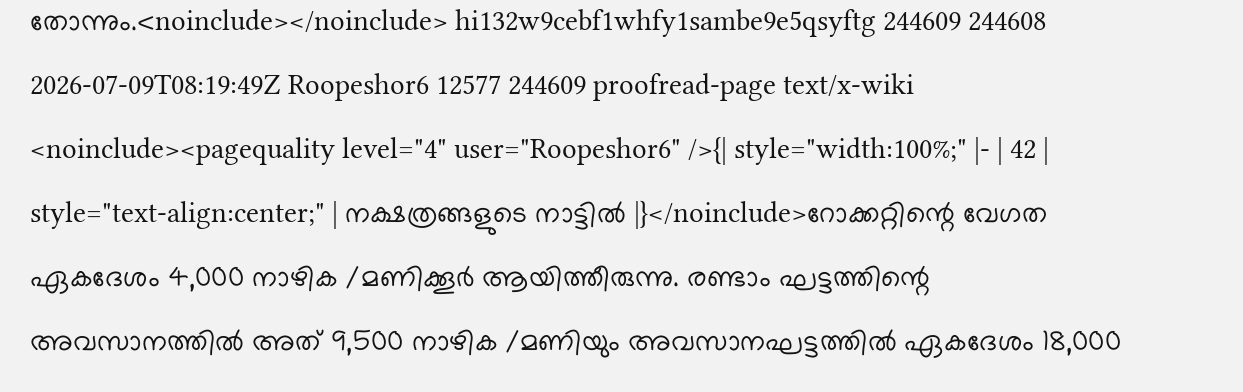തോന്നും.<noinclude></noinclude> hi132w9cebf1whfy1sambe9e5qsyftg 244609 244608 2026-07-09T08:19:49Z Roopeshor6 12577 244609 proofread-page text/x-wiki <noinclude><pagequality level="4" user="Roopeshor6" />{| style="width:100%;" |- | 42 | style="text-align:center;" | നക്ഷത്രങ്ങളുടെ നാട്ടിൽ |}</noinclude>റോക്കറ്റിന്റെ വേഗത ഏകദേശം 4,000 നാഴിക /മണിക്കൂർ ആയിത്തീരുന്നു. രണ്ടാം ഘട്ടത്തിന്റെ അവസാനത്തിൽ അത് 9,500 നാഴിക /മണിയും അവസാനഘട്ടത്തിൽ ഏകദേശം 18,000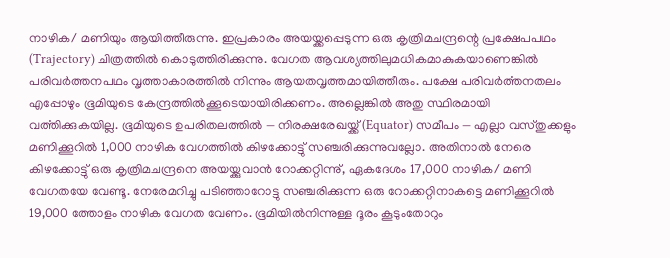നാഴിക/ മണിയും ആയിത്തീരുന്നു. ഇപ്രകാരം അയയ്ക്കപ്പെടുന്ന ഒരു കൃത്രിമചന്ദ്രന്റെ പ്രക്ഷേപപഥം (Trajectory) ചിത്രത്തിൽ കൊടുത്തിരിക്കുന്നു. വേഗത ആവശ്യത്തിലുമധികമാകുകയാണെങ്കിൽ പരിവർത്തനപഥം വൃത്താകാരത്തിൽ നിന്നും ആയതവൃത്തമായിത്തീരും. പക്ഷേ പരിവർൎത്തനതലം എപ്പോഴും ഭൂമിയുടെ കേന്ദ്രത്തിൽക്കൂടെയായിരിക്കണം. അല്ലെങ്കിൽ അതു സ്ഥിരമായി വൎത്തിക്കുകയില്ല. ഭൂമിയുടെ ഉപരിതലത്തിൽ — നിരക്ഷരേഖയ്ക്ക് (Equator) സമീപം — എല്ലാ വസ്തുക്കളും മണിക്കൂറിൽ 1,000 നാഴിക വേഗത്തിൽ കിഴക്കോട്ടു് സഞ്ചരിക്കുന്നുവല്ലോ. അതിനാൽ നേരെ കിഴക്കോട്ടു് ഒരു കൃത്രിമചന്ദ്രനെ അയയ്ക്കുവാൻ റോക്കറ്റിന്നു്, ഏകദേശം 17,000 നാഴിക/ മണി വേഗതയേ വേണ്ടൂ. നേരേമറിച്ചു പടിഞ്ഞാറോട്ടു സഞ്ചരിക്കുന്ന ഒരു റോക്കറ്റിനാകട്ടെ മണിക്കൂറിൽ 19,000 ത്തോളം നാഴിക വേഗത വേണം. ഭൂമിയിൽനിന്നുള്ള ദൂരം കൂടുംതോറും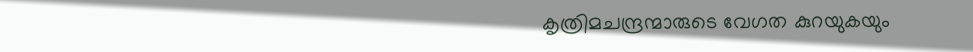കൃത്രിമചന്ദ്രന്മാരുടെ വേഗത കുറയുകയും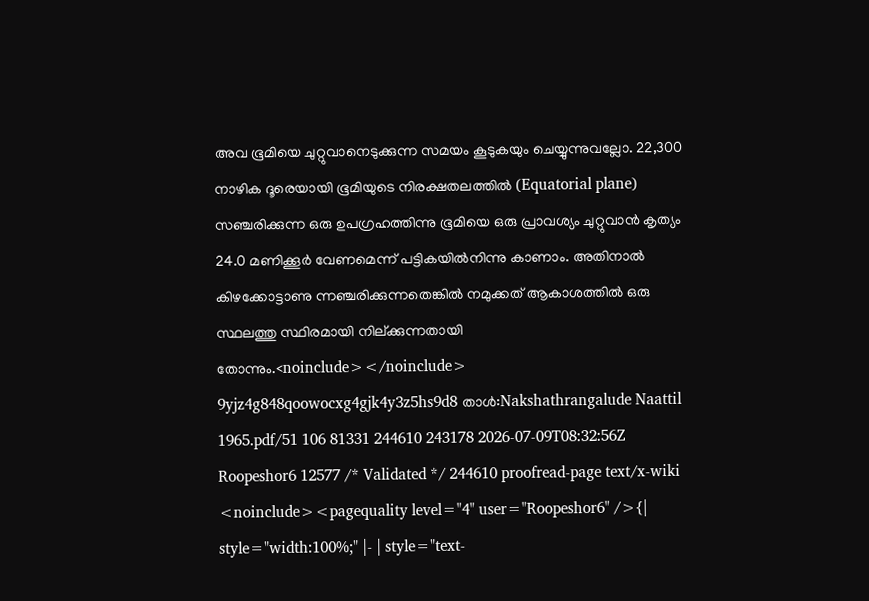അവ ഭൂമിയെ ചുറ്റുവാനെടുക്കുന്ന സമയം കൂടുകയും ചെയ്യുന്നുവല്ലോ. 22,300 നാഴിക ദൂരെയായി ഭൂമിയുടെ നിരക്ഷതലത്തിൽ (Equatorial plane) സഞ്ചരിക്കുന്ന ഒരു ഉപഗ്രഹത്തിന്നു ഭൂമിയെ ഒരു പ്രാവശ്യം ചുറ്റുവാൻ കൃത്യം 24.0 മണിക്കൂർ വേണമെന്ന് പട്ടികയിൽനിന്നു കാണാം. അതിനാൽ കിഴക്കോട്ടാണു ന്നഞ്ചരിക്കുന്നതെങ്കിൽ നമുക്കത് ആകാശത്തിൽ ഒരു സ്ഥലത്തു സ്ഥിരമായി നില്ക്കുന്നതായി തോന്നും.<noinclude></noinclude> 9yjz4g848qoowocxg4gjk4y3z5hs9d8 താൾ:Nakshathrangalude Naattil 1965.pdf/51 106 81331 244610 243178 2026-07-09T08:32:56Z Roopeshor6 12577 /* Validated */ 244610 proofread-page text/x-wiki <noinclude><pagequality level="4" user="Roopeshor6" />{| style="width:100%;" |- | style="text-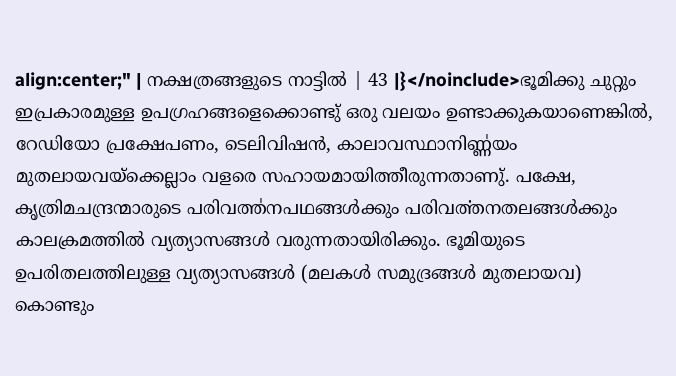align:center;" | നക്ഷത്രങ്ങളുടെ നാട്ടിൽ | 43 |}</noinclude>ഭൂമിക്കു ചുറ്റും ഇപ്രകാരമുള്ള ഉപഗ്രഹങ്ങളെക്കൊണ്ടു് ഒരു വലയം ഉണ്ടാക്കുകയാണെങ്കിൽ, റേഡിയോ പ്രക്ഷേപണം, ടെലിവിഷൻ, കാലാവസ്ഥാനിണ്ണ഻യം മുതലായവയ്ക്കെല്ലാം വളരെ സഹായമായിത്തീരുന്നതാണു്. പക്ഷേ, കൃത്രിമചന്ദ്രന്മാരുടെ പരിവത്ത഻നപഥങ്ങൾക്കും പരിവൎത്തനതലങ്ങൾക്കും കാലക്രമത്തിൽ വ്യത്യാസങ്ങൾ വരുന്നതായിരിക്കും. ഭൂമിയുടെ ഉപരിതലത്തിലുള്ള വ്യത്യാസങ്ങൾ (മലകൾ സമുദ്രങ്ങൾ മുതലായവ) കൊണ്ടും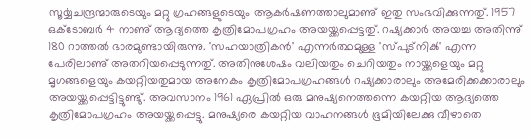സൂൎയ്യചന്ദ്രന്മാരുടെയും മറ്റു ഗ്രഹങ്ങളുടെയും ആകർഷണത്താലുമാണു് ഇതു സംഭവിക്കുന്നതു്. 1957 ഒക്ടോബർ 4 നാണു് ആദ്യത്തെ കൃത്രിമോപഗ്രഹം അയയ്ക്കപ്പെട്ടതു്. റഷ്യക്കാർ അയച്ച അതിന്നു് 180 റാത്തൽ ഭാരമുണ്ടായിരുന്നു. 'സഹയാത്രികൻ' എന്നർത്ഥമുള്ള 'സ്പുട്നിൿ' എന്ന പേരിലാണു് അതറിയപ്പെടുന്നതു്. അതിനുശേഷം വലിയതും ചെറിയതും നായ്ക്കളെയും മറ്റു മൃഗങ്ങളെയും കയറ്റിയതുമായ അനേകം കൃത്രിമോപഗ്രഹങ്ങൾ റഷ്യക്കാരാലും അമേരിക്കക്കാരാലും അയയ്ക്കപ്പെട്ടിട്ടുണ്ടു്. അവസാനം 1961 ഏപ്രിൽ ഒരു മനുഷ്യനെത്തന്നെ കയറ്റിയ ആദ്യത്തെ കൃത്രിമോപഗ്രഹം അയയ്ക്കപ്പെട്ടു. മനുഷ്യരെ കയറ്റിയ വാഹനങ്ങൾ ഭൂമിയിലേക്കു വീഴാതെ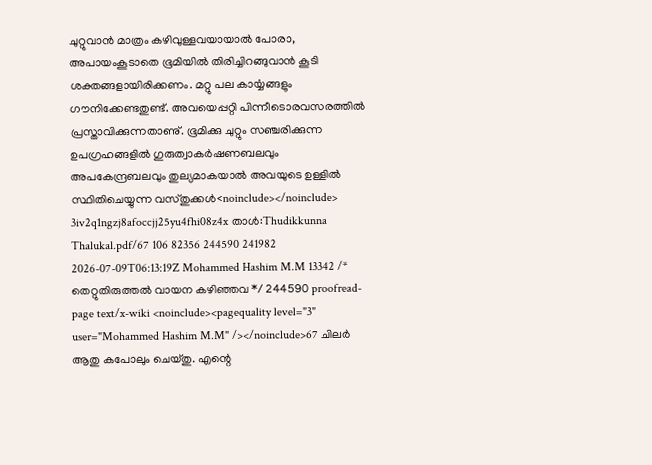ചുറ്റുവാൻ മാത്രം കഴിവുള്ളവയായാൽ പോരാ, അപായംകൂടാതെ ഭൂമിയിൽ തിരിച്ചിറങ്ങുവാൻ കൂടി ശക്തങ്ങളായിരിക്കണം. മറ്റു പല കാൎയ്യങ്ങളും ഗൗനിക്കേണ്ടതുണ്ട്. അവയെപ്പറ്റി പിന്നീടൊരവസരത്തിൽ പ്രസ്താവിക്കുന്നതാണു്. ഭൂമിക്കു ചുറ്റും സഞ്ചരിക്കുന്ന ഉപഗ്രഹങ്ങളിൽ ഗുരുത്വാകർഷണബലവും അപകേന്ദ്രബലവും തുല്യമാകയാൽ അവയുടെ ഉള്ളിൽ സ്ഥിതിചെയ്യുന്ന വസ്തുക്കൾ<noinclude></noinclude> 3iv2q1ngzj8afoccjj25yu4fhi08z4x താൾ:Thudikkunna Thalukal.pdf/67 106 82356 244590 241982 2026-07-09T06:13:19Z Mohammed Hashim M.M 13342 /* തെറ്റുതിരുത്തൽ വായന കഴിഞ്ഞവ */ 244590 proofread-page text/x-wiki <noinclude><pagequality level="3" user="Mohammed Hashim M.M" /></noinclude>67 ചിലർ ആതു കപോലും ചെയ്തു. എന്റെ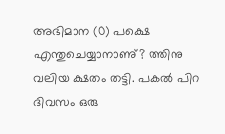അഭിമാന (0) പക്ഷെ എന്തുചെയ്യാനാണു്? ത്തിനു വലിയ ക്ഷതം തട്ടി. പകൽ പിറ ദിവസം ഒരു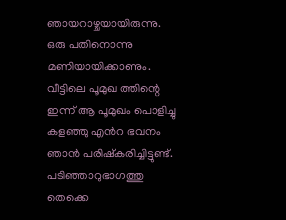ഞായറാഴ്ചയായിരുന്നു. ഒരു പതിനൊന്നു മണിയായിക്കാണും. വീട്ടിലെ പൂമുഖ ത്തിന്റെ ഇന്ന് ആ പൂമുഖം പൊളിച്ചു കളഞ്ഞു എൻറ ഭവനം ഞാൻ പരിഷ്കരിച്ചിട്ടുണ്ട്. പടിഞ്ഞാറുഭാഗത്തു തെക്കെ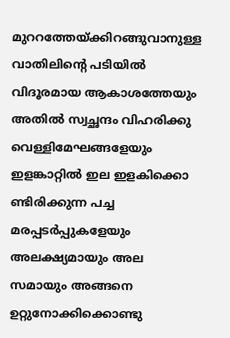മുററത്തേയ്ക്കിറങ്ങുവാനുള്ള വാതിലിന്റെ പടിയിൽ വിദൂരമായ ആകാശത്തേയും അതിൽ സ്വച്ഛന്ദം വിഹരിക്കു വെള്ളിമേഘങ്ങളേയും ഇളങ്കാറ്റിൽ ഇല ഇളകിക്കൊ ണ്ടിരിക്കുന്ന പച്ച മരപ്പടർപ്പുകളേയും അലക്ഷ്യമായും അല സമായും അങ്ങനെ ഉറ്റുനോക്കിക്കൊണ്ടു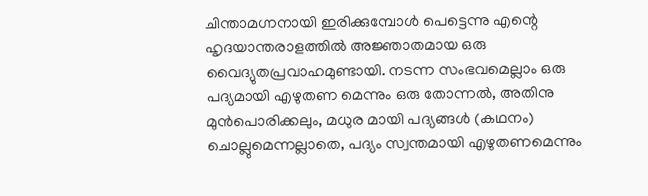ചിന്താമഗ്നനായി ഇരിക്കുമ്പോൾ പെട്ടെന്നു എന്റെ ഹൃദയാന്തരാളത്തിൽ അജ്ഞാതമായ ഒരു വൈദ്യുതപ്രവാഹമുണ്ടായി. നടന്ന സംഭവമെല്ലാം ഒരു പദ്യമായി എഴുതണ മെന്നും ഒരു തോന്നൽ, അതിനു മുൻപൊരിക്കലും, മധുര മായി പദ്യങ്ങൾ (കഥനം) ചൊല്ലുമെന്നല്ലാതെ, പദ്യം സ്വന്തമായി എഴുതണമെന്നും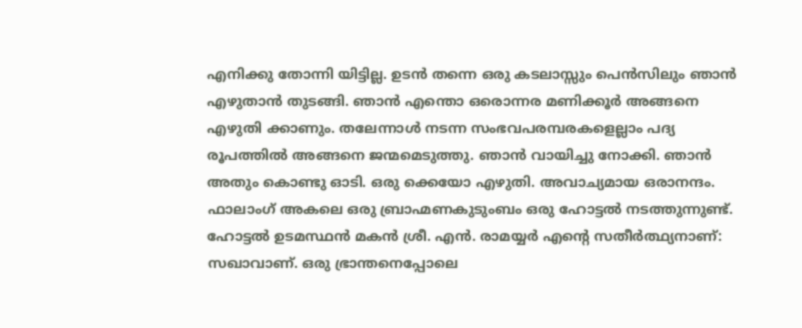എനിക്കു തോന്നി യിട്ടില്ല. ഉടൻ തന്നെ ഒരു കടലാസ്സും പെൻസിലും ഞാൻ എഴുതാൻ തുടങ്ങി. ഞാൻ എന്തൊ ഒരൊന്നര മണിക്കൂർ അങ്ങനെ എഴുതി ക്കാണും. തലേന്നാൾ നടന്ന സംഭവപരമ്പരകളെല്ലാം പദ്യ രൂപത്തിൽ അങ്ങനെ ജന്മമെടുത്തു. ഞാൻ വായിച്ചു നോക്കി. ഞാൻ അതും കൊണ്ടു ഓടി. ഒരു ക്കെയോ എഴുതി. അവാച്യമായ ഒരാനന്ദം. ഫാലാംഗ് അകലെ ഒരു ബ്രാഹ്മണകുടുംബം ഒരു ഹോട്ടൽ നടത്തുന്നുണ്ട്. ഹോട്ടൽ ഉടമസ്ഥൻ മകൻ ശ്രീ. എൻ. രാമയ്യർ എന്റെ സതീർത്ഥ്യനാണ്: സഖാവാണ്. ഒരു ഭ്രാന്തനെപ്പോലെ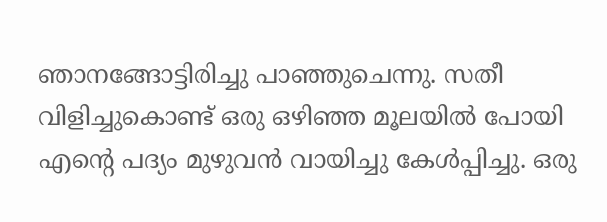ഞാനങ്ങോട്ടിരിച്ചു പാഞ്ഞുചെന്നു. സതീ വിളിച്ചുകൊണ്ട് ഒരു ഒഴിഞ്ഞ മൂലയിൽ പോയി എന്റെ പദ്യം മുഴുവൻ വായിച്ചു കേൾപ്പിച്ചു. ഒരു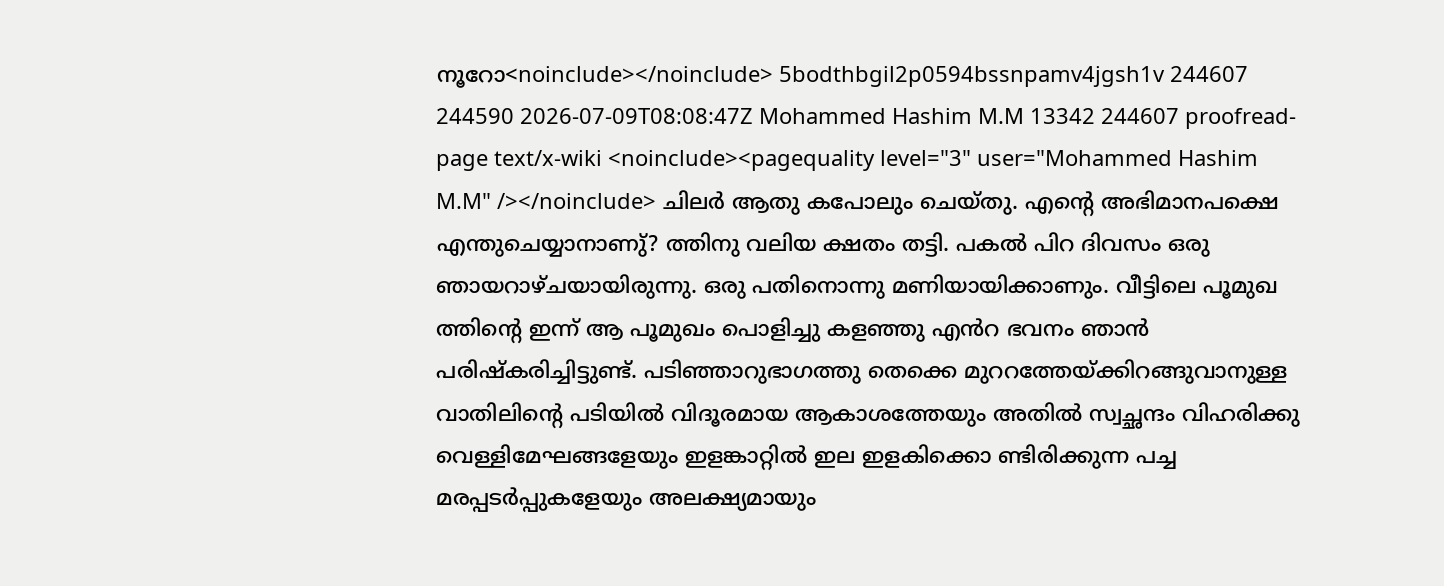നൂറോ<noinclude></noinclude> 5bodthbgil2p0594bssnpamv4jgsh1v 244607 244590 2026-07-09T08:08:47Z Mohammed Hashim M.M 13342 244607 proofread-page text/x-wiki <noinclude><pagequality level="3" user="Mohammed Hashim M.M" /></noinclude> ചിലർ ആതു കപോലും ചെയ്തു. എന്റെ അഭിമാനപക്ഷെ എന്തുചെയ്യാനാണു്? ത്തിനു വലിയ ക്ഷതം തട്ടി. പകൽ പിറ ദിവസം ഒരു ഞായറാഴ്ചയായിരുന്നു. ഒരു പതിനൊന്നു മണിയായിക്കാണും. വീട്ടിലെ പൂമുഖ ത്തിന്റെ ഇന്ന് ആ പൂമുഖം പൊളിച്ചു കളഞ്ഞു എൻറ ഭവനം ഞാൻ പരിഷ്കരിച്ചിട്ടുണ്ട്. പടിഞ്ഞാറുഭാഗത്തു തെക്കെ മുററത്തേയ്ക്കിറങ്ങുവാനുള്ള വാതിലിന്റെ പടിയിൽ വിദൂരമായ ആകാശത്തേയും അതിൽ സ്വച്ഛന്ദം വിഹരിക്കു വെള്ളിമേഘങ്ങളേയും ഇളങ്കാറ്റിൽ ഇല ഇളകിക്കൊ ണ്ടിരിക്കുന്ന പച്ച മരപ്പടർപ്പുകളേയും അലക്ഷ്യമായും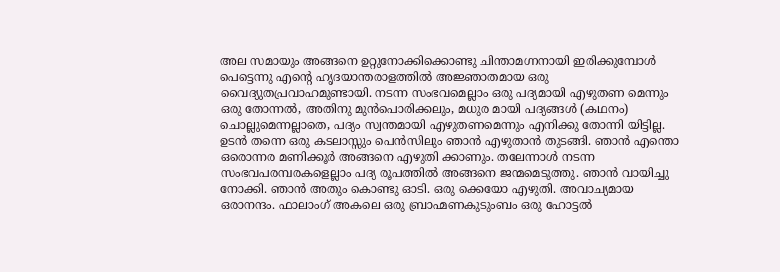അല സമായും അങ്ങനെ ഉറ്റുനോക്കിക്കൊണ്ടു ചിന്താമഗ്നനായി ഇരിക്കുമ്പോൾ പെട്ടെന്നു എന്റെ ഹൃദയാന്തരാളത്തിൽ അജ്ഞാതമായ ഒരു വൈദ്യുതപ്രവാഹമുണ്ടായി. നടന്ന സംഭവമെല്ലാം ഒരു പദ്യമായി എഴുതണ മെന്നും ഒരു തോന്നൽ, അതിനു മുൻപൊരിക്കലും, മധുര മായി പദ്യങ്ങൾ (കഥനം) ചൊല്ലുമെന്നല്ലാതെ, പദ്യം സ്വന്തമായി എഴുതണമെന്നും എനിക്കു തോന്നി യിട്ടില്ല. ഉടൻ തന്നെ ഒരു കടലാസ്സും പെൻസിലും ഞാൻ എഴുതാൻ തുടങ്ങി. ഞാൻ എന്തൊ ഒരൊന്നര മണിക്കൂർ അങ്ങനെ എഴുതി ക്കാണും. തലേന്നാൾ നടന്ന സംഭവപരമ്പരകളെല്ലാം പദ്യ രൂപത്തിൽ അങ്ങനെ ജന്മമെടുത്തു. ഞാൻ വായിച്ചു നോക്കി. ഞാൻ അതും കൊണ്ടു ഓടി. ഒരു ക്കെയോ എഴുതി. അവാച്യമായ ഒരാനന്ദം. ഫാലാംഗ് അകലെ ഒരു ബ്രാഹ്മണകുടുംബം ഒരു ഹോട്ടൽ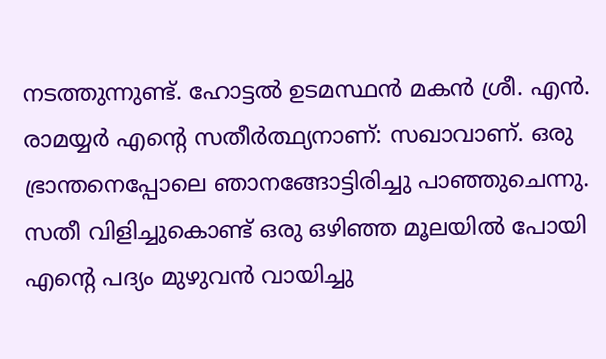നടത്തുന്നുണ്ട്. ഹോട്ടൽ ഉടമസ്ഥൻ മകൻ ശ്രീ. എൻ. രാമയ്യർ എന്റെ സതീർത്ഥ്യനാണ്: സഖാവാണ്. ഒരു ഭ്രാന്തനെപ്പോലെ ഞാനങ്ങോട്ടിരിച്ചു പാഞ്ഞുചെന്നു. സതീ വിളിച്ചുകൊണ്ട് ഒരു ഒഴിഞ്ഞ മൂലയിൽ പോയി എന്റെ പദ്യം മുഴുവൻ വായിച്ചു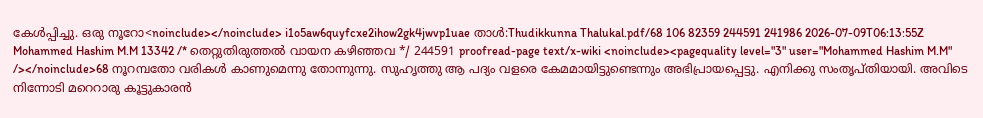കേൾപ്പിച്ചു. ഒരു നൂറോ<noinclude></noinclude> i1o5aw6quyfcxe2ihow2gk4jwvp1uae താൾ:Thudikkunna Thalukal.pdf/68 106 82359 244591 241986 2026-07-09T06:13:55Z Mohammed Hashim M.M 13342 /* തെറ്റുതിരുത്തൽ വായന കഴിഞ്ഞവ */ 244591 proofread-page text/x-wiki <noinclude><pagequality level="3" user="Mohammed Hashim M.M" /></noinclude>68 നൂറമ്പതോ വരികൾ കാണുമെന്നു തോന്നുന്നു. സുഹൃത്തു ആ പദ്യം വളരെ കേമമായിട്ടുണ്ടെന്നും അഭിപ്രായപ്പെട്ടു. എനിക്കു സംതൃപ്തിയായി. അവിടെ നിന്നോടി മറെറാരു കൂട്ടുകാരൻ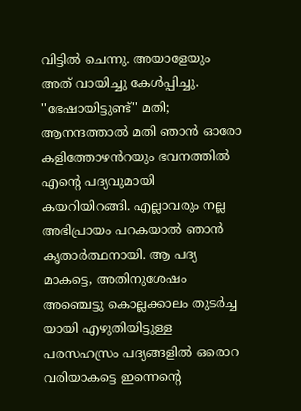വിട്ടിൽ ചെന്നു. അയാളേയും അത് വായിച്ചു കേൾപ്പിച്ചു. ''ഭേഷായിട്ടുണ്ട്'' മതി; ആനന്ദത്താൽ മതി ഞാൻ ഓരോ കളിത്തോഴൻറയും ഭവനത്തിൽ എന്റെ പദ്യവുമായി കയറിയിറങ്ങി. എല്ലാവരും നല്ല അഭിപ്രായം പറകയാൽ ഞാൻ കൃതാർത്ഥനായി. ആ പദ്യ മാകട്ടെ, അതിനുശേഷം അഞ്ചെട്ടു കൊല്ലക്കാലം തുടർച്ച യായി എഴുതിയിട്ടുള്ള പരസഹസ്രം പദ്യങ്ങളിൽ ഒരൊറ വരിയാകട്ടെ ഇന്നെന്റെ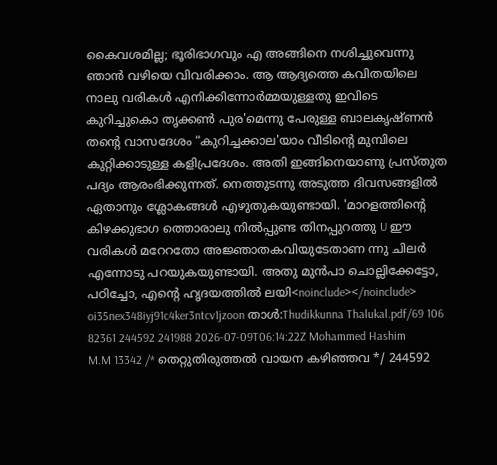കൈവശമില്ല; ഭൂരിഭാഗവും എ അങ്ങിനെ നശിച്ചുവെന്നു ഞാൻ വഴിയെ വിവരിക്കാം. ആ ആദ്യത്തെ കവിതയിലെ നാലു വരികൾ എനിക്കിന്നോർമ്മയുള്ളതു ഇവിടെ കുറിച്ചുകൊ തൃക്കൺ പുര'മെന്നു പേരുള്ള ബാലകൃഷ്ണൻ തന്റെ വാസദേശം “കുറിച്ചക്കാല'യാം വീടിന്റെ മുമ്പിലെ കുറ്റിക്കാടുള്ള കളിപ്രദേശം. അതി ഇങ്ങിനെയാണു പ്രസ്തുത പദ്യം ആരംഭിക്കുന്നത്. നെത്തുടന്നു അടുത്ത ദിവസങ്ങളിൽ ഏതാനും ശ്ലോകങ്ങൾ എഴുതുകയുണ്ടായി. 'മാറളത്തിന്റെ കിഴക്കുഭാഗ ത്തൊരാലു നിൽപ്പുണ്ട തിനപ്പുറത്തു U ഈ വരികൾ മറേറതോ അജ്ഞാതകവിയുടേതാണ ന്നു ചിലർ എന്നോടു പറയുകയുണ്ടായി. അതു മുൻപാ ചൊല്ലിക്കേട്ടോ, പഠിച്ചോ, എന്റെ ഹൃദയത്തിൽ ലയി<noinclude></noinclude> oi35nex348iyj91c4ker3ntcv1jzoon താൾ:Thudikkunna Thalukal.pdf/69 106 82361 244592 241988 2026-07-09T06:14:22Z Mohammed Hashim M.M 13342 /* തെറ്റുതിരുത്തൽ വായന കഴിഞ്ഞവ */ 244592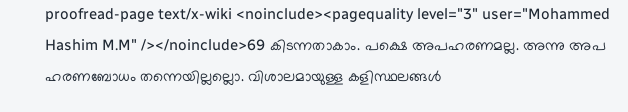proofread-page text/x-wiki <noinclude><pagequality level="3" user="Mohammed Hashim M.M" /></noinclude>69 കിടന്നതാകാം. പക്ഷെ അപഹരണമല്ല. അന്നു അപ ഹരണബോധം തന്നെയില്ലല്ലൊ. വിശാലമായുള്ള കളിസ്ഥലങ്ങൾ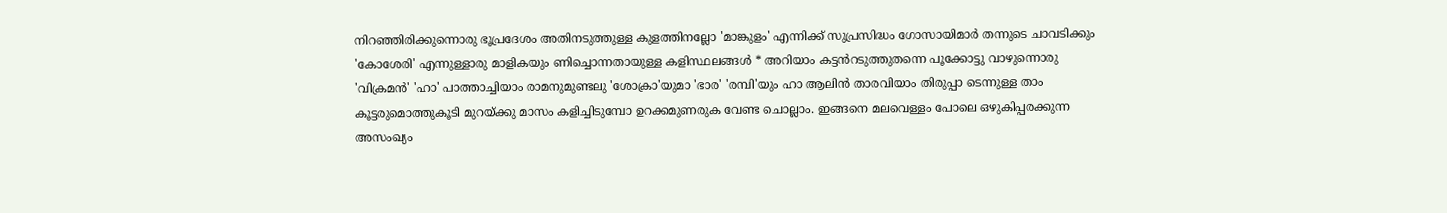നിറഞ്ഞിരിക്കുന്നൊരു ഭൂപ്രദേശം അതിനടുത്തുള്ള കുളത്തിനല്ലോ 'മാങ്കുളം' എന്നിക്ക് സുപ്രസിദ്ധം ഗോസായിമാർ തന്നുടെ ചാവടിക്കും 'കോശേരി' എന്നുള്ളാരു മാളികയും ണിച്ചൊന്നതായുള്ള കളിസ്ഥലങ്ങൾ * അറിയാം കട്ടൻറടുത്തുതന്നെ പൂക്കോട്ടു വാഴുന്നൊരു 'വിക്രമൻ' 'ഹാ' പാത്താച്ചിയാം രാമനുമുണ്ടലു 'ശോക്രാ'യുമാ 'ഭാര' 'രമ്പി'യും ഹാ ആലിൻ താരവിയാം തിരുപ്പാ ടെന്നുള്ള താം കൂട്ടരുമൊത്തുകൂടി മുറയ്ക്കു മാസം കളിച്ചിടുമ്പോ ഉറക്കമുണരുക വേണ്ട ചൊല്ലാം. ഇങ്ങനെ മലവെള്ളം പോലെ ഒഴുകിപ്പരക്കുന്ന അസംഖ്യം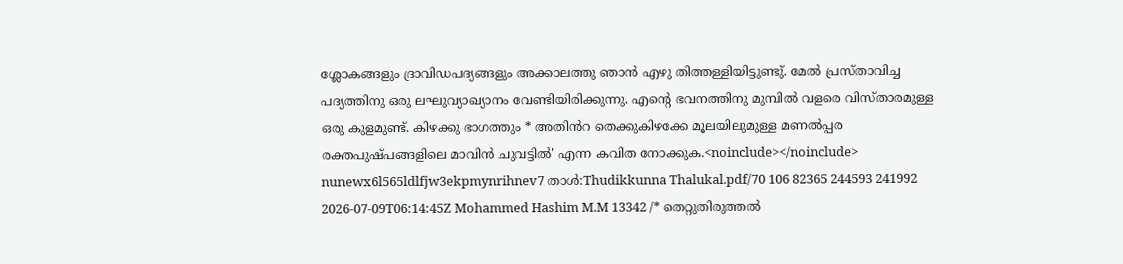ശ്ലോകങ്ങളും ദ്രാവിഡപദ്യങ്ങളും അക്കാലത്തു ഞാൻ എഴു തിത്തള്ളിയിട്ടുണ്ടു്. മേൽ പ്രസ്താവിച്ച പദ്യത്തിനു ഒരു ലഘുവ്യാഖ്യാനം വേണ്ടിയിരിക്കുന്നു. എന്റെ ഭവനത്തിനു മുമ്പിൽ വളരെ വിസ്താരമുള്ള ഒരു കുളമുണ്ട്. കിഴക്കു ഭാഗത്തും * അതിൻറ തെക്കുകിഴക്കേ മൂലയിലുമുള്ള മണൽപ്പര രക്തപുഷ്പങ്ങളിലെ മാവിൻ ചുവട്ടിൽ' എന്ന കവിത നോക്കുക.<noinclude></noinclude> nunewx6l565ldlfjw3ekpmynrihnev7 താൾ:Thudikkunna Thalukal.pdf/70 106 82365 244593 241992 2026-07-09T06:14:45Z Mohammed Hashim M.M 13342 /* തെറ്റുതിരുത്തൽ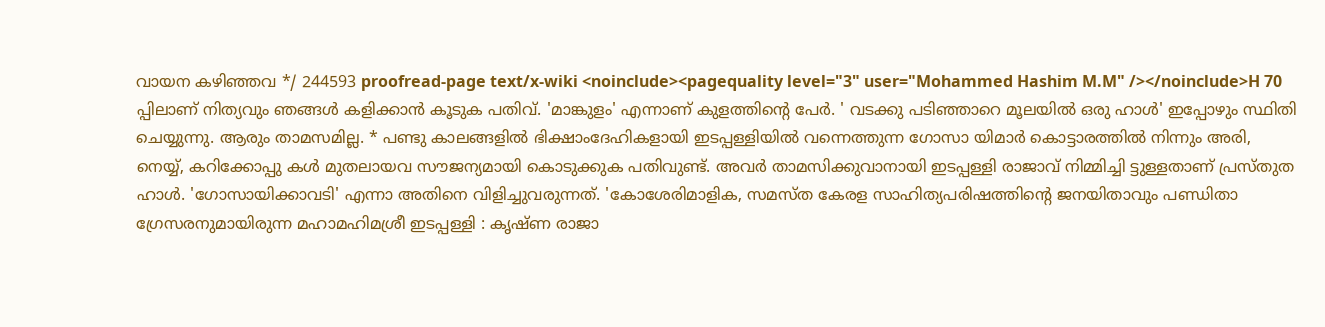വായന കഴിഞ്ഞവ */ 244593 proofread-page text/x-wiki <noinclude><pagequality level="3" user="Mohammed Hashim M.M" /></noinclude>H 70 പ്പിലാണ് നിത്യവും ഞങ്ങൾ കളിക്കാൻ കൂടുക പതിവ്. 'മാങ്കുളം' എന്നാണ് കുളത്തിന്റെ പേർ. ' വടക്കു പടിഞ്ഞാറെ മൂലയിൽ ഒരു ഹാൾ' ഇപ്പോഴും സ്ഥിതി ചെയ്യുന്നു. ആരും താമസമില്ല. * പണ്ടു കാലങ്ങളിൽ ഭിക്ഷാംദേഹികളായി ഇടപ്പള്ളിയിൽ വന്നെത്തുന്ന ഗോസാ യിമാർ കൊട്ടാരത്തിൽ നിന്നും അരി, നെയ്യ്, കറിക്കോപ്പു കൾ മുതലായവ സൗജന്യമായി കൊടുക്കുക പതിവുണ്ട്. അവർ താമസിക്കുവാനായി ഇടപ്പള്ളി രാജാവ് നിമ്മിച്ചി ട്ടുള്ളതാണ് പ്രസ്തുത ഹാൾ. 'ഗോസായിക്കാവടി' എന്നാ അതിനെ വിളിച്ചുവരുന്നത്. 'കോശേരിമാളിക, സമസ്ത കേരള സാഹിത്യപരിഷത്തിന്റെ ജനയിതാവും പണ്ഡിതാ ഗ്രേസരനുമായിരുന്ന മഹാമഹിമശ്രീ ഇടപ്പള്ളി : കൃഷ്ണ രാജാ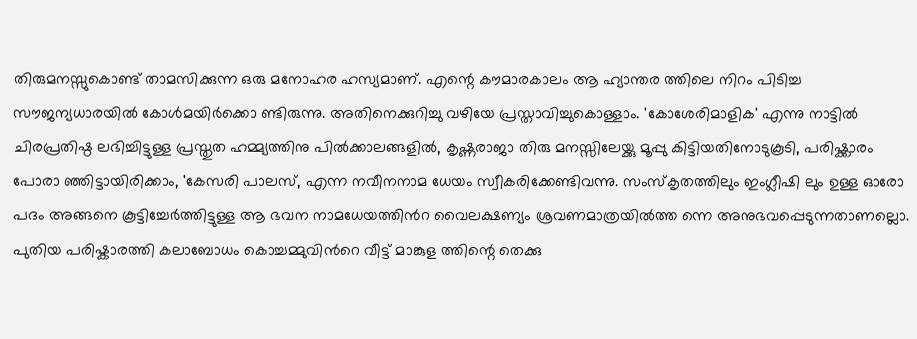തിരുമനസ്സുകൊണ്ട് താമസിക്കുന്ന ഒരു മനോഹര ഹസ്യമാണ്. എന്റെ കൗമാരകാലം ആ ഹ്യാന്തര ത്തിലെ നിറം പിടിച്ച സൗജന്യധാരയിൽ കോൾമയിർക്കൊ ണ്ടിരുന്നു. അതിനെക്കുറിച്ചു വഴിയേ പ്രസ്താവിച്ചുകൊള്ളാം. 'കോശേരിമാളിക' എന്നു നാട്ടിൽ ചിരപ്രതിഷ്ഠ ലഭിച്ചിട്ടുള്ള പ്രസ്തുത ഹമ്മ്യത്തിനു പിൽക്കാലങ്ങളിൽ, കൃഷ്ണരാജാ തിരു മനസ്സിലേയ്ക്കു മൂപ്പു കിട്ടിയതിനോടുകൂടി, പരിഷ്ക്കാരം പോരാ ഞ്ഞിട്ടായിരിക്കാം, 'കേസരി പാലസ്, എന്ന നവീനനാമ ധേയം സ്വീകരിക്കേണ്ടിവന്നു. സംസ്കൃതത്തിലും ഇംഗ്ലീഷി ലും ഉള്ള ഓരോ പദം അങ്ങനെ കൂട്ടിച്ചേർത്തിട്ടുള്ള ആ ഭവന നാമധേയത്തിൻറ വൈലക്ഷണ്യം ശ്രവണമാത്രയിൽത്ത ന്നെ അനുഭവപ്പെടുന്നതാണല്ലൊ. പുതിയ പരിഷ്കാരത്തി കലാബോധം കൊച്ചമ്മുവിൻറെ വീട്ട് മാങ്കുള ത്തിന്റെ തെക്കു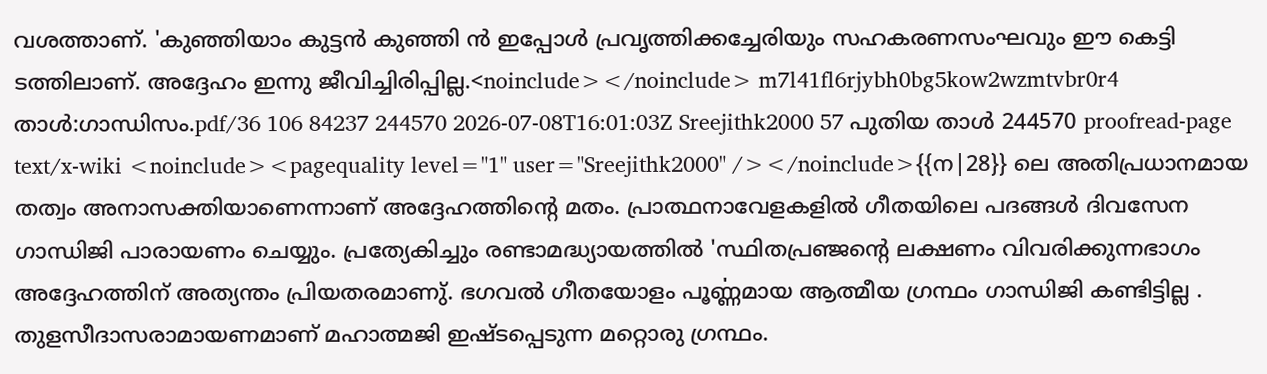വശത്താണ്. 'കുഞ്ഞിയാം കുട്ടൻ കുഞ്ഞി ൻ ഇപ്പോൾ പ്രവൃത്തിക്കച്ചേരിയും സഹകരണസംഘവും ഈ കെട്ടി ടത്തിലാണ്. അദ്ദേഹം ഇന്നു ജീവിച്ചിരിപ്പില്ല.<noinclude></noinclude> m7l41fl6rjybh0bg5kow2wzmtvbr0r4 താൾ:ഗാന്ധിസം.pdf/36 106 84237 244570 2026-07-08T16:01:03Z Sreejithk2000 57 പുതിയ താൾ 244570 proofread-page text/x-wiki <noinclude><pagequality level="1" user="Sreejithk2000" /></noinclude>{{ന|28}} ലെ അതിപ്രധാനമായ തത്വം അനാസക്തിയാണെന്നാണ് അദ്ദേഹത്തിന്റെ മതം. പ്രാത്ഥനാവേളകളിൽ ഗീതയിലെ പദങ്ങൾ ദിവസേന ഗാന്ധിജി പാരായണം ചെയ്യും. പ്രത്യേകിച്ചും രണ്ടാമദ്ധ്യായത്തിൽ 'സ്ഥിതപ്രഞ്ജന്റെ ലക്ഷണം വിവരിക്കുന്നഭാഗം അദ്ദേഹത്തിന് അത്യന്തം പ്രിയതരമാണു്. ഭഗവൽ ഗീതയോളം പൂൎണ്ണമായ ആത്മീയ ഗ്രന്ഥം ഗാന്ധിജി കണ്ടിട്ടില്ല . തുളസീദാസരാമായണമാണ് മഹാത്മജി ഇഷ്ടപ്പെടുന്ന മറ്റൊരു ഗ്രന്ഥം.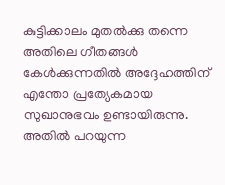കുട്ടിക്കാലം മുതൽക്കു തന്നെ അതിലെ ഗീതങ്ങൾ കേൾക്കുന്നതിൽ അദ്ദേഹത്തിന് എന്തോ പ്രത്യേകമായ സുഖാനുഭവം ഉണ്ടായിരുന്നു. അതിൽ പറയുന്ന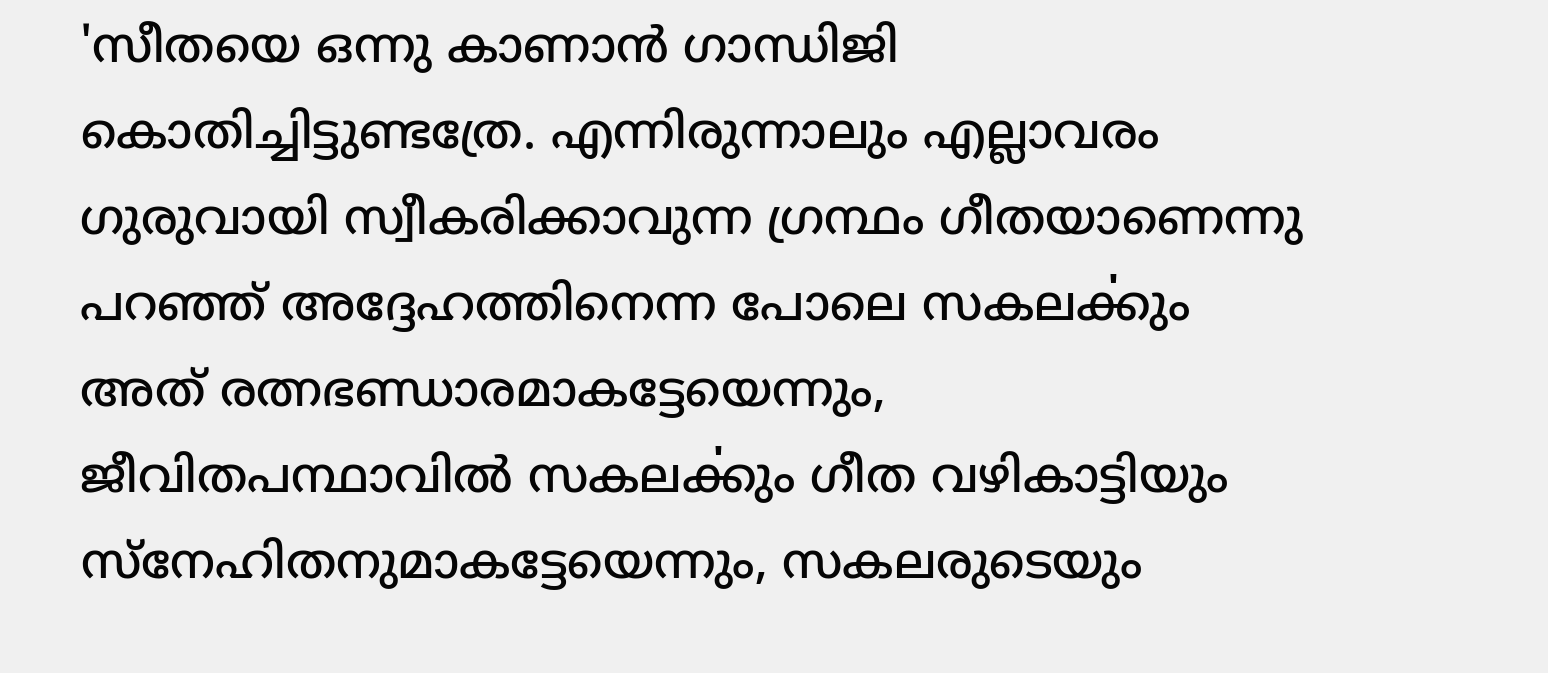'സീതയെ ഒന്നു കാണാൻ ഗാന്ധിജി കൊതിച്ചിട്ടുണ്ടത്രേ. എന്നിരുന്നാലും എല്ലാവരം ഗുരുവായി സ്വീകരിക്കാവുന്ന ഗ്രന്ഥം ഗീതയാണെന്നു പറഞ്ഞ് അദ്ദേഹത്തിനെന്ന പോലെ സകലൎക്കും അത് രത്നഭണ്ഡാരമാകട്ടേയെന്നും, ജീവിതപന്ഥാവിൽ സകലൎക്കും ഗീത വഴികാട്ടിയും സ്നേഹിതനുമാകട്ടേയെന്നും, സകലരുടെയും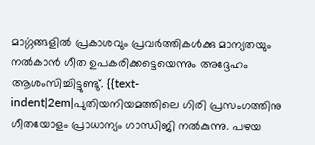മാൎഗ്ഗങ്ങളിൽ പ്രകാശവും പ്രവർത്തികൾക്കു മാന്യതയും നൽകാൻ ഗീത ഉപകരിക്കട്ടെയെന്നും അദ്ദേഹം ആശംസിച്ചിട്ടുണ്ടു്. {{text-indent|2em|പുതിയനിയമത്തിലെ ഗിരി പ്രസംഗത്തിനു ഗീതയോളം പ്രാധാന്യം ഗാന്ധിജി നൽകുന്നു. പഴയ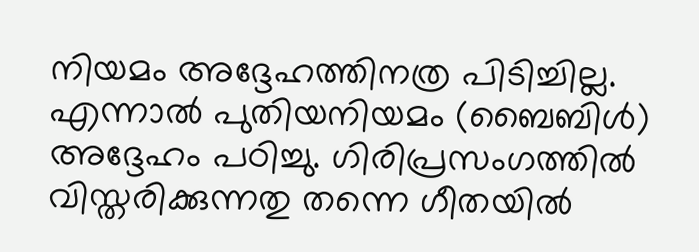നിയമം അദ്ദേഹത്തിനത്ര പിടിച്ചില്ല. എന്നാൽ പുതിയനിയമം (ബൈബിൾ) അദ്ദേഹം പഠിച്ചു. ഗിരിപ്രസംഗത്തിൽ വിസ്തരിക്കുന്നതു തന്നെ ഗീതയിൽ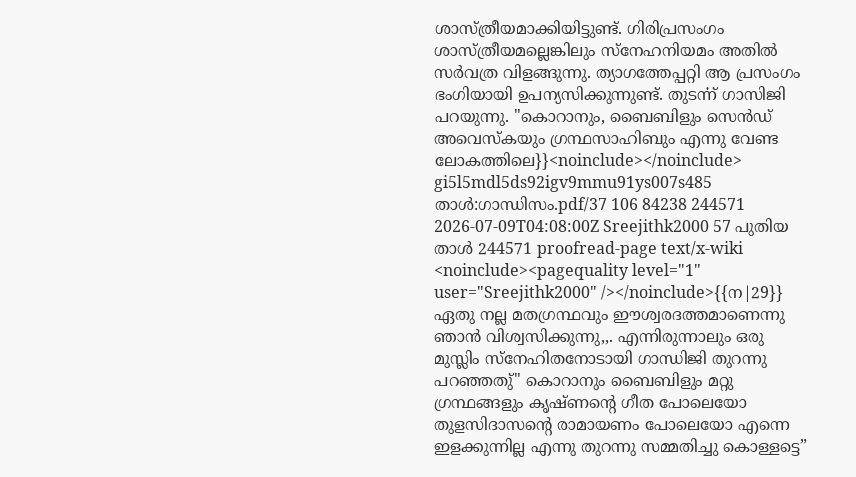ശാസ്ത്രീയമാക്കിയിട്ടുണ്ട്. ഗിരിപ്രസംഗം ശാസ്ത്രീയമല്ലെങ്കിലും സ്നേഹനിയമം അതിൽ സർവത്ര വിളങ്ങുന്നു. ത്യാഗത്തേപ്പറ്റി ആ പ്രസംഗം ഭംഗിയായി ഉപന്യസിക്കുന്നുണ്ട്. തുടൎന്ന് ഗാസിജി പറയുന്നു. "കൊറാനും, ബൈബിളും സെൻഡ് അവെസ്കയും ഗ്രന്ഥസാഹിബും എന്നു വേണ്ട ലോകത്തിലെ}}<noinclude></noinclude> gi5l5mdl5ds92igv9mmu91ys007s485 താൾ:ഗാന്ധിസം.pdf/37 106 84238 244571 2026-07-09T04:08:00Z Sreejithk2000 57 പുതിയ താൾ 244571 proofread-page text/x-wiki <noinclude><pagequality level="1" user="Sreejithk2000" /></noinclude>{{ന|29}} ഏതു നല്ല മതഗ്രന്ഥവും ഈശ്വരദത്തമാണെന്നു ഞാൻ വിശ്വസിക്കുന്നു,,. എന്നിരുന്നാലും ഒരു മുസ്ലിം സ്നേഹിതനോടായി ഗാന്ധിജി തുറന്നു പറഞ്ഞതു്" കൊറാനും ബൈബിളും മറ്റു ഗ്രന്ഥങ്ങളും കൃഷ്ണന്റെ ഗീത പോലെയോ തുളസിദാസന്റെ രാമായണം പോലെയോ എന്നെ ഇളക്കുന്നില്ല എന്നു തുറന്നു സമ്മതിച്ചു കൊള്ളട്ടെ”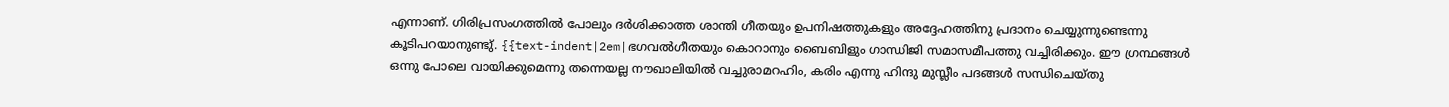എന്നാണ്. ഗിരിപ്രസംഗത്തിൽ പോലും ദർശിക്കാത്ത ശാന്തി ഗീതയും ഉപനിഷത്തുകളും അദ്ദേഹത്തിനു പ്രദാനം ചെയ്യുന്നുണ്ടെന്നു കൂടിപറയാനുണ്ടു്. {{text-indent|2em|ഭഗവൽഗീതയും കൊറാനും ബൈബിളും ഗാന്ധിജി സമാസമീപത്തു വച്ചിരിക്കും. ഈ ഗ്രന്ഥങ്ങൾ ഒന്നു പോലെ വായിക്കുമെന്നു തന്നെയല്ല നൗഖാലിയിൽ വച്ചുരാമറഹിം, കരിം എന്നു ഹിന്ദു മുസ്ലീം പദങ്ങൾ സന്ധിചെയ്തു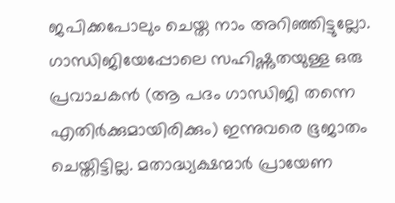ജപിക്കപോലും ചെയ്ത നാം അറിഞ്ഞിട്ടുല്ലോ. ഗാന്ധിജിയേപ്പോലെ സഹിഷ്ണുതയുള്ള ഒരു പ്രവാചകൻ (ആ പദം ഗാന്ധിജി തന്നെ എതിർക്കുമായിരിക്കും‌) ഇന്നുവരെ ഭൂജാതം ചെയ്തിട്ടില്ല. മതാദ്ധ്യക്ഷന്മാർ പ്രായേണ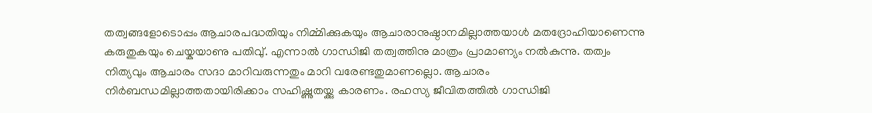തത്വങ്ങളോടൊപ്പം ആചാരപദ്ധതിയും നിൎമ്മിക്കുകയും ആചാരാനുഷ്ഠാനമില്ലാത്തയാൾ മതദ്രോഹിയാണെന്നു കരുതുകയും ചെയ്കയാണു പതിവു്. എന്നാൽ ഗാന്ധിജി തത്വത്തിനു മാത്രം പ്രാമാണ്യം നൽകുന്നു. തത്വം നിത്യവും ആചാരം സദാ മാറിവരുന്നതും മാറി വരേണ്ടതുമാണല്ലൊ. ആചാരം നിർബന്ധമില്ലാത്തതായിരിക്കാം സഹിഷ്ണുതയ്ക്കു കാരണം. രഹസ്യ ജീവിതത്തിൽ ഗാന്ധിജി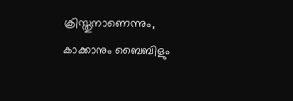ക്രിസ്തുനാണെന്നും, കാക്കാനും ബൈബിളും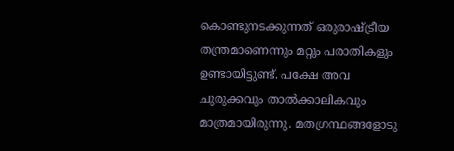കൊണ്ടുനടക്കുന്നത് ഒരുരാഷ്ട്രീയ തന്ത്രമാണെന്നും മറ്റും പരാതികളും ഉണ്ടായിട്ടുണ്ട്. പക്ഷേ അവ ചുരുക്കവും താൽക്കാലികവും മാത്രമായിരുന്നു. മതഗ്രന്ഥങ്ങളോടു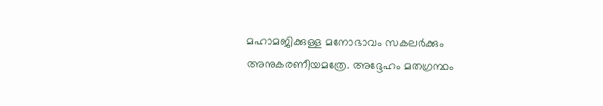മഹാമജിക്കുള്ള മനോഭാവം സകലർക്കും അനുകരണീയമത്രേ. അദ്ദേഹം മതഗ്രന്ഥം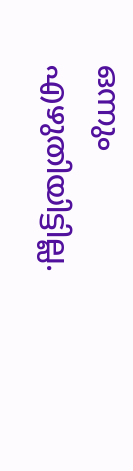ഒന്നും എഴുതിയിട്ടില്ല.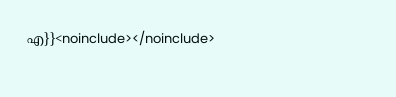എ}}<noinclude></noinclude>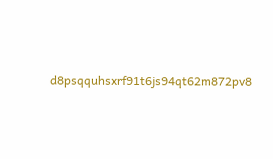d8psqquhsxrf91t6js94qt62m872pv8